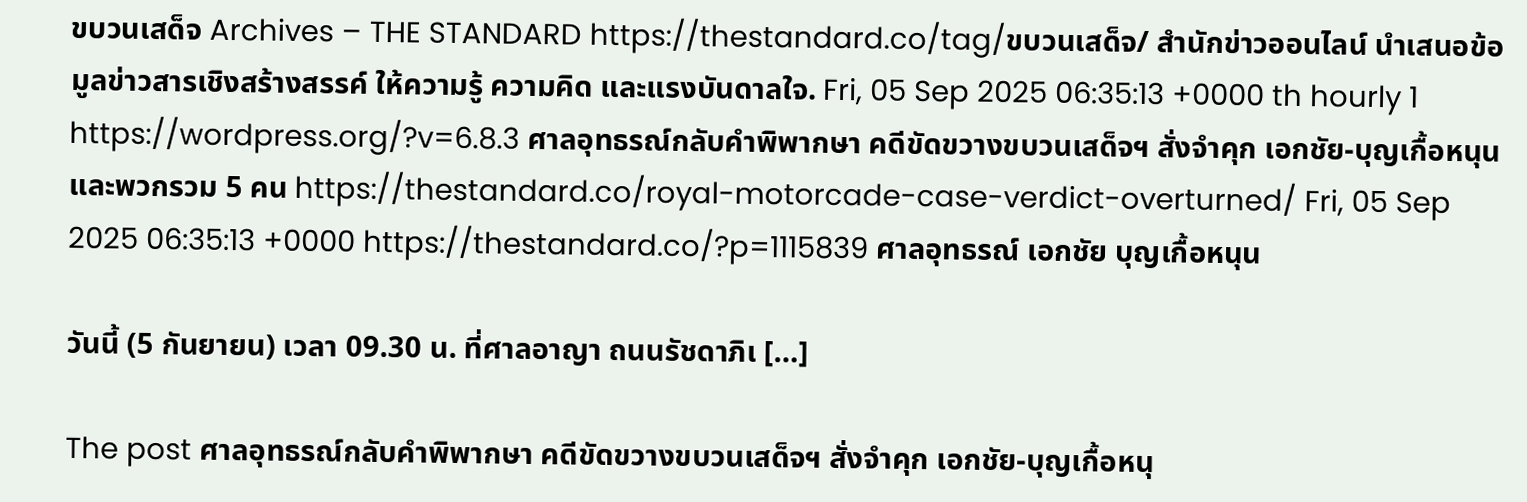ขบวนเสด็จ Archives – THE STANDARD https://thestandard.co/tag/ขบวนเสด็จ/ สำนักข่าวออนไลน์ นำเสนอข้อมูลข่าวสารเชิงสร้างสรรค์ ให้ความรู้ ความคิด และแรงบันดาลใจ. Fri, 05 Sep 2025 06:35:13 +0000 th hourly 1 https://wordpress.org/?v=6.8.3 ศาลอุทธรณ์กลับคำพิพากษา คดีขัดขวางขบวนเสด็จฯ สั่งจำคุก เอกชัย-บุญเกื้อหนุน และพวกรวม 5 คน https://thestandard.co/royal-motorcade-case-verdict-overturned/ Fri, 05 Sep 2025 06:35:13 +0000 https://thestandard.co/?p=1115839 ศาลอุทธรณ์ เอกชัย บุญเกื้อหนุน

วันนี้ (5 กันยายน) เวลา 09.30 น. ที่ศาลอาญา ถนนรัชดาภิเ […]

The post ศาลอุทธรณ์กลับคำพิพากษา คดีขัดขวางขบวนเสด็จฯ สั่งจำคุก เอกชัย-บุญเกื้อหนุ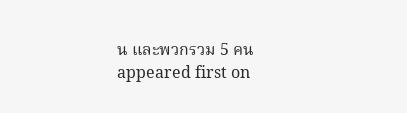น และพวกรวม 5 คน appeared first on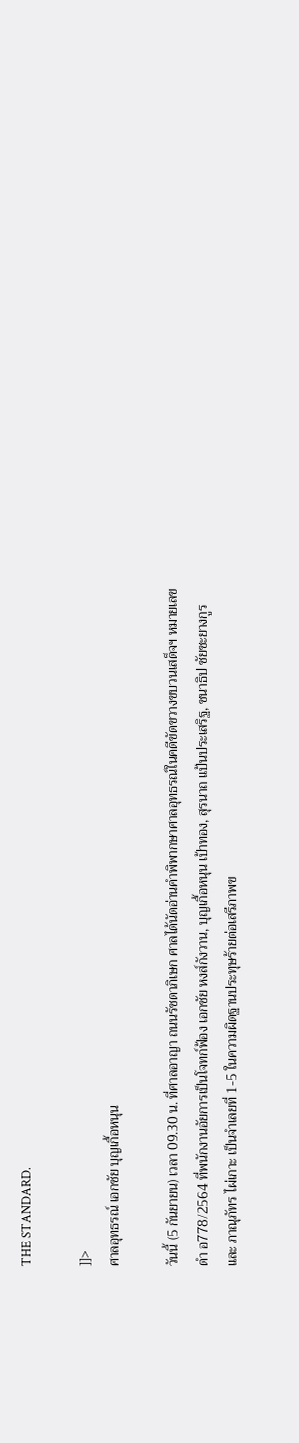THE STANDARD.

]]>
ศาลอุทธรณ์ เอกชัย บุญเกื้อหนุน

วันนี้ (5 กันยายน) เวลา 09.30 น. ที่ศาลอาญา ถนนรัชดาภิเษก ศาลได้นัดอ่านคำพิพากษาศาลอุทธรณ์ในคดีขัดขวางขบวนเสด็จฯ หมายเลขดำ อ778/2564 ที่พนักงานอัยการเป็นโจทก์ฟ้อง เอกชัย หงส์กังวาน, บุญเกื้อหนุน เป้าทอง, สุรนาถ แป้นประเสริฐ, ชนาธิป ชัยชะยางกูร และ ภาณุภัทร ไผ่เกาะ เป็นจำเลยที่ 1-5 ในความผิดฐานประทุษร้ายต่อเสรีภาพข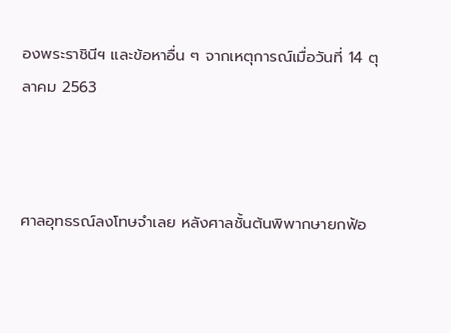องพระราชินีฯ และข้อหาอื่น ๆ จากเหตุการณ์เมื่อวันที่ 14 ตุลาคม 2563



ศาลอุทธรณ์ลงโทษจำเลย หลังศาลชั้นต้นพิพากษายกฟ้อ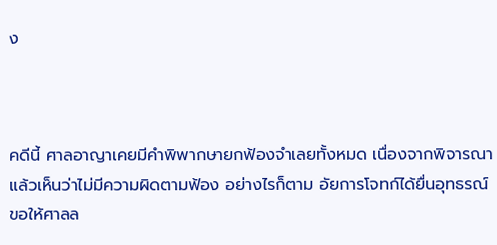ง



คดีนี้ ศาลอาญาเคยมีคำพิพากษายกฟ้องจำเลยทั้งหมด เนื่องจากพิจารณาแล้วเห็นว่าไม่มีความผิดตามฟ้อง อย่างไรก็ตาม อัยการโจทก์ได้ยื่นอุทธรณ์ขอให้ศาลล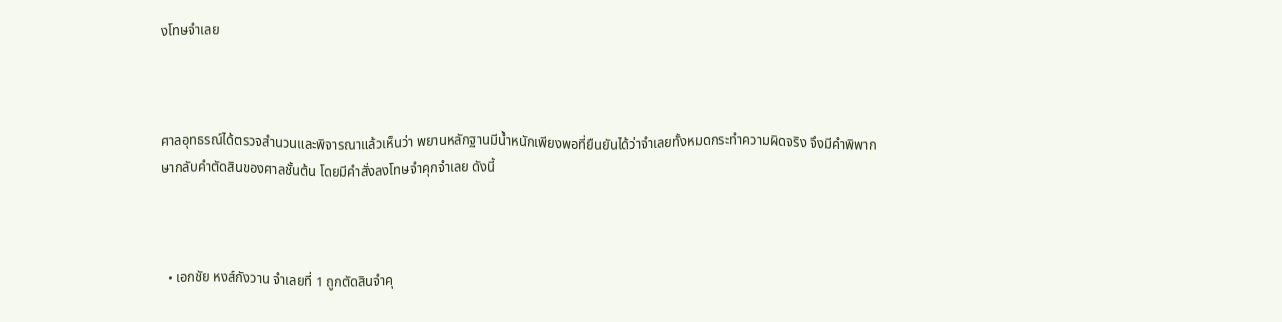งโทษจำเลย



ศาลอุทธรณ์ได้ตรวจสำนวนและพิจารณาแล้วเห็นว่า พยานหลักฐานมีน้ำหนักเพียงพอที่ยืนยันได้ว่าจำเลยทั้งหมดกระทำความผิดจริง จึงมีคำพิพากษากลับคำตัดสินของศาลชั้นต้น โดยมีคำสั่งลงโทษจำคุกจำเลย ดังนี้



  • เอกชัย หงส์กังวาน จำเลยที่ 1 ถูกตัดสินจำคุ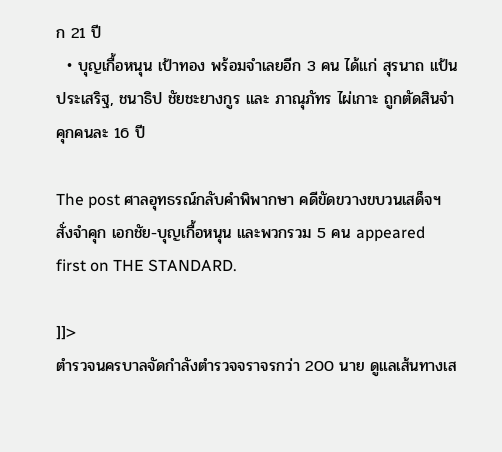ก 21 ปี
  • บุญเกื้อหนุน เป้าทอง พร้อมจำเลยอีก 3 คน ได้แก่ สุรนาถ แป้นประเสริฐ, ชนาธิป ชัยชะยางกูร และ ภาณุภัทร ไผ่เกาะ ถูกตัดสินจำคุกคนละ 16 ปี

The post ศาลอุทธรณ์กลับคำพิพากษา คดีขัดขวางขบวนเสด็จฯ สั่งจำคุก เอกชัย-บุญเกื้อหนุน และพวกรวม 5 คน appeared first on THE STANDARD.

]]>
ตำรวจนครบาลจัดกำลังตำรวจจราจรกว่า 200 นาย ดูแลเส้นทางเส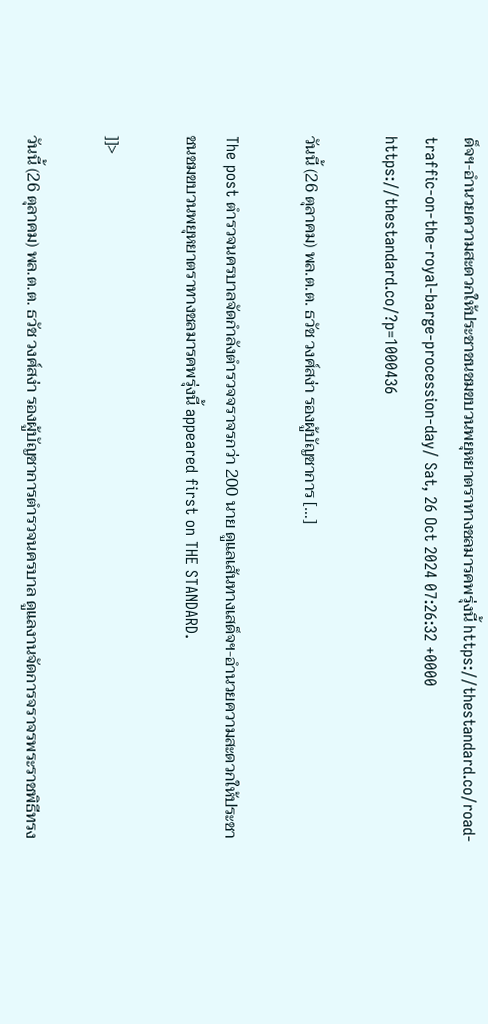ด็จฯ-อำนวยความสะดวกให้ประชาชนชมขบวนพยุหยาตราทางชลมารคพรุ่งนี้ https://thestandard.co/road-traffic-on-the-royal-barge-procession-day/ Sat, 26 Oct 2024 07:26:32 +0000 https://thestandard.co/?p=1000436

วันนี้ (26 ตุลาคม) พล.ต.ต. ธวัช วงศ์สง่า รองผู้บัญชาการ […]

The post ตำรวจนครบาลจัดกำลังตำรวจจราจรกว่า 200 นาย ดูแลเส้นทางเสด็จฯ-อำนวยความสะดวกให้ประชาชนชมขบวนพยุหยาตราทางชลมารคพรุ่งนี้ appeared first on THE STANDARD.

]]>

วันนี้ (26 ตุลาคม) พล.ต.ต. ธวัช วงศ์สง่า รองผู้บัญชาการตำรวจนครบาล ดูแลงานจัดการจราจรพระราชพิธีทรง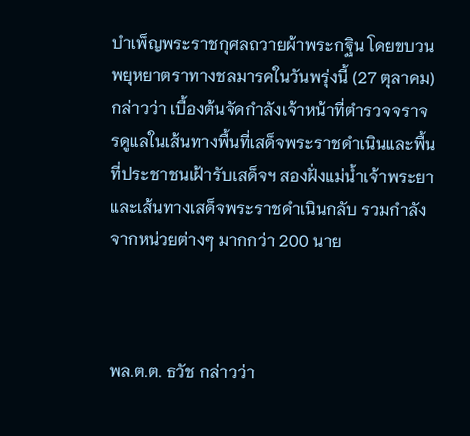บำเพ็ญพระราชกุศลถวายผ้าพระกฐิน โดยขบวนพยุหยาตราทางชลมารคในวันพรุ่งนี้ (27 ตุลาคม) กล่าวว่า เบื้องต้นจัดกำลังเจ้าหน้าที่ตำรวจจราจรดูแลในเส้นทางพื้นที่เสด็จพระราชดำเนินและพื้นที่ประชาชนเฝ้ารับเสด็จฯ สองฝั่งแม่น้ำเจ้าพระยาและเส้นทางเสด็จพระราชดำเนินกลับ รวมกำลังจากหน่วยต่างๆ มากกว่า 200 นาย



พล.ต.ต. ธวัช กล่าวว่า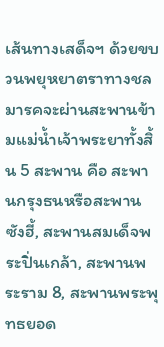เส้นทางเสด็จฯ ด้วยขบวนพยุหยาตราทางชลมารคจะผ่านสะพานข้ามแม่น้ำเจ้าพระยาทั้งสิ้น 5 สะพาน คือ สะพานกรุงธนหรือสะพานซังฮี้, สะพานสมเด็จพระปิ่นเกล้า, สะพานพระราม 8, สะพานพระพุทธยอด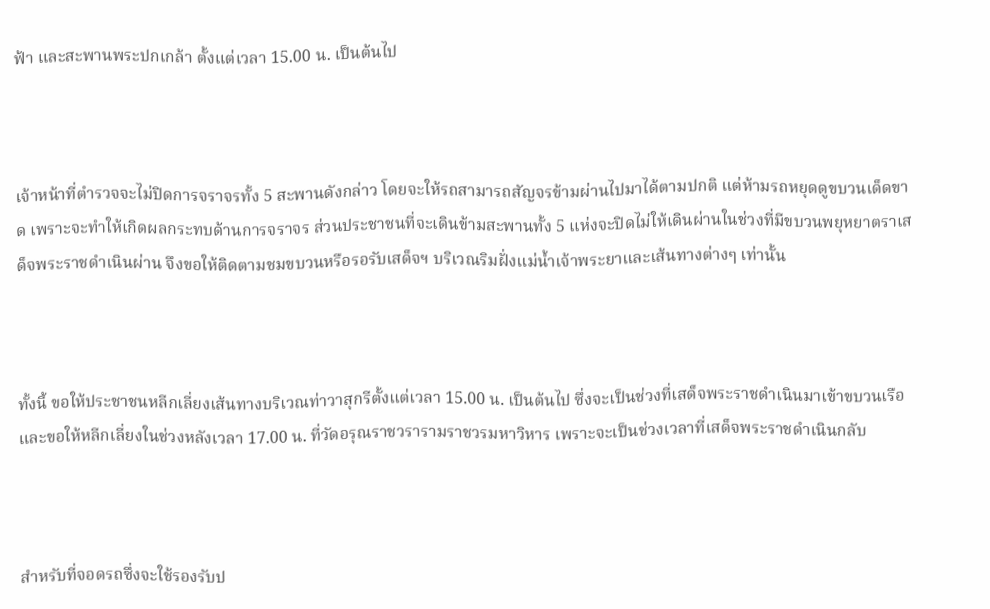ฟ้า และสะพานพระปกเกล้า ตั้งแต่เวลา 15.00 น. เป็นต้นไป



เจ้าหน้าที่ตำรวจจะไม่ปิดการจราจรทั้ง 5 สะพานดังกล่าว โดยจะให้รถสามารถสัญจรข้ามผ่านไปมาได้ตามปกติ แต่ห้ามรถหยุดดูขบวนเด็ดขาด เพราะจะทำให้เกิดผลกระทบด้านการจราจร ส่วนประชาชนที่จะเดินข้ามสะพานทั้ง 5 แห่งจะปิดไม่ให้เดินผ่านในช่วงที่มีขบวนพยุหยาตราเสด็จพระราชดำเนินผ่าน จึงขอให้ติดตามชมขบวนหรือรอรับเสด็จฯ บริเวณริมฝั่งแม่น้ำเจ้าพระยาและเส้นทางต่างๆ เท่านั้น



ทั้งนี้ ขอให้ประชาชนหลีกเลี่ยงเส้นทางบริเวณท่าวาสุกรีตั้งแต่เวลา 15.00 น. เป็นต้นไป ซึ่งจะเป็นช่วงที่เสด็จพระราชดำเนินมาเข้าขบวนเรือ และขอให้หลีกเลี่ยงในช่วงหลังเวลา 17.00 น. ที่วัดอรุณราชวรารามราชวรมหาวิหาร เพราะจะเป็นช่วงเวลาที่เสด็จพระราชดำเนินกลับ



สำหรับที่จอดรถซึ่งจะใช้รองรับป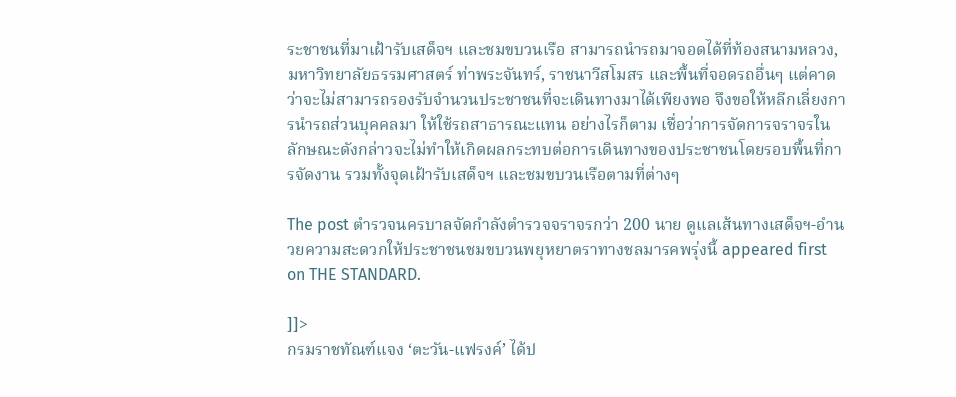ระชาชนที่มาเฝ้ารับเสด็จฯ และชมขบวนเรือ สามารถนำรถมาจอดได้ที่ท้องสนามหลวง, มหาวิทยาลัยธรรมศาสตร์ ท่าพระจันทร์, ราชนาวีสโมสร และพื้นที่จอดรถอื่นๆ แต่คาดว่าจะไม่สามารถรองรับจำนวนประชาชนที่จะเดินทางมาได้เพียงพอ จึงขอให้หลีกเลี่ยงการนำรถส่วนบุคคลมา ให้ใช้รถสาธารณะแทน อย่างไรก็ตาม เชื่อว่าการจัดการจราจรในลักษณะดังกล่าวจะไม่ทำให้เกิดผลกระทบต่อการเดินทางของประชาชนโดยรอบพื้นที่การจัดงาน รวมทั้งจุดเฝ้ารับเสด็จฯ และชมขบวนเรือตามที่ต่างๆ

The post ตำรวจนครบาลจัดกำลังตำรวจจราจรกว่า 200 นาย ดูแลเส้นทางเสด็จฯ-อำนวยความสะดวกให้ประชาชนชมขบวนพยุหยาตราทางชลมารคพรุ่งนี้ appeared first on THE STANDARD.

]]>
กรมราชทัณฑ์แจง ‘ตะวัน-แฟรงค์’ ได้ป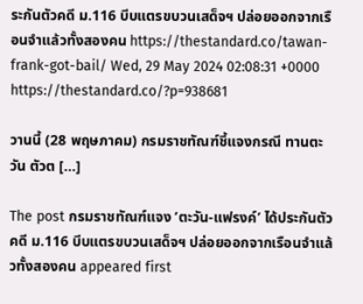ระกันตัวคดี ม.116 บีบแตรขบวนเสด็จฯ ปล่อยออกจากเรือนจำแล้วทั้งสองคน https://thestandard.co/tawan-frank-got-bail/ Wed, 29 May 2024 02:08:31 +0000 https://thestandard.co/?p=938681

วานนี้ (28 พฤษภาคม) กรมราชทัณฑ์ชี้แจงกรณี ทานตะวัน ตัวต […]

The post กรมราชทัณฑ์แจง ‘ตะวัน-แฟรงค์’ ได้ประกันตัวคดี ม.116 บีบแตรขบวนเสด็จฯ ปล่อยออกจากเรือนจำแล้วทั้งสองคน appeared first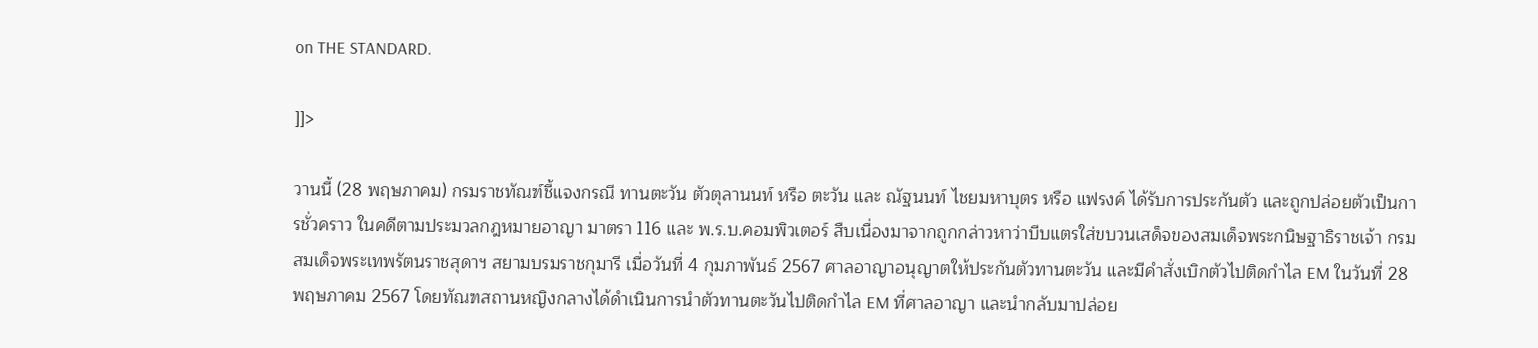on THE STANDARD.

]]>

วานนี้ (28 พฤษภาคม) กรมราชทัณฑ์ชี้แจงกรณี ทานตะวัน ตัวตุลานนท์ หรือ ตะวัน และ ณัฐนนท์ ไชยมหาบุตร หรือ แฟรงค์ ได้รับการประกันตัว และถูกปล่อยตัวเป็นการชั่วคราว ในคดีตามประมวลกฎหมายอาญา มาตรา 116 และ พ.ร.บ.คอมพิวเตอร์ สืบเนื่องมาจากถูกกล่าวหาว่าบีบแตรใส่ขบวนเสด็จของสมเด็จพระกนิษฐาธิราชเจ้า กรมสมเด็จพระเทพรัตนราชสุดาฯ สยามบรมราชกุมารี เมื่อวันที่ 4 กุมภาพันธ์ 2567 ศาลอาญาอนุญาตให้ประกันตัวทานตะวัน และมีคำสั่งเบิกตัวไปติดกำไล EM ในวันที่ 28 พฤษภาคม 2567 โดยทัณฑสถานหญิงกลางได้ดำเนินการนำตัวทานตะวันไปติดกำไล EM ที่ศาลอาญา และนำกลับมาปล่อย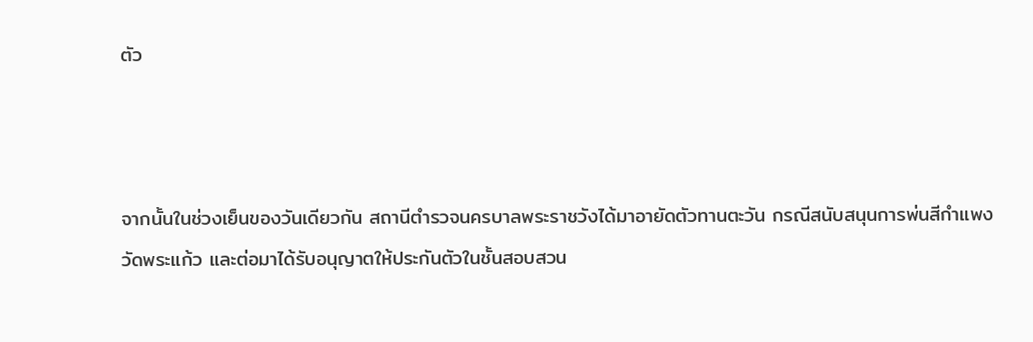ตัว



จากนั้นในช่วงเย็นของวันเดียวกัน สถานีตำรวจนครบาลพระราชวังได้มาอายัดตัวทานตะวัน กรณีสนับสนุนการพ่นสีกำแพงวัดพระแก้ว และต่อมาได้รับอนุญาตให้ประกันตัวในชั้นสอบสวน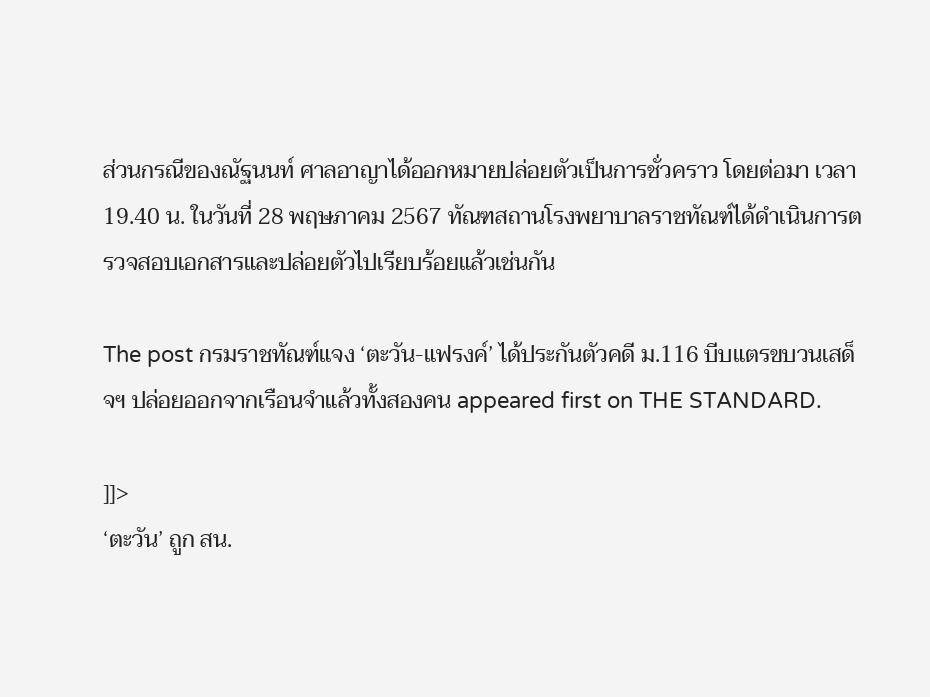ส่วนกรณีของณัฐนนท์ ศาลอาญาได้ออกหมายปล่อยตัวเป็นการชั่วคราว โดยต่อมา เวลา 19.40 น. ในวันที่ 28 พฤษภาคม 2567 ทัณฑสถานโรงพยาบาลราชทัณฑ์ได้ดำเนินการตรวจสอบเอกสารและปล่อยตัวไปเรียบร้อยแล้วเช่นกัน

The post กรมราชทัณฑ์แจง ‘ตะวัน-แฟรงค์’ ได้ประกันตัวคดี ม.116 บีบแตรขบวนเสด็จฯ ปล่อยออกจากเรือนจำแล้วทั้งสองคน appeared first on THE STANDARD.

]]>
‘ตะวัน’ ถูก สน.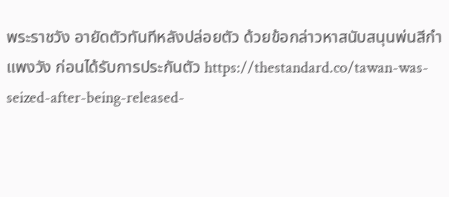พระราชวัง อายัดตัวทันทีหลังปล่อยตัว ด้วยข้อกล่าวหาสนับสนุนพ่นสีกำแพงวัง ก่อนได้รับการประกันตัว https://thestandard.co/tawan-was-seized-after-being-released-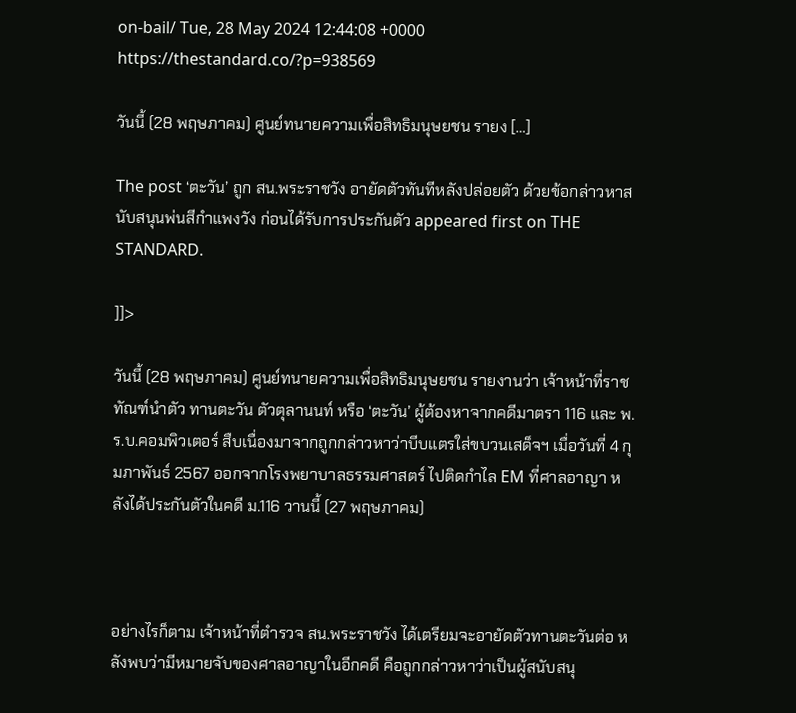on-bail/ Tue, 28 May 2024 12:44:08 +0000 https://thestandard.co/?p=938569

วันนี้ (28 พฤษภาคม) ศูนย์ทนายความเพื่อสิทธิมนุษยชน รายง […]

The post ‘ตะวัน’ ถูก สน.พระราชวัง อายัดตัวทันทีหลังปล่อยตัว ด้วยข้อกล่าวหาสนับสนุนพ่นสีกำแพงวัง ก่อนได้รับการประกันตัว appeared first on THE STANDARD.

]]>

วันนี้ (28 พฤษภาคม) ศูนย์ทนายความเพื่อสิทธิมนุษยชน รายงานว่า เจ้าหน้าที่ราชทัณฑ์นำตัว ทานตะวัน ตัวตุลานนท์ หรือ ‘ตะวัน’ ผู้ต้องหาจากคดีมาตรา 116 และ พ.ร.บ.คอมพิวเตอร์ สืบเนื่องมาจากถูกกล่าวหาว่าบีบแตรใส่ขบวนเสด็จฯ เมื่อวันที่ 4 กุมภาพันธ์ 2567 ออกจากโรงพยาบาลธรรมศาสตร์ ไปติดกำไล EM ที่ศาลอาญา หลังได้ประกันตัวในคดี ม.116 วานนี้ (27 พฤษภาคม)



อย่างไรก็ตาม เจ้าหน้าที่ตำรวจ สน.พระราชวัง ได้เตรียมจะอายัดตัวทานตะวันต่อ หลังพบว่ามีหมายจับของศาลอาญาในอีกคดี คือถูกกล่าวหาว่าเป็นผู้สนับสนุ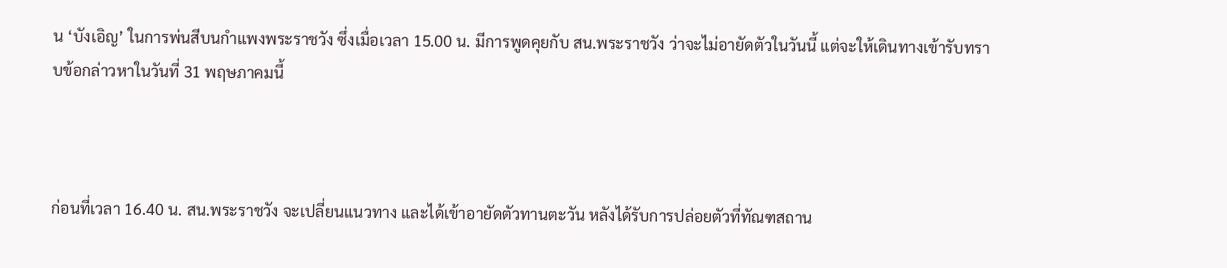น ‘บังเอิญ’ ในการพ่นสีบนกำแพงพระราชวัง ซึ่งเมื่อเวลา 15.00 น. มีการพูดคุยกับ สน.พระราชวัง ว่าจะไม่อายัดตัวในวันนี้ แต่จะให้เดินทางเข้ารับทราบข้อกล่าวหาในวันที่ 31 พฤษภาคมนี้



ก่อนที่เวลา 16.40 น. สน.พระราชวัง จะเปลี่ยนแนวทาง และได้เข้าอายัดตัวทานตะวัน หลังได้รับการปล่อยตัวที่ทัณฑสถาน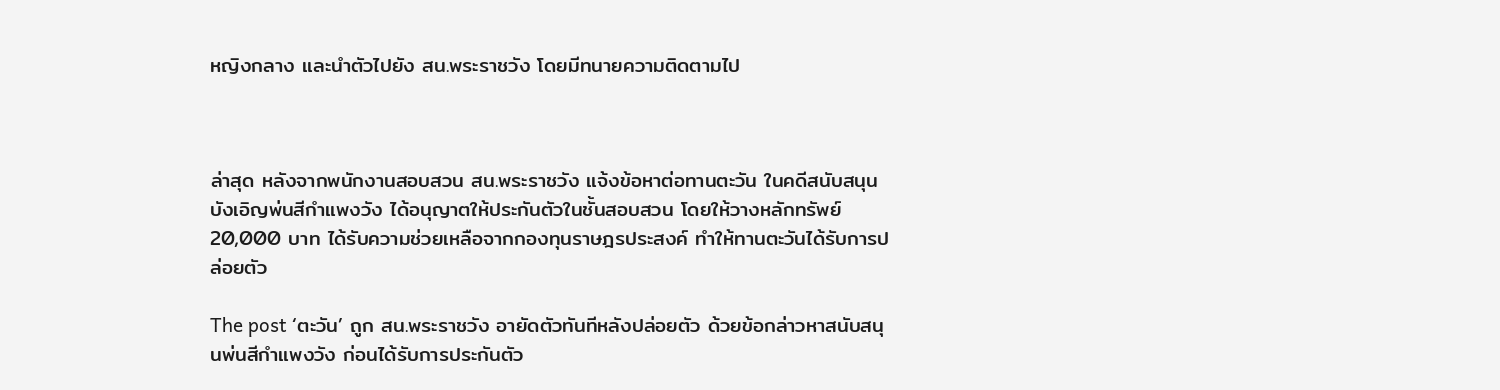หญิงกลาง และนำตัวไปยัง สน.พระราชวัง โดยมีทนายความติดตามไป



ล่าสุด หลังจากพนักงานสอบสวน สน.พระราชวัง แจ้งข้อหาต่อทานตะวัน ในคดีสนับสนุนบังเอิญพ่นสีกำแพงวัง ได้อนุญาตให้ประกันตัวในชั้นสอบสวน โดยให้วางหลักทรัพย์ 20,000 บาท ได้รับความช่วยเหลือจากกองทุนราษฎรประสงค์ ทำให้ทานตะวันได้รับการปล่อยตัว

The post ‘ตะวัน’ ถูก สน.พระราชวัง อายัดตัวทันทีหลังปล่อยตัว ด้วยข้อกล่าวหาสนับสนุนพ่นสีกำแพงวัง ก่อนได้รับการประกันตัว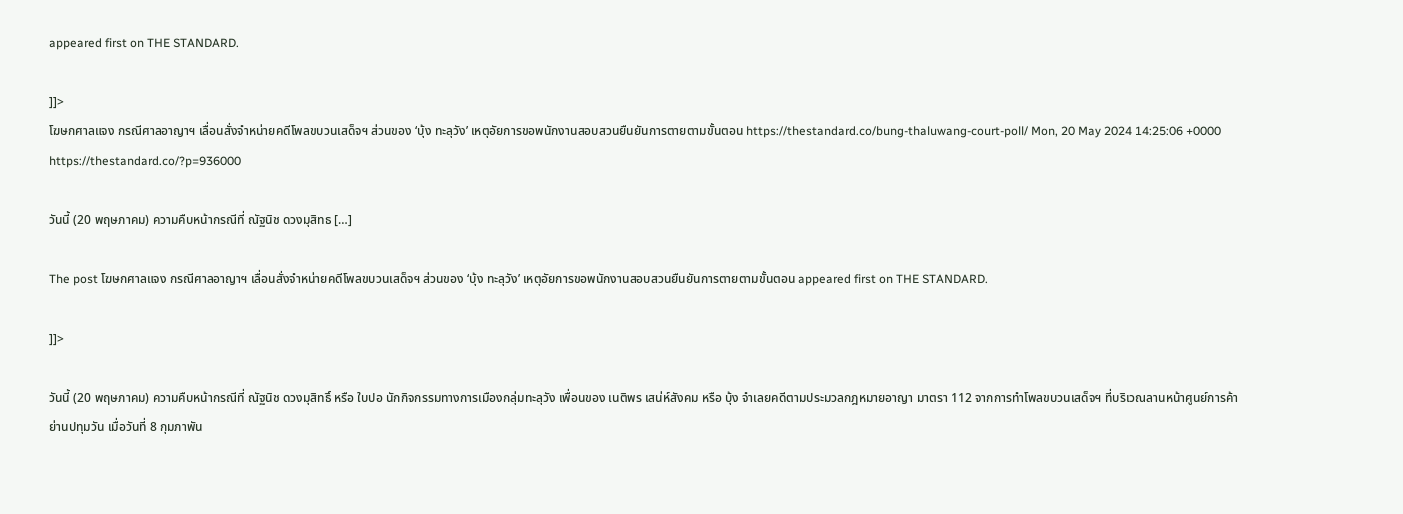appeared first on THE STANDARD.

]]>
โฆษกศาลแจง กรณีศาลอาญาฯ เลื่อนสั่งจำหน่ายคดีโพลขบวนเสด็จฯ ส่วนของ ‘บุ้ง ทะลุวัง’ เหตุอัยการขอพนักงานสอบสวนยืนยันการตายตามขั้นตอน https://thestandard.co/bung-thaluwang-court-poll/ Mon, 20 May 2024 14:25:06 +0000 https://thestandard.co/?p=936000

วันนี้ (20 พฤษภาคม) ความคืบหน้ากรณีที่ ณัฐนิช ดวงมุสิทธ […]

The post โฆษกศาลแจง กรณีศาลอาญาฯ เลื่อนสั่งจำหน่ายคดีโพลขบวนเสด็จฯ ส่วนของ ‘บุ้ง ทะลุวัง’ เหตุอัยการขอพนักงานสอบสวนยืนยันการตายตามขั้นตอน appeared first on THE STANDARD.

]]>

วันนี้ (20 พฤษภาคม) ความคืบหน้ากรณีที่ ณัฐนิช ดวงมุสิทธิ์ หรือ ใบปอ นักกิจกรรมทางการเมืองกลุ่มทะลุวัง เพื่อนของ เนติพร เสน่ห์สังคม หรือ บุ้ง จำเลยคดีตามประมวลกฎหมายอาญา มาตรา 112 จากการทำโพลขบวนเสด็จฯ ที่บริเวณลานหน้าศูนย์การค้าย่านปทุมวัน เมื่อวันที่ 8 กุมภาพัน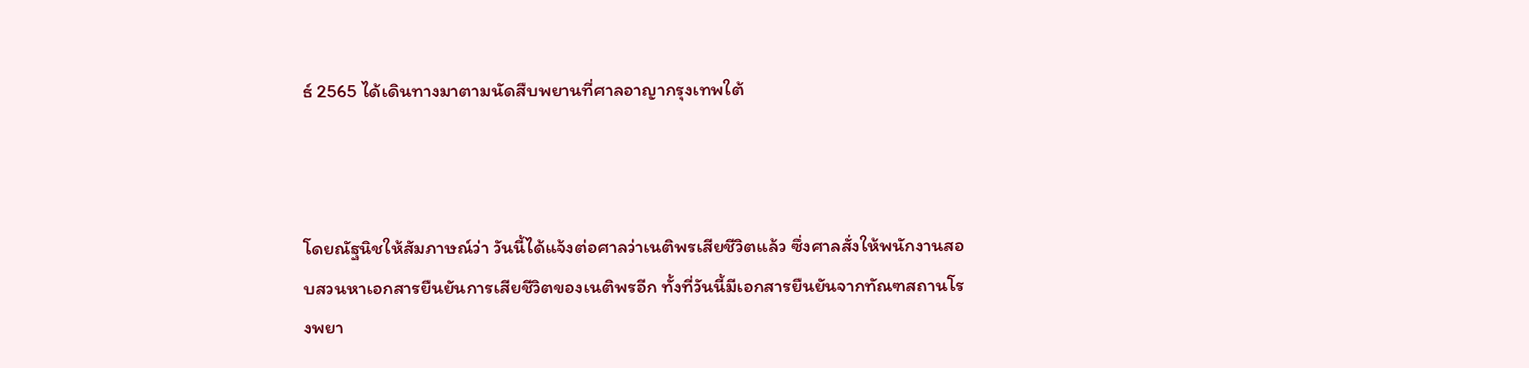ธ์ 2565 ได้เดินทางมาตามนัดสืบพยานที่ศาลอาญากรุงเทพใต้



โดยณัฐนิชให้สัมภาษณ์ว่า วันนี้ได้แจ้งต่อศาลว่าเนติพรเสียชีวิตแล้ว ซึ่งศาลสั่งให้พนักงานสอบสวนหาเอกสารยืนยันการเสียชีวิตของเนติพรอีก ทั้งที่วันนี้มีเอกสารยืนยันจากทัณฑสถานโรงพยา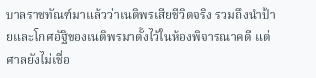บาลราชทัณฑ์มาแล้วว่าเนติพรเสียชีวิตจริง รวมถึงนำป้ายและโกศอัฐิของเนติพรมาตั้งไว้ในห้องพิจารณาคดี แต่ศาลยังไม่เชื่อ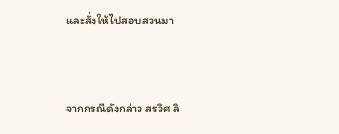และสั่งให้ไปสอบสวนมา



จากกรณีดังกล่าว สรวิศ ลิ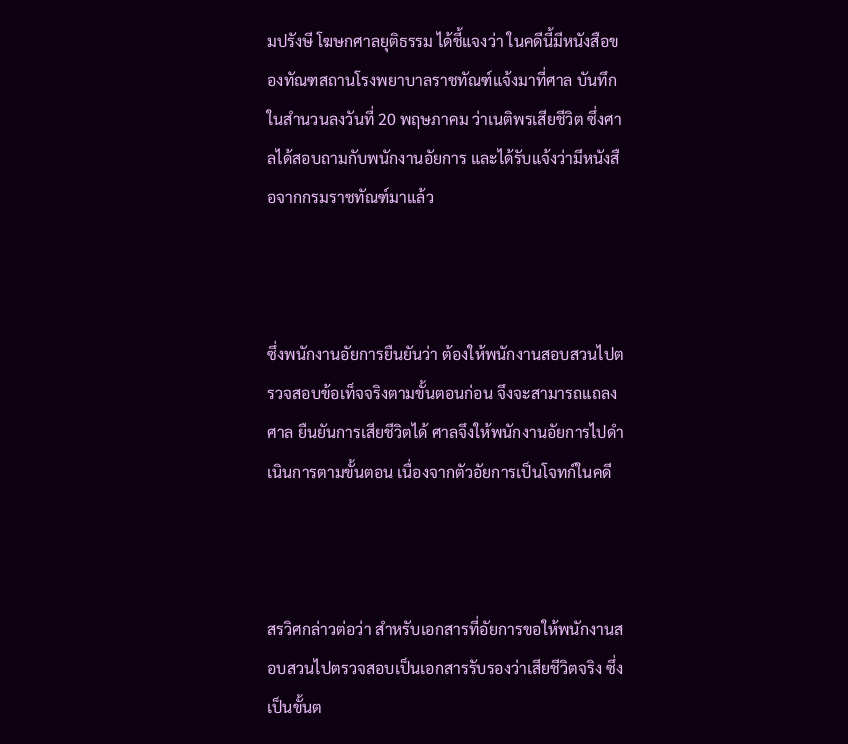มปรังษี โฆษกศาลยุติธรรม ได้ชี้แจงว่า ในคดีนี้มีหนังสือของทัณฑสถานโรงพยาบาลราชทัณฑ์แจ้งมาที่ศาล บันทึกในสำนวนลงวันที่ 20 พฤษภาคม ว่าเนติพรเสียชีวิต ซึ่งศาลได้สอบถามกับพนักงานอัยการ และได้รับแจ้งว่ามีหนังสือจากกรมราชทัณฑ์มาแล้ว



ซึ่งพนักงานอัยการยืนยันว่า ต้องให้พนักงานสอบสวนไปตรวจสอบข้อเท็จจริงตามขั้นตอนก่อน จึงจะสามารถแถลงศาล ยืนยันการเสียชีวิตได้ ศาลจึงให้พนักงานอัยการไปดำเนินการตามขั้นตอน เนื่องจากตัวอัยการเป็นโจทก์ในคดี



สรวิศกล่าวต่อว่า สำหรับเอกสารที่อัยการขอให้พนักงานสอบสวนไปตรวจสอบเป็นเอกสารรับรองว่าเสียชีวิตจริง ซึ่งเป็นขั้นต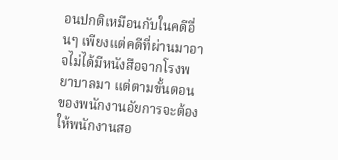อนปกติเหมือนกับในคดีอื่นๆ เพียงแต่คดีที่ผ่านมาอาจไม่ได้มีหนังสือจากโรงพยาบาลมา แต่ตามขั้นตอนของพนักงานอัยการจะต้องให้พนักงานสอ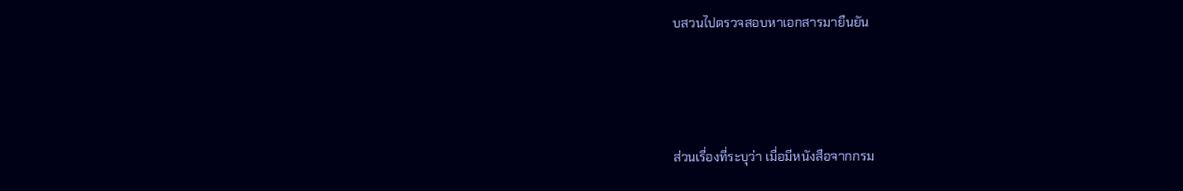บสวนไปตรวจสอบหาเอกสารมายืนยัน



ส่วนเรื่องที่ระบุว่า เมื่อมีหนังสือจากกรม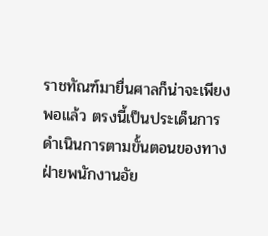ราชทัณฑ์มายื่นศาลก็น่าจะเพียงพอแล้ว ตรงนี้เป็นประเด็นการดำเนินการตามขั้นตอนของทางฝ่ายพนักงานอัย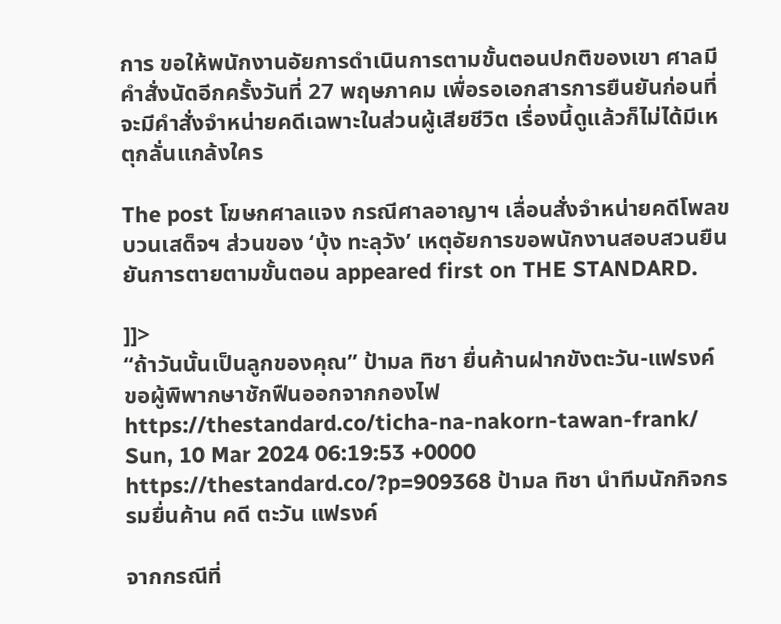การ ขอให้พนักงานอัยการดำเนินการตามขั้นตอนปกติของเขา ศาลมีคำสั่งนัดอีกครั้งวันที่ 27 พฤษภาคม เพื่อรอเอกสารการยืนยันก่อนที่จะมีคำสั่งจำหน่ายคดีเฉพาะในส่วนผู้เสียชีวิต เรื่องนี้ดูแล้วก็ไม่ได้มีเหตุกลั่นแกล้งใคร

The post โฆษกศาลแจง กรณีศาลอาญาฯ เลื่อนสั่งจำหน่ายคดีโพลขบวนเสด็จฯ ส่วนของ ‘บุ้ง ทะลุวัง’ เหตุอัยการขอพนักงานสอบสวนยืนยันการตายตามขั้นตอน appeared first on THE STANDARD.

]]>
“ถ้าวันนั้นเป็นลูกของคุณ” ป้ามล ทิชา ยื่นค้านฝากขังตะวัน-แฟรงค์ ขอผู้พิพากษาชักฟืนออกจากกองไฟ https://thestandard.co/ticha-na-nakorn-tawan-frank/ Sun, 10 Mar 2024 06:19:53 +0000 https://thestandard.co/?p=909368 ป้ามล ทิชา นำทีมนักกิจกรรมยื่นค้าน คดี ตะวัน แฟรงค์

จากกรณีที่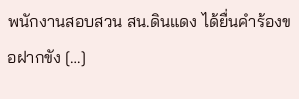พนักงานสอบสวน สน.ดินแดง ได้ยื่นคำร้องขอฝากขัง […]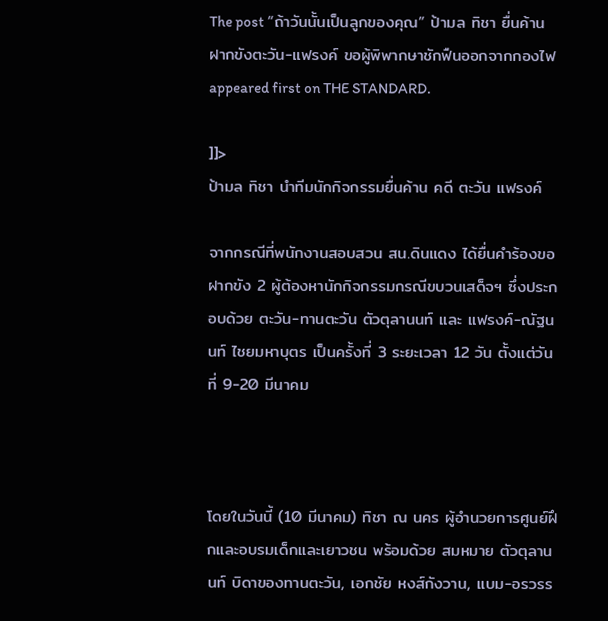The post “ถ้าวันนั้นเป็นลูกของคุณ” ป้ามล ทิชา ยื่นค้านฝากขังตะวัน-แฟรงค์ ขอผู้พิพากษาชักฟืนออกจากกองไฟ appeared first on THE STANDARD.

]]>
ป้ามล ทิชา นำทีมนักกิจกรรมยื่นค้าน คดี ตะวัน แฟรงค์

จากกรณีที่พนักงานสอบสวน สน.ดินแดง ได้ยื่นคำร้องขอฝากขัง 2 ผู้ต้องหานักกิจกรรมกรณีขบวนเสด็จฯ ซึ่งประกอบด้วย ตะวัน-ทานตะวัน ตัวตุลานนท์ และ แฟรงค์-ณัฐนนท์ ไชยมหาบุตร เป็นครั้งที่ 3 ระยะเวลา 12 วัน ตั้งแต่วันที่ 9-20 มีนาคม



โดยในวันนี้ (10 มีนาคม) ทิชา ณ นคร ผู้อำนวยการศูนย์ฝึกและอบรมเด็กและเยาวชน พร้อมด้วย สมหมาย ตัวตุลานนท์ บิดาของทานตะวัน, เอกชัย หงส์กังวาน, แบม-อรวรร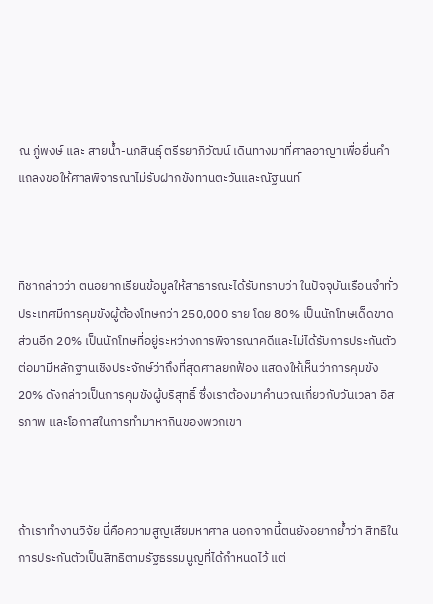ณ ภู่พงษ์ และ สายน้ำ-นภสินธุ์ ตรีรยาภิวัฒน์ เดินทางมาที่ศาลอาญาเพื่อยื่นคำแถลงขอให้ศาลพิจารณาไม่รับฝากขังทานตะวันและณัฐนนท์



ทิชากล่าวว่า ตนอยากเรียนข้อมูลให้สาธารณะได้รับทราบว่า ในปัจจุบันเรือนจำทั่วประเทศมีการคุมขังผู้ต้องโทษกว่า 250,000 ราย โดย 80% เป็นนักโทษเด็ดขาด ส่วนอีก 20% เป็นนักโทษที่อยู่ระหว่างการพิจารณาคดีและไม่ได้รับการประกันตัว ต่อมามีหลักฐานเชิงประจักษ์ว่าถึงที่สุดศาลยกฟ้อง แสดงให้เห็นว่าการคุมขัง 20% ดังกล่าวเป็นการคุมขังผู้บริสุทธิ์ ซึ่งเราต้องมาคำนวณเกี่ยวกับวันเวลา อิสรภาพ และโอกาสในการทำมาหากินของพวกเขา



ถ้าเราทำงานวิจัย นี่คือความสูญเสียมหาศาล นอกจากนี้ตนยังอยากย้ำว่า สิทธิในการประกันตัวเป็นสิทธิตามรัฐธรรมนูญที่ได้กำหนดไว้ แต่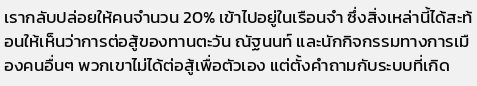เรากลับปล่อยให้คนจำนวน 20% เข้าไปอยู่ในเรือนจำ ซึ่งสิ่งเหล่านี้ได้สะท้อนให้เห็นว่าการต่อสู้ของทานตะวัน ณัฐนนท์ และนักกิจกรรมทางการเมืองคนอื่นๆ พวกเขาไม่ได้ต่อสู้เพื่อตัวเอง แต่ตั้งคำถามกับระบบที่เกิด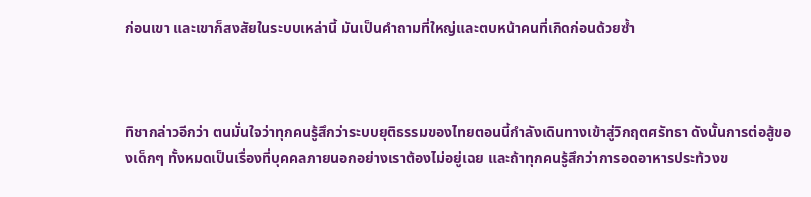ก่อนเขา และเขาก็สงสัยในระบบเหล่านี้ มันเป็นคำถามที่ใหญ่และตบหน้าคนที่เกิดก่อนด้วยซ้ำ



ทิชากล่าวอีกว่า ตนมั่นใจว่าทุกคนรู้สึกว่าระบบยุติธรรมของไทยตอนนี้กำลังเดินทางเข้าสู่วิกฤตศรัทธา ดังนั้นการต่อสู้ของเด็กๆ ทั้งหมดเป็นเรื่องที่บุคคลภายนอกอย่างเราต้องไม่อยู่เฉย และถ้าทุกคนรู้สึกว่าการอดอาหารประท้วงข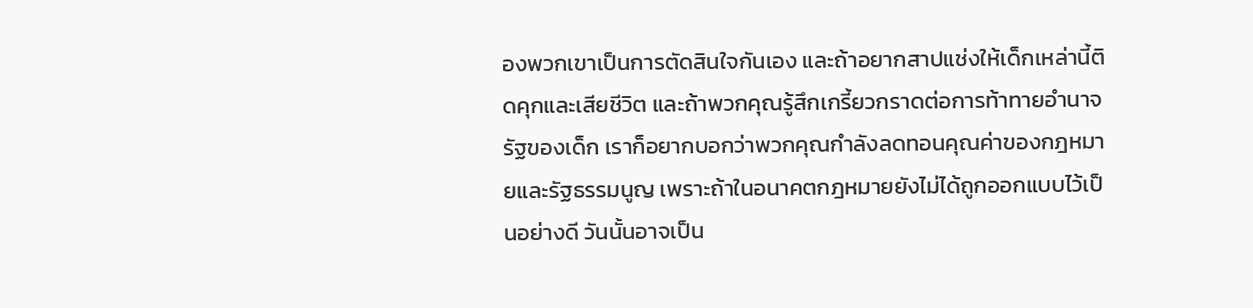องพวกเขาเป็นการตัดสินใจกันเอง และถ้าอยากสาปแช่งให้เด็กเหล่านี้ติดคุกและเสียชีวิต และถ้าพวกคุณรู้สึกเกรี้ยวกราดต่อการท้าทายอำนาจรัฐของเด็ก เราก็อยากบอกว่าพวกคุณกำลังลดทอนคุณค่าของกฎหมายและรัฐธรรมนูญ เพราะถ้าในอนาคตกฎหมายยังไม่ได้ถูกออกแบบไว้เป็นอย่างดี วันนั้นอาจเป็น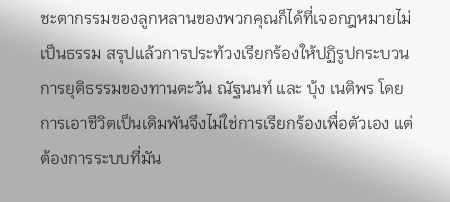ชะตากรรมของลูกหลานของพวกคุณก็ได้ที่เจอกฎหมายไม่เป็นธรรม สรุปแล้วการประท้วงเรียกร้องให้ปฏิรูปกระบวนการยุติธรรมของทานตะวัน ณัฐนนท์ และ บุ้ง เนติพร โดยการเอาชีวิตเป็นเดิมพันจึงไม่ใช่การเรียกร้องเพื่อตัวเอง แต่ต้องการระบบที่มัน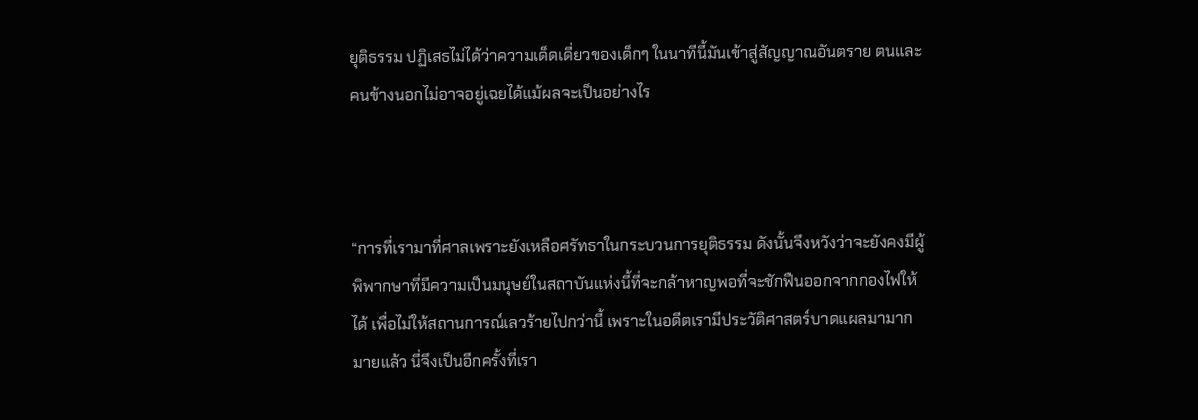ยุติธรรม ปฏิเสธไม่ได้ว่าความเด็ดเดี่ยวของเด็กๆ ในนาทีนี้มันเข้าสู่สัญญาณอันตราย ตนและคนข้างนอกไม่อาจอยู่เฉยได้แม้ผลจะเป็นอย่างไร



“การที่เรามาที่ศาลเพราะยังเหลือศรัทธาในกระบวนการยุติธรรม ดังนั้นจึงหวังว่าจะยังคงมีผู้พิพากษาที่มีความเป็นมนุษย์ในสถาบันแห่งนี้ที่จะกล้าหาญพอที่จะชักฟืนออกจากกองไฟให้ได้ เพื่อไม่ให้สถานการณ์เลวร้ายไปกว่านี้ เพราะในอดีตเรามีประวัติศาสตร์บาดแผลมามากมายแล้ว นี่จึงเป็นอีกครั้งที่เรา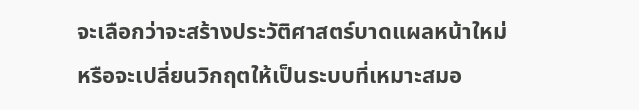จะเลือกว่าจะสร้างประวัติศาสตร์บาดแผลหน้าใหม่ หรือจะเปลี่ยนวิกฤตให้เป็นระบบที่เหมาะสมอ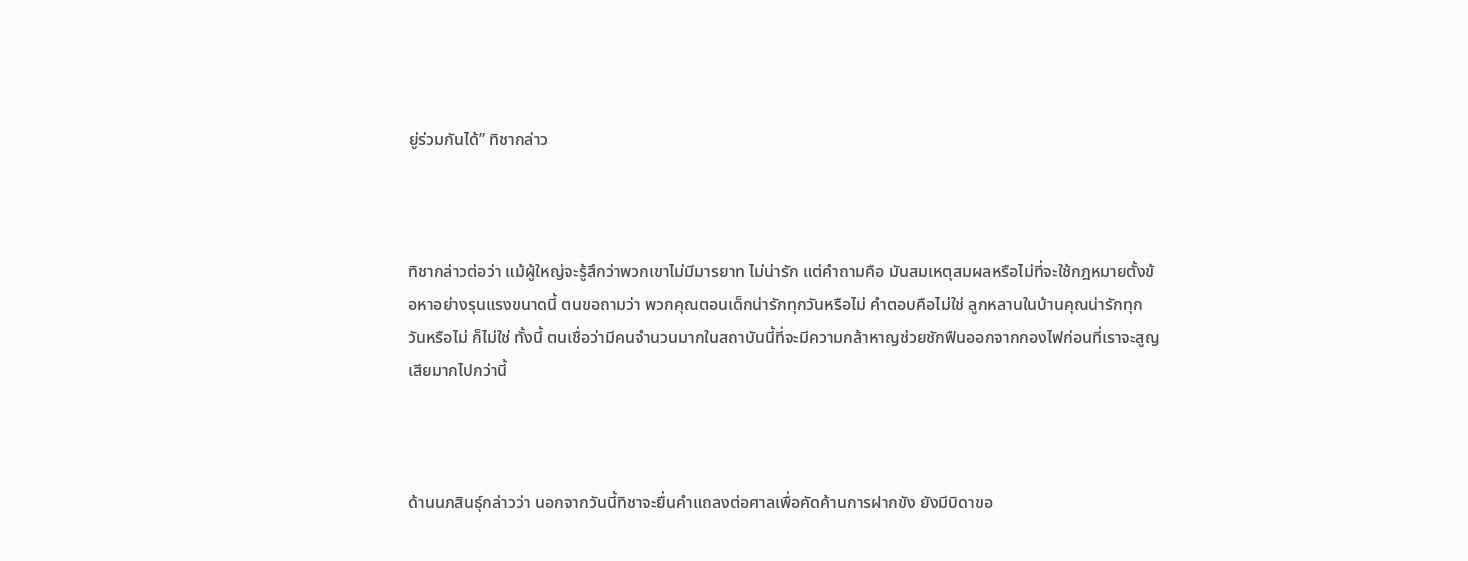ยู่ร่วมกันได้” ทิชากล่าว



ทิชากล่าวต่อว่า แม้ผู้ใหญ่จะรู้สึกว่าพวกเขาไม่มีมารยาท ไม่น่ารัก แต่คำถามคือ มันสมเหตุสมผลหรือไม่ที่จะใช้กฎหมายตั้งข้อหาอย่างรุนแรงขนาดนี้ ตนขอถามว่า พวกคุณตอนเด็กน่ารักทุกวันหรือไม่ คำตอบคือไม่ใช่ ลูกหลานในบ้านคุณน่ารักทุกวันหรือไม่ ก็ไม่ใช่ ทั้งนี้ ตนเชื่อว่ามีคนจำนวนมากในสถาบันนี้ที่จะมีความกล้าหาญช่วยชักฟืนออกจากกองไฟก่อนที่เราจะสูญเสียมากไปกว่านี้



ด้านนภสินธุ์กล่าวว่า นอกจากวันนี้ทิชาจะยื่นคำแถลงต่อศาลเพื่อคัดค้านการฝากขัง ยังมีบิดาขอ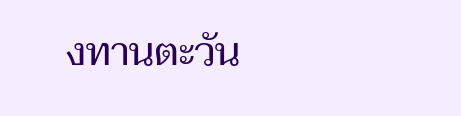งทานตะวัน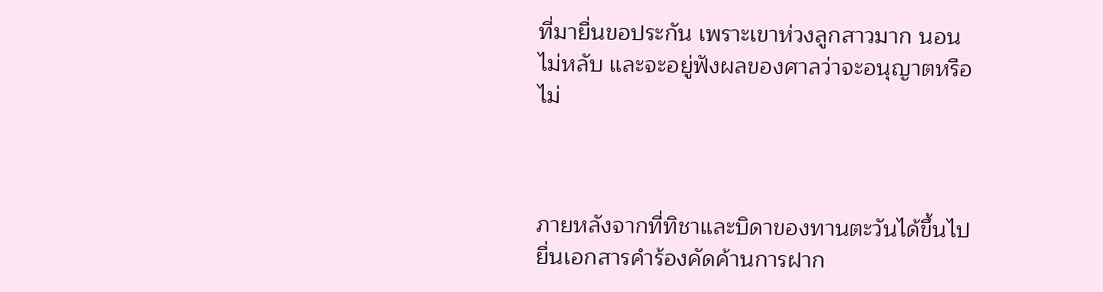ที่มายื่นขอประกัน เพราะเขาห่วงลูกสาวมาก นอนไม่หลับ และจะอยู่ฟังผลของศาลว่าจะอนุญาตหรือไม่



ภายหลังจากที่ทิชาและบิดาของทานตะวันได้ขึ้นไปยื่นเอกสารคำร้องคัดค้านการฝาก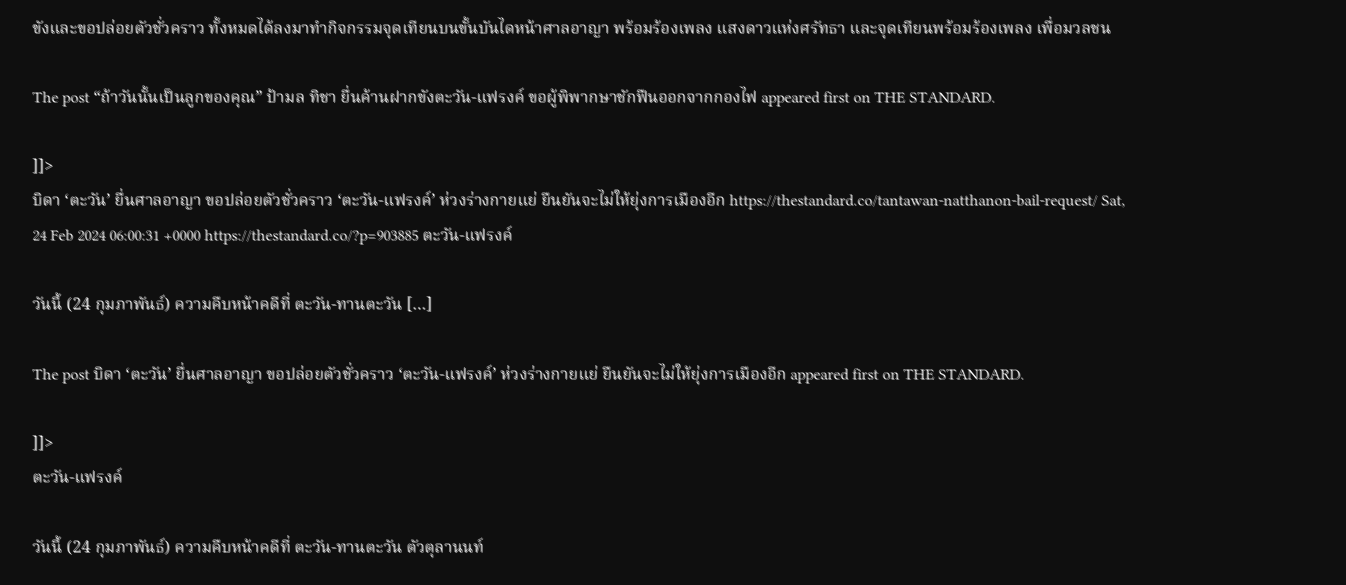ขังและขอปล่อยตัวชั่วคราว ทั้งหมดได้ลงมาทำกิจกรรมจุดเทียนบนขั้นบันไดหน้าศาลอาญา พร้อมร้องเพลง แสงดาวแห่งศรัทธา และจุดเทียนพร้อมร้องเพลง เพื่อมวลชน

The post “ถ้าวันนั้นเป็นลูกของคุณ” ป้ามล ทิชา ยื่นค้านฝากขังตะวัน-แฟรงค์ ขอผู้พิพากษาชักฟืนออกจากกองไฟ appeared first on THE STANDARD.

]]>
บิดา ‘ตะวัน’ ยื่นศาลอาญา ขอปล่อยตัวชั่วคราว ‘ตะวัน-แฟรงค์’ ห่วงร่างกายแย่ ยืนยันจะไม่ให้ยุ่งการเมืองอีก https://thestandard.co/tantawan-natthanon-bail-request/ Sat, 24 Feb 2024 06:00:31 +0000 https://thestandard.co/?p=903885 ตะวัน-แฟรงค์

วันนี้ (24 กุมภาพันธ์) ความคืบหน้าคดีที่ ตะวัน-ทานตะวัน […]

The post บิดา ‘ตะวัน’ ยื่นศาลอาญา ขอปล่อยตัวชั่วคราว ‘ตะวัน-แฟรงค์’ ห่วงร่างกายแย่ ยืนยันจะไม่ให้ยุ่งการเมืองอีก appeared first on THE STANDARD.

]]>
ตะวัน-แฟรงค์

วันนี้ (24 กุมภาพันธ์) ความคืบหน้าคดีที่ ตะวัน-ทานตะวัน ตัวตุลานนท์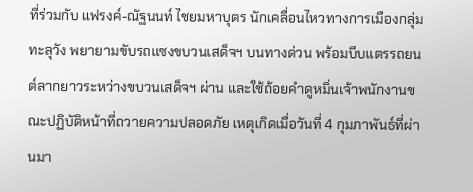ที่ร่วมกับ แฟรงค์-ณัฐนนท์ ไชยมหาบุตร นักเคลื่อนไหวทางการเมืองกลุ่มทะลุวัง พยายามขับรถแซงขบวนเสด็จฯ บนทางด่วน พร้อมบีบแตรรถยนต์ลากยาวระหว่างขบวนเสด็จฯ ผ่าน และใช้ถ้อยคำดูหมิ่นเจ้าพนักงานขณะปฏิบัติหน้าที่ถวายความปลอดภัย เหตุเกิดเมื่อวันที่ 4 กุมภาพันธ์ที่ผ่านมา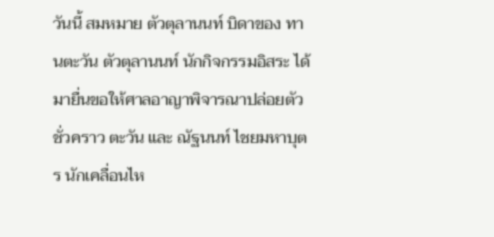วันนี้ สมหมาย ตัวตุลานนท์ บิดาของ ทานตะวัน ตัวตุลานนท์ นักกิจกรรมอิสระ ได้มายื่นขอให้ศาลอาญาพิจารณาปล่อยตัวชั่วคราว ตะวัน และ ณัฐนนท์ ไชยมหาบุตร นักเคลื่อนไห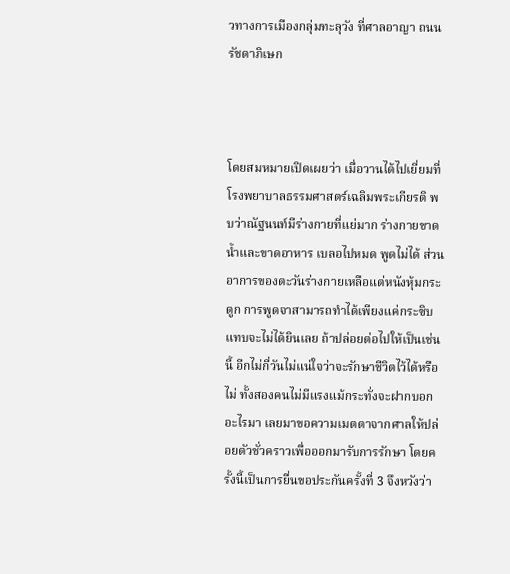วทางการเมืองกลุ่มทะลุวัง ที่ศาลอาญา ถนนรัชดาภิเษก



โดยสมหมายเปิดเผยว่า เมื่อวานได้ไปเยี่ยมที่โรงพยาบาลธรรมศาสตร์เฉลิมพระเกียรติ พบว่าณัฐนนท์มีร่างกายที่แย่มาก ร่างกายขาดน้ำและขาดอาหาร เบลอไปหมด พูดไม่ได้ ส่วนอาการของตะวันร่างกายเหลือแต่หนังหุ้มกระดูก การพูดจาสามารถทำได้เพียงแค่กระซิบ แทบจะไม่ได้ยินเลย ถ้าปล่อยต่อไปให้เป็นเช่นนี้ อีกไม่กี่วันไม่แน่ใจว่าจะรักษาชีวิตไว้ได้หรือไม่ ทั้งสองคนไม่มีแรงแม้กระทั่งจะฝากบอกอะไรมา เลยมาขอความเมตตาจากศาลให้ปล่อยตัวชั่วคราวเพื่อออกมารับการรักษา โดยครั้งนี้เป็นการยื่นขอประกันครั้งที่ 3 จึงหวังว่า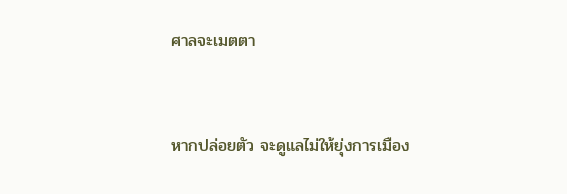ศาลจะเมตตา



หากปล่อยตัว จะดูแลไม่ให้ยุ่งการเมือง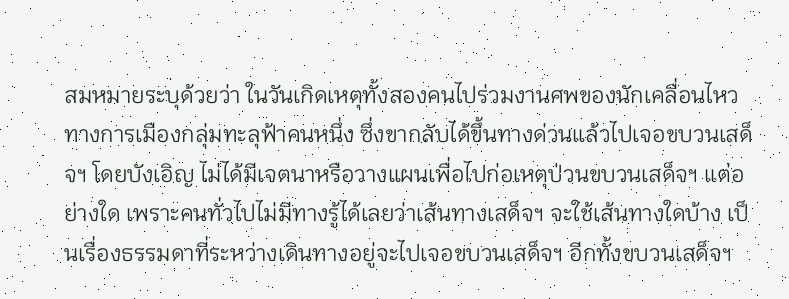สมหมายระบุด้วยว่า ในวันเกิดเหตุทั้งสองคนไปร่วมงานศพของนักเคลื่อนไหวทางการเมืองกลุ่มทะลุฟ้าคนหนึ่ง ซึ่งขากลับได้ขึ้นทางด่วนแล้วไปเจอขบวนเสด็จฯ โดยบังเอิญ ไม่ได้มีเจตนาหรือวางแผนเพื่อไปก่อเหตุป่วนขบวนเสด็จฯ แต่อย่างใด เพราะคนทั่วไปไม่มีทางรู้ได้เลยว่าเส้นทางเสด็จฯ จะใช้เส้นทางใดบ้าง เป็นเรื่องธรรมดาที่ระหว่างเดินทางอยู่จะไปเจอขบวนเสด็จฯ อีกทั้งขบวนเสด็จฯ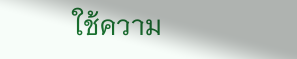ใช้ความ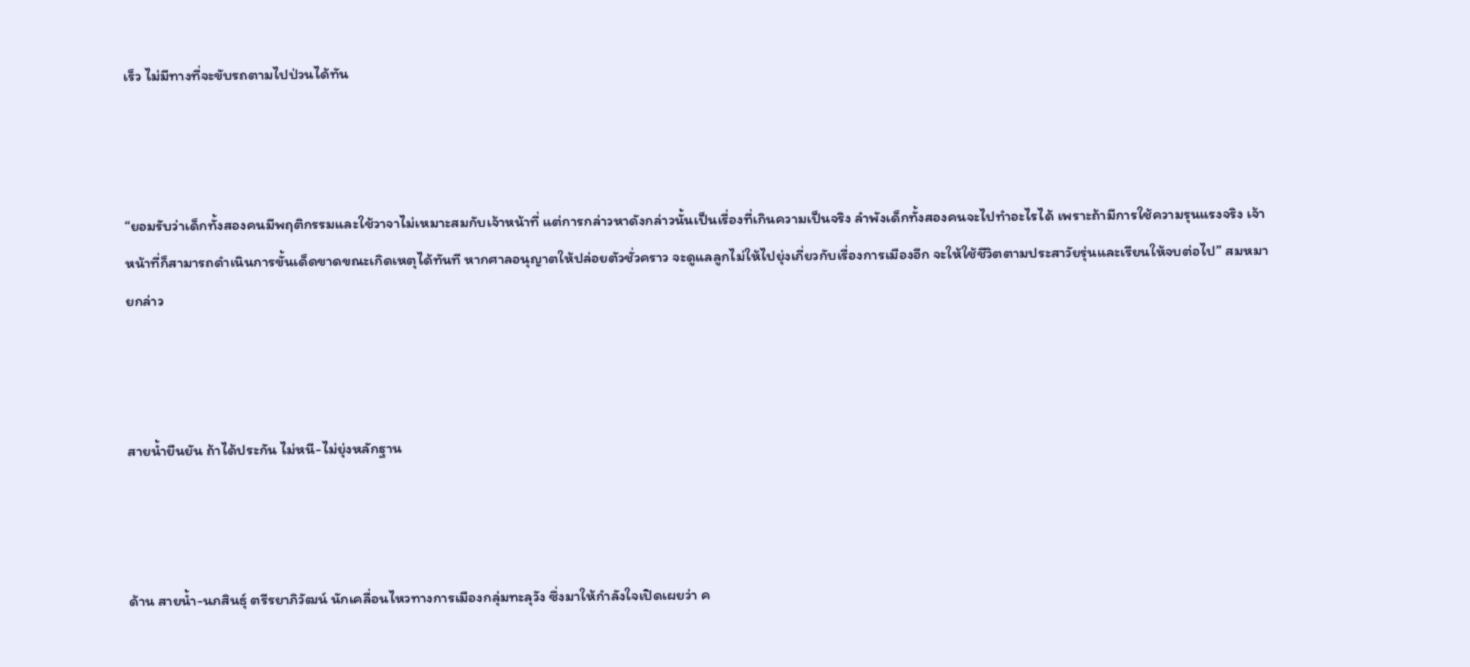เร็ว ไม่มีทางที่จะขับรถตามไปป่วนได้ทัน



“ยอมรับว่าเด็กทั้งสองคนมีพฤติกรรมและใช้วาจาไม่เหมาะสมกับเจ้าหน้าที่ แต่การกล่าวหาดังกล่าวนั้นเป็นเรื่องที่เกินความเป็นจริง ลำพังเด็กทั้งสองคนจะไปทำอะไรได้ เพราะถ้ามีการใช้ความรุนแรงจริง เจ้าหน้าที่ก็สามารถดำเนินการขั้นเด็ดขาดขณะเกิดเหตุได้ทันที หากศาลอนุญาตให้ปล่อยตัวชั่วคราว จะดูแลลูกไม่ให้ไปยุ่งเกี่ยวกับเรื่องการเมืองอีก จะให้ใช้ชีวิตตามประสาวัยรุ่นและเรียนให้จบต่อไป” สมหมายกล่าว



สายน้ำยืนยัน ถ้าได้ประกัน ไม่หนี-ไม่ยุ่งหลักฐาน



ด้าน สายน้ำ-นภสินธุ์ ตรีรยาภิวัฒน์ นักเคลื่อนไหวทางการเมืองกลุ่มทะลุวัง ซึ่งมาให้กำลังใจเปิดเผยว่า ค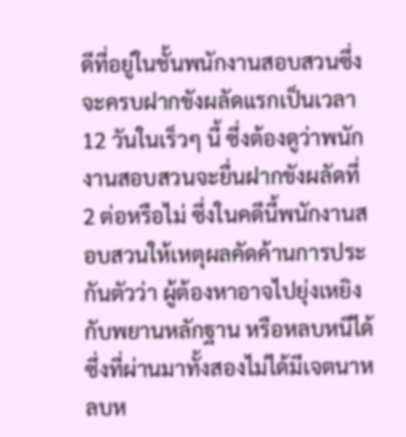ดีที่อยู่ในชั้นพนักงานสอบสวนซึ่งจะครบฝากขังผลัดแรกเป็นเวลา 12 วันในเร็วๆ นี้ ซึ่งต้องดูว่าพนักงานสอบสวนจะยื่นฝากขังผลัดที่ 2 ต่อหรือไม่ ซึ่งในคดีนี้พนักงานสอบสวนให้เหตุผลคัดค้านการประกันตัวว่า ผู้ต้องหาอาจไปยุ่งเหยิงกับพยานหลักฐาน หรือหลบหนีได้ ซึ่งที่ผ่านมาทั้งสองไม่ได้มีเจตนาหลบห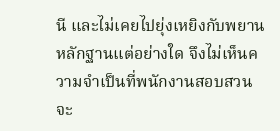นี และไม่เคยไปยุ่งเหยิงกับพยานหลักฐานแต่อย่างใด จึงไม่เห็นความจำเป็นที่พนักงานสอบสวนจะ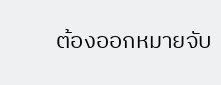ต้องออกหมายจับ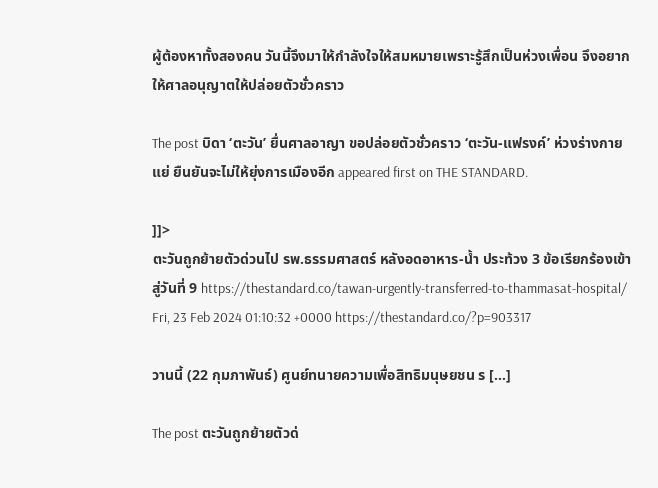ผู้ต้องหาทั้งสองคน วันนี้จึงมาให้กำลังใจให้สมหมายเพราะรู้สึกเป็นห่วงเพื่อน จึงอยากให้ศาลอนุญาตให้ปล่อยตัวชั่วคราว

The post บิดา ‘ตะวัน’ ยื่นศาลอาญา ขอปล่อยตัวชั่วคราว ‘ตะวัน-แฟรงค์’ ห่วงร่างกายแย่ ยืนยันจะไม่ให้ยุ่งการเมืองอีก appeared first on THE STANDARD.

]]>
ตะวันถูกย้ายตัวด่วนไป รพ.ธรรมศาสตร์ หลังอดอาหาร-น้ำ ประท้วง 3 ข้อเรียกร้องเข้าสู่วันที่ 9 https://thestandard.co/tawan-urgently-transferred-to-thammasat-hospital/ Fri, 23 Feb 2024 01:10:32 +0000 https://thestandard.co/?p=903317

วานนี้ (22 กุมภาพันธ์) ศูนย์ทนายความเพื่อสิทธิมนุษยชน ร […]

The post ตะวันถูกย้ายตัวด่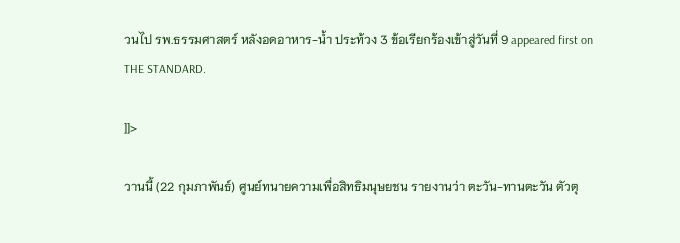วนไป รพ.ธรรมศาสตร์ หลังอดอาหาร-น้ำ ประท้วง 3 ข้อเรียกร้องเข้าสู่วันที่ 9 appeared first on THE STANDARD.

]]>

วานนี้ (22 กุมภาพันธ์) ศูนย์ทนายความเพื่อสิทธิมนุษยชน รายงานว่า ตะวัน-ทานตะวัน ตัวตุ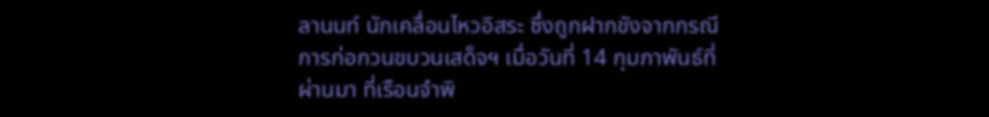ลานนท์ นักเคลื่อนไหวอิสระ ซึ่งถูกฝากขังจากกรณีการก่อกวนขบวนเสด็จฯ เมื่อวันที่ 14 กุมภาพันธ์ที่ผ่านมา ที่เรือนจำพิ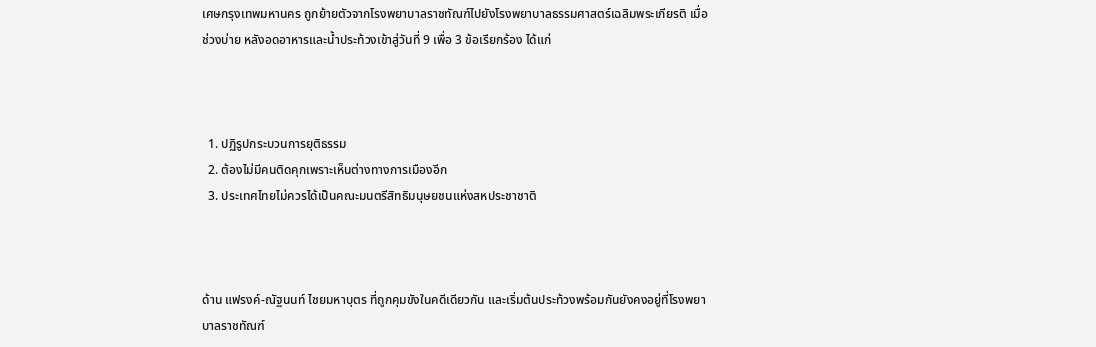เศษกรุงเทพมหานคร ถูกย้ายตัวจากโรงพยาบาลราชทัณฑ์ไปยังโรงพยาบาลธรรมศาสตร์เฉลิมพระเกียรติ เมื่อช่วงบ่าย หลังอดอาหารและน้ำประท้วงเข้าสู่วันที่ 9 เพื่อ 3 ข้อเรียกร้อง ได้แก่



  1. ปฏิรูปกระบวนการยุติธรรม
  2. ต้องไม่มีคนติดคุกเพราะเห็นต่างทางการเมืองอีก
  3. ประเทศไทยไม่ควรได้เป็นคณะมนตรีสิทธิมนุษยชนแห่งสหประชาชาติ



ด้าน แฟรงค์-ณัฐนนท์ ไชยมหาบุตร ที่ถูกคุมขังในคดีเดียวกัน และเริ่มต้นประท้วงพร้อมกันยังคงอยู่ที่โรงพยาบาลราชทัณฑ์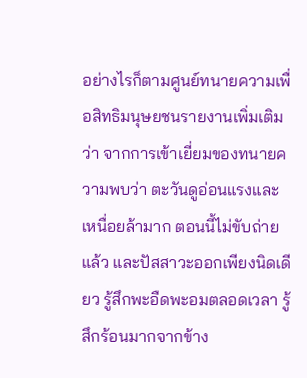อย่างไรก็ตามศูนย์ทนายความเพื่อสิทธิมนุษยชนรายงานเพิ่มเติมว่า จากการเข้าเยี่ยมของทนายความพบว่า ตะวันดูอ่อนแรงและเหนื่อยล้ามาก ตอนนี้ไม่ขับถ่ายแล้ว และปัสสาวะออกเพียงนิดเดียว รู้สึกพะอืดพะอมตลอดเวลา รู้สึกร้อนมากจากข้าง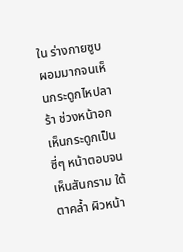ใน ร่างกายซูบผอมมากจนเห็นกระดูกไหปลาร้า ช่วงหน้าอกเห็นกระดูกเป็นซี่ๆ หน้าตอบจนเห็นสันกราม ใต้ตาคล้ำ ผิวหน้า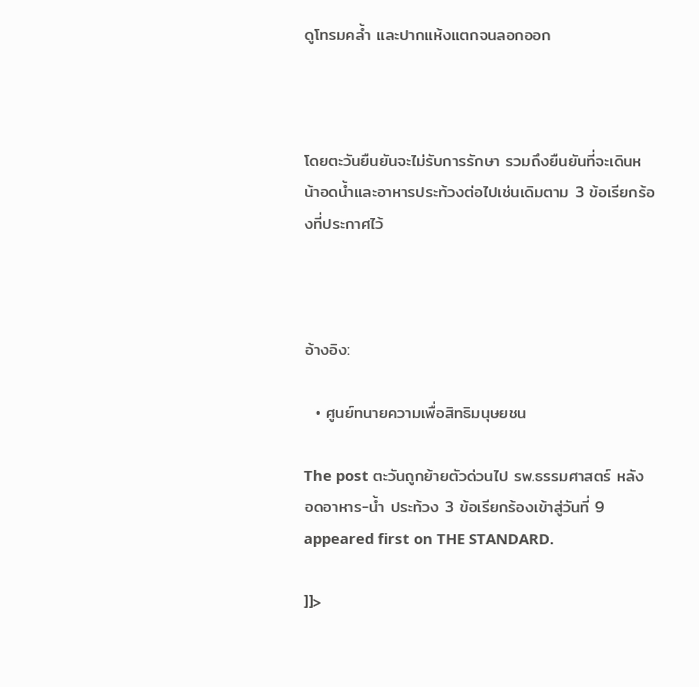ดูโทรมคล้ำ และปากแห้งแตกจนลอกออก



โดยตะวันยืนยันจะไม่รับการรักษา รวมถึงยืนยันที่จะเดินหน้าอดน้ำและอาหารประท้วงต่อไปเช่นเดิมตาม 3 ข้อเรียกร้องที่ประกาศไว้



อ้างอิง:

  • ศูนย์ทนายความเพื่อสิทธิมนุษยชน

The post ตะวันถูกย้ายตัวด่วนไป รพ.ธรรมศาสตร์ หลังอดอาหาร-น้ำ ประท้วง 3 ข้อเรียกร้องเข้าสู่วันที่ 9 appeared first on THE STANDARD.

]]>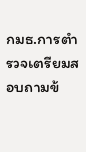กมธ.การตำรวจเตรียมสอบถามข้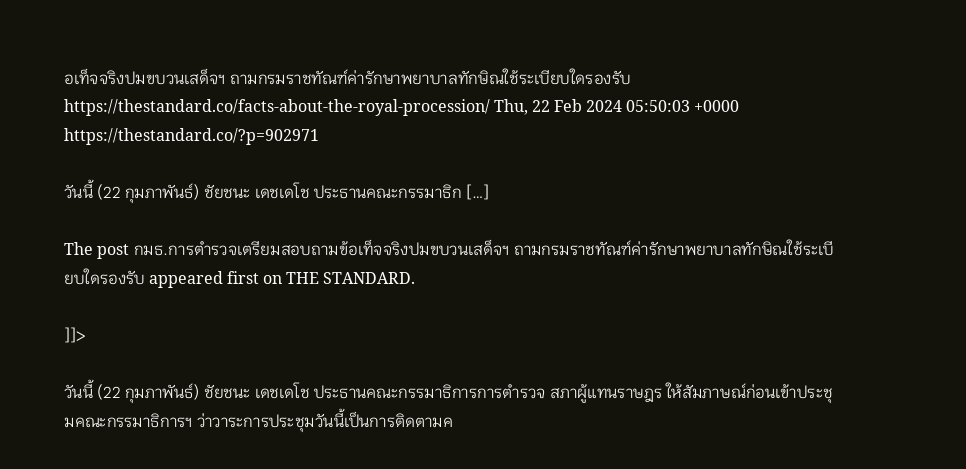อเท็จจริงปมขบวนเสด็จฯ ถามกรมราชทัณฑ์ค่ารักษาพยาบาลทักษิณใช้ระเบียบใดรองรับ https://thestandard.co/facts-about-the-royal-procession/ Thu, 22 Feb 2024 05:50:03 +0000 https://thestandard.co/?p=902971

วันนี้ (22 กุมภาพันธ์) ชัยชนะ เดชเดโช ประธานคณะกรรมาธิก […]

The post กมธ.การตำรวจเตรียมสอบถามข้อเท็จจริงปมขบวนเสด็จฯ ถามกรมราชทัณฑ์ค่ารักษาพยาบาลทักษิณใช้ระเบียบใดรองรับ appeared first on THE STANDARD.

]]>

วันนี้ (22 กุมภาพันธ์) ชัยชนะ เดชเดโช ประธานคณะกรรมาธิการการตำรวจ สภาผู้แทนราษฎร ให้สัมภาษณ์ก่อนเข้าประชุมคณะกรรมาธิการฯ ว่าวาระการประชุมวันนี้เป็นการติดตามค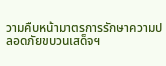วามคืบหน้ามาตรการรักษาความปลอดภัยขบวนเสด็จฯ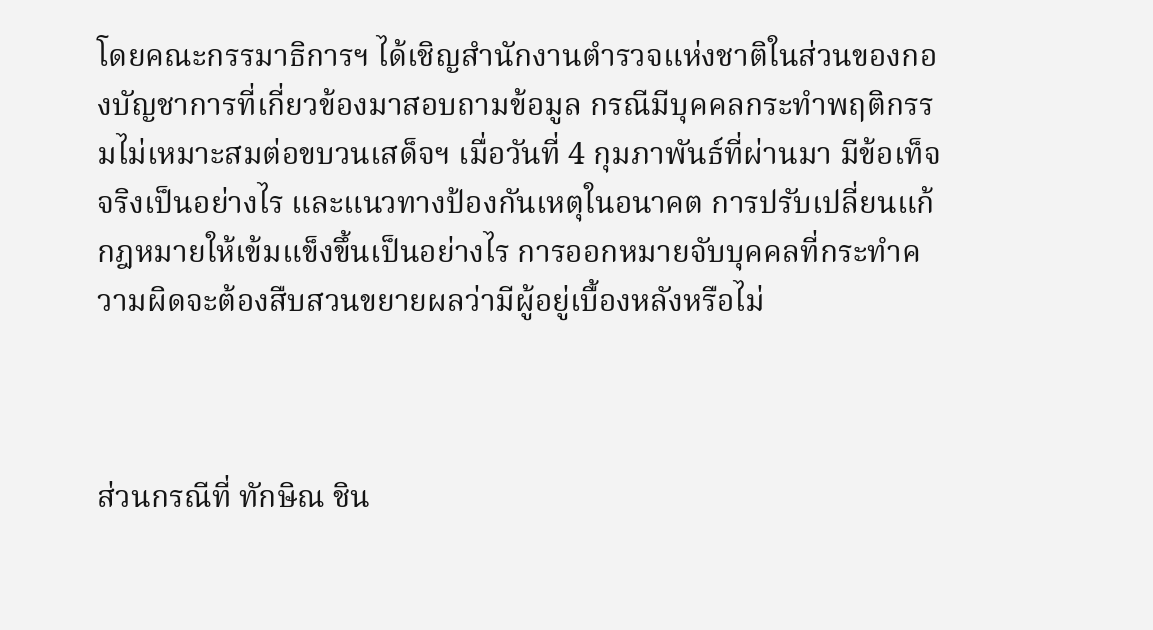โดยคณะกรรมาธิการฯ ได้เชิญสำนักงานตำรวจแห่งชาติในส่วนของกองบัญชาการที่เกี่ยวข้องมาสอบถามข้อมูล กรณีมีบุคคลกระทำพฤติกรรมไม่เหมาะสมต่อขบวนเสด็จฯ เมื่อวันที่ 4 กุมภาพันธ์ที่ผ่านมา มีข้อเท็จจริงเป็นอย่างไร และแนวทางป้องกันเหตุในอนาคต การปรับเปลี่ยนแก้กฎหมายให้เข้มแข็งขึ้นเป็นอย่างไร การออกหมายจับบุคคลที่กระทำความผิดจะต้องสืบสวนขยายผลว่ามีผู้อยู่เบื้องหลังหรือไม่



ส่วนกรณีที่ ทักษิณ ชิน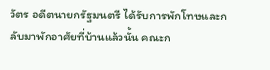วัตร อดีตนายกรัฐมนตรี ได้รับการพักโทษและกลับมาพักอาศัยที่บ้านแล้วนั้น คณะก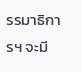รรมาธิการฯ จะมี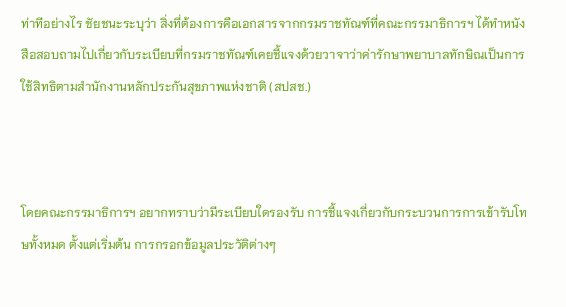ท่าทีอย่างไร ชัยชนะระบุว่า สิ่งที่ต้องการคือเอกสารจากกรมราชทัณฑ์ที่คณะกรรมาธิการฯ ได้ทำหนังสือสอบถามไปเกี่ยวกับระเบียบที่กรมราชทัณฑ์เคยชี้แจงด้วยวาจาว่าค่ารักษาพยาบาลทักษิณเป็นการใช้สิทธิตามสำนักงานหลักประกันสุขภาพแห่งชาติ (สปสช.)



โดยคณะกรรมาธิการฯ อยากทราบว่ามีระเบียบใดรองรับ การชี้แจงเกี่ยวกับกระบวนการการเข้ารับโทษทั้งหมด ตั้งแต่เริ่มต้น การกรอกข้อมูลประวัติต่างๆ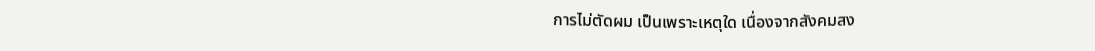การไม่ตัดผม เป็นเพราะเหตุใด เนื่องจากสังคมสง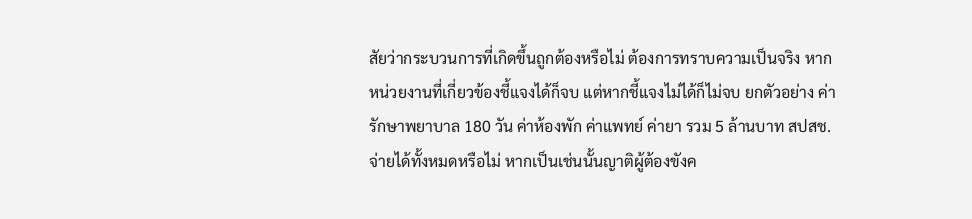สัยว่ากระบวนการที่เกิดขึ้นถูกต้องหรือไม่ ต้องการทราบความเป็นจริง หากหน่วยงานที่เกี่ยวข้องชี้แจงได้ก็จบ แต่หากชี้แจงไม่ได้ก็ไม่จบ ยกตัวอย่าง ค่ารักษาพยาบาล 180 วัน ค่าห้องพัก ค่าแพทย์ ค่ายา รวม 5 ล้านบาท สปสช. จ่ายได้ทั้งหมดหรือไม่ หากเป็นเช่นนั้นญาติผู้ต้องขังค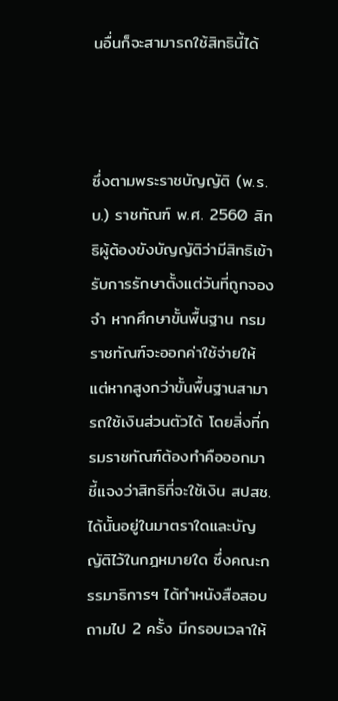นอื่นก็จะสามารถใช้สิทธินี้ได้



ซึ่งตามพระราชบัญญัติ (พ.ร.บ.) ราชทัณฑ์ พ.ศ. 2560 สิทธิผู้ต้องขังบัญญัติว่ามีสิทธิเข้ารับการรักษาตั้งแต่วันที่ถูกจองจำ หากศึกษาขั้นพื้นฐาน กรมราชทัณฑ์จะออกค่าใช้จ่ายให้ แต่หากสูงกว่าขั้นพื้นฐานสามารถใช้เงินส่วนตัวได้ โดยสิ่งที่กรมราชทัณฑ์ต้องทำคือออกมาชี้แจงว่าสิทธิที่จะใช้เงิน สปสช. ได้นั้นอยู่ในมาตราใดและบัญญัติไว้ในกฎหมายใด ซึ่งคณะกรรมาธิการฯ ได้ทำหนังสือสอบถามไป 2 ครั้ง มีกรอบเวลาให้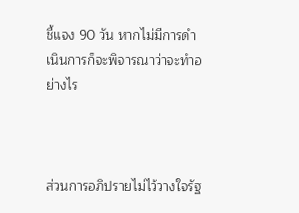ชี้แจง 90 วัน หากไม่มีการดำเนินการก็จะพิจารณาว่าจะทำอย่างไร



ส่วนการอภิปรายไม่ไว้วางใจรัฐ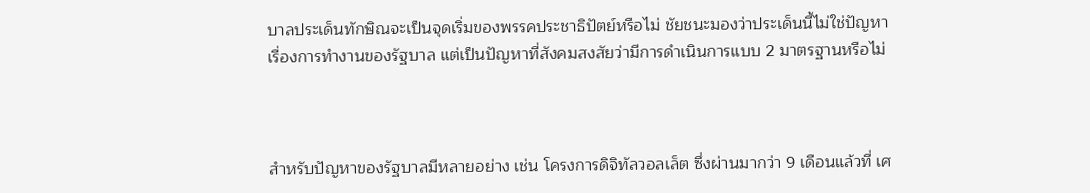บาลประเด็นทักษิณจะเป็นจุดเริ่มของพรรคประชาธิปัตย์หรือไม่ ชัยชนะมองว่าประเด็นนี้ไม่ใช่ปัญหาเรื่องการทำงานของรัฐบาล แต่เป็นปัญหาที่สังคมสงสัยว่ามีการดำเนินการแบบ 2 มาตรฐานหรือไม่



สำหรับปัญหาของรัฐบาลมีหลายอย่าง เช่น โครงการดิจิทัลวอลเล็ต ซึ่งผ่านมากว่า 9 เดือนแล้วที่ เศ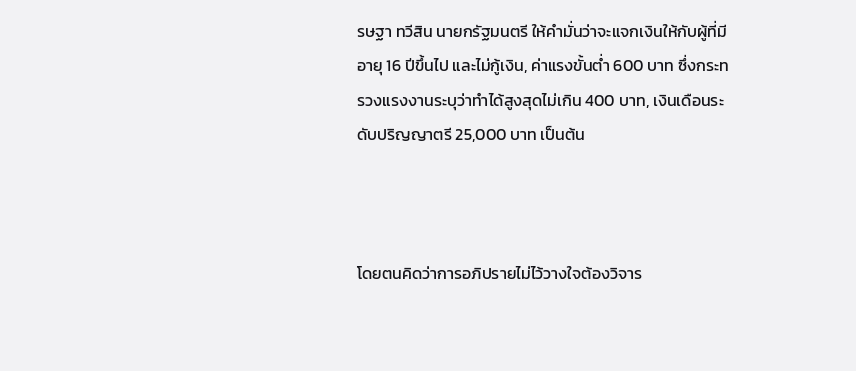รษฐา ทวีสิน นายกรัฐมนตรี ให้คำมั่นว่าจะแจกเงินให้กับผู้ที่มีอายุ 16 ปีขึ้นไป และไม่กู้เงิน, ค่าแรงขั้นต่ำ 600 บาท ซึ่งกระทรวงแรงงานระบุว่าทำได้สูงสุดไม่เกิน 400 บาท, เงินเดือนระดับปริญญาตรี 25,000 บาท เป็นต้น



โดยตนคิดว่าการอภิปรายไม่ไว้วางใจต้องวิจาร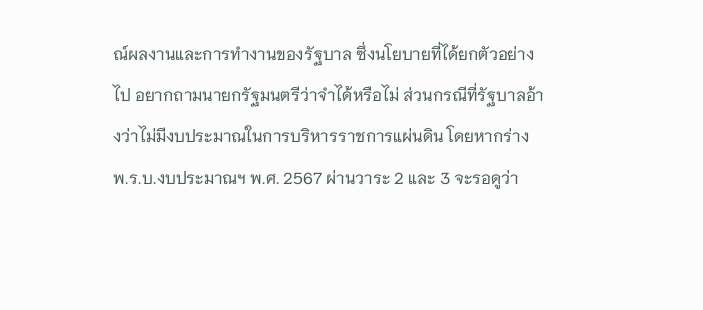ณ์ผลงานและการทำงานของรัฐบาล ซึ่งนโยบายที่ได้ยกตัวอย่างไป อยากถามนายกรัฐมนตรีว่าจำได้หรือไม่ ส่วนกรณีที่รัฐบาลอ้างว่าไม่มีงบประมาณในการบริหารราชการแผ่นดิน โดยหากร่าง พ.ร.บ.งบประมาณฯ พ.ศ. 2567 ผ่านวาระ 2 และ 3 จะรอดูว่า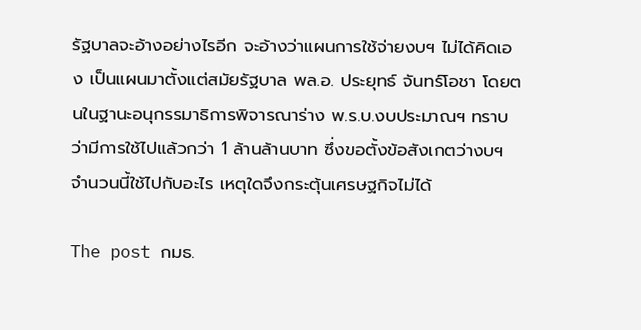รัฐบาลจะอ้างอย่างไรอีก จะอ้างว่าแผนการใช้จ่ายงบฯ ไม่ได้คิดเอง เป็นแผนมาตั้งแต่สมัยรัฐบาล พล.อ. ประยุทธ์ จันทร์โอชา โดยตนในฐานะอนุกรรมาธิการพิจารณาร่าง พ.ร.บ.งบประมาณฯ ทราบว่ามีการใช้ไปแล้วกว่า 1 ล้านล้านบาท ซึ่งขอตั้งข้อสังเกตว่างบฯ จำนวนนี้ใช้ไปกับอะไร เหตุใดจึงกระตุ้นเศรษฐกิจไม่ได้

The post กมธ.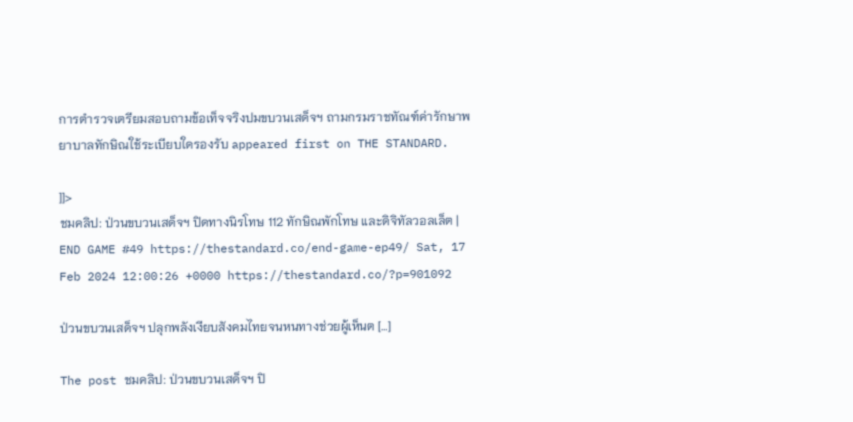การตำรวจเตรียมสอบถามข้อเท็จจริงปมขบวนเสด็จฯ ถามกรมราชทัณฑ์ค่ารักษาพยาบาลทักษิณใช้ระเบียบใดรองรับ appeared first on THE STANDARD.

]]>
ชมคลิป: ป่วนขบวนเสด็จฯ ปิดทางนิรโทษ 112 ทักษิณพักโทษ และดิจิทัลวอลเล็ต | END GAME #49 https://thestandard.co/end-game-ep49/ Sat, 17 Feb 2024 12:00:26 +0000 https://thestandard.co/?p=901092

ป่วนขบวนเสด็จฯ ปลุกพลังเงียบสังคมไทยจนหนทางช่วยผู้เห็นต […]

The post ชมคลิป: ป่วนขบวนเสด็จฯ ปิ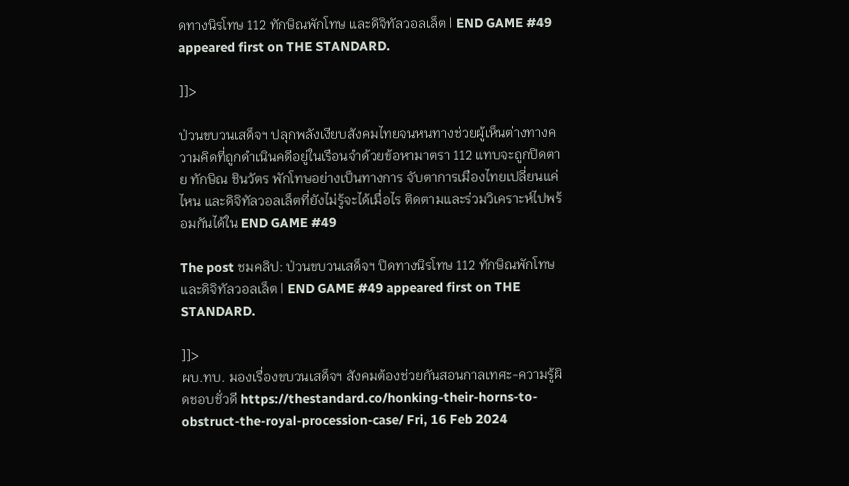ดทางนิรโทษ 112 ทักษิณพักโทษ และดิจิทัลวอลเล็ต | END GAME #49 appeared first on THE STANDARD.

]]>

ป่วนขบวนเสด็จฯ ปลุกพลังเงียบสังคมไทยจนหนทางช่วยผู้เห็นต่างทางความคิดที่ถูกดำเนินคดีอยู่ในเรือนจำด้วยข้อหามาตรา 112 แทบจะถูกปิดตาย ทักษิณ ชินวัตร พักโทษอย่างเป็นทางการ จับตาการเมืองไทยเปลี่ยนแค่ไหน และดิจิทัลวอลเล็ตที่ยังไม่รู้จะได้เมื่อไร ติดตามและร่วมวิเคราะห์ไปพร้อมกันได้ใน END GAME #49

The post ชมคลิป: ป่วนขบวนเสด็จฯ ปิดทางนิรโทษ 112 ทักษิณพักโทษ และดิจิทัลวอลเล็ต | END GAME #49 appeared first on THE STANDARD.

]]>
ผบ.ทบ. มองเรื่องขบวนเสด็จฯ สังคมต้องช่วยกันสอนกาลเทศะ-ความรู้ผิดชอบชั่วดี https://thestandard.co/honking-their-horns-to-obstruct-the-royal-procession-case/ Fri, 16 Feb 2024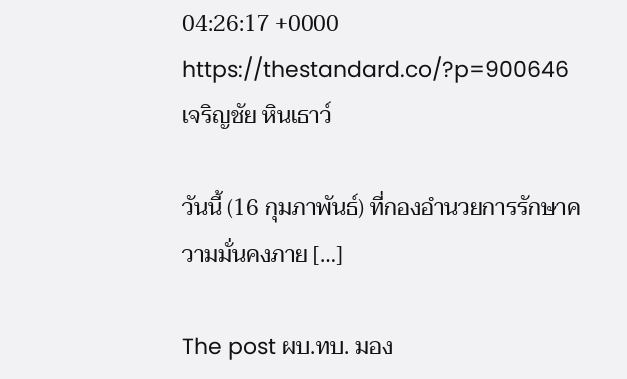04:26:17 +0000 https://thestandard.co/?p=900646 เจริญชัย หินเธาว์

วันนี้ (16 กุมภาพันธ์) ที่กองอำนวยการรักษาความมั่นคงภาย […]

The post ผบ.ทบ. มอง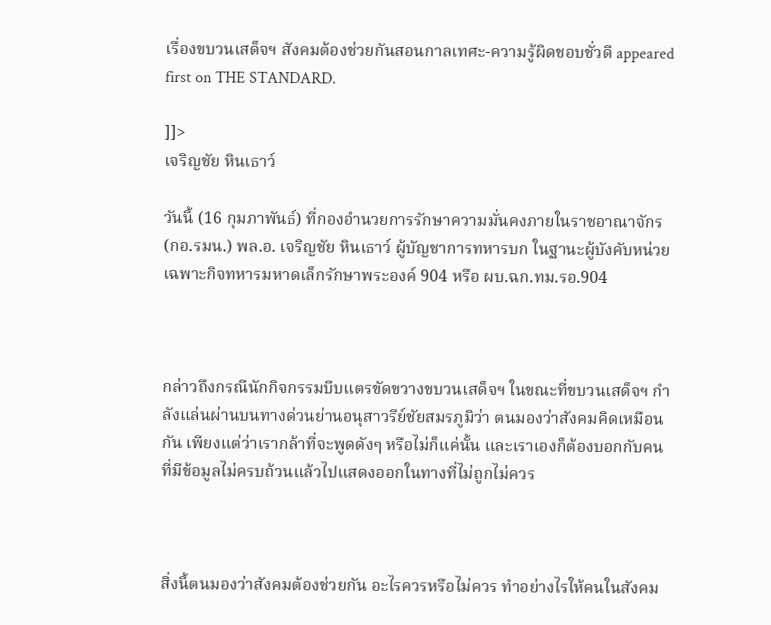เรื่องขบวนเสด็จฯ สังคมต้องช่วยกันสอนกาลเทศะ-ความรู้ผิดชอบชั่วดี appeared first on THE STANDARD.

]]>
เจริญชัย หินเธาว์

วันนี้ (16 กุมภาพันธ์) ที่กองอำนวยการรักษาความมั่นคงภายในราชอาณาจักร (กอ.รมน.) พล.อ. เจริญชัย หินเธาว์ ผู้บัญชาการทหารบก ในฐานะผู้บังคับหน่วยเฉพาะกิจทหารมหาดเล็กรักษาพระองค์ 904 หรือ ผบ.ฉก.ทม.รอ.904



กล่าวถึงกรณีนักกิจกรรมบีบแตรขัดขวางขบวนเสด็จฯ ในขณะที่ขบวนเสด็จฯ กำลังแล่นผ่านบนทางด่วนย่านอนุสาวรีย์ชัยสมรภูมิว่า ตนมองว่าสังคมคิดเหมือนกัน เพียงแต่ว่าเรากล้าที่จะพูดดังๆ หรือไม่ก็แค่นั้น และเราเองก็ต้องบอกกับคนที่มีข้อมูลไม่ครบถ้วนแล้วไปแสดงออกในทางที่ไม่ถูกไม่ควร



สิ่งนี้ตนมองว่าสังคมต้องช่วยกัน อะไรควรหรือไม่ควร ทำอย่างไรให้คนในสังคม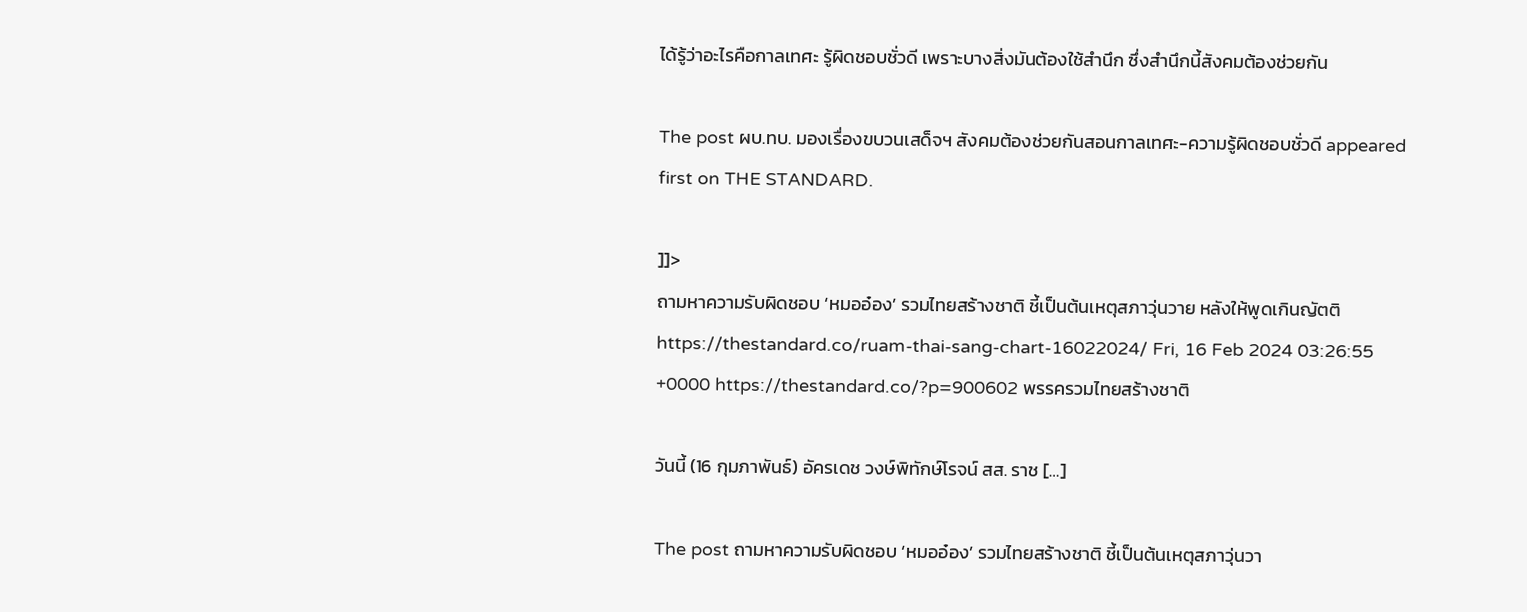ได้รู้ว่าอะไรคือกาลเทศะ รู้ผิดชอบชั่วดี เพราะบางสิ่งมันต้องใช้สำนึก ซึ่งสำนึกนี้สังคมต้องช่วยกัน

The post ผบ.ทบ. มองเรื่องขบวนเสด็จฯ สังคมต้องช่วยกันสอนกาลเทศะ-ความรู้ผิดชอบชั่วดี appeared first on THE STANDARD.

]]>
ถามหาความรับผิดชอบ ‘หมออ๋อง’ รวมไทยสร้างชาติ ชี้เป็นต้นเหตุสภาวุ่นวาย หลังให้พูดเกินญัตติ https://thestandard.co/ruam-thai-sang-chart-16022024/ Fri, 16 Feb 2024 03:26:55 +0000 https://thestandard.co/?p=900602 พรรครวมไทยสร้างชาติ

วันนี้ (16 กุมภาพันธ์) อัครเดช วงษ์พิทักษ์โรจน์ สส. ราช […]

The post ถามหาความรับผิดชอบ ‘หมออ๋อง’ รวมไทยสร้างชาติ ชี้เป็นต้นเหตุสภาวุ่นวา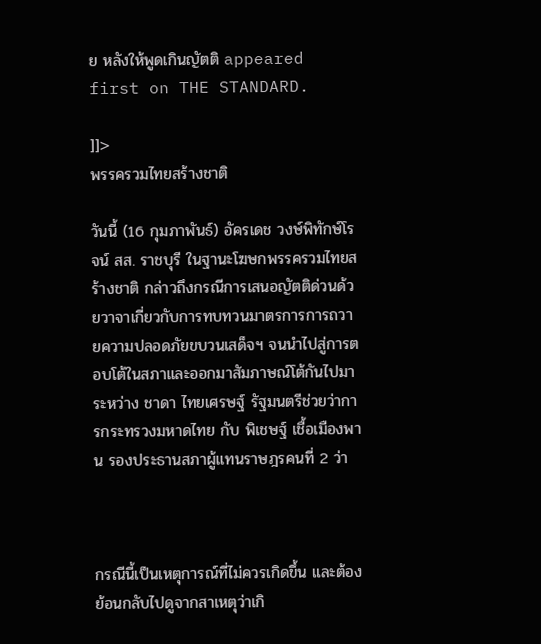ย หลังให้พูดเกินญัตติ appeared first on THE STANDARD.

]]>
พรรครวมไทยสร้างชาติ

วันนี้ (16 กุมภาพันธ์) อัครเดช วงษ์พิทักษ์โรจน์ สส. ราชบุรี ในฐานะโฆษกพรรครวมไทยสร้างชาติ กล่าวถึงกรณีการเสนอญัตติด่วนด้วยวาจาเกี่ยวกับการทบทวนมาตรการการถวายความปลอดภัยขบวนเสด็จฯ จนนำไปสู่การตอบโต้ในสภาและออกมาสัมภาษณ์โต้กันไปมาระหว่าง ชาดา ไทยเศรษฐ์ รัฐมนตรีช่วยว่าการกระทรวงมหาดไทย กับ พิเชษฐ์ เชื้อเมืองพาน รองประธานสภาผู้แทนราษฎรคนที่ 2 ว่า



กรณีนี้เป็นเหตุการณ์ที่ไม่ควรเกิดขึ้น และต้องย้อนกลับไปดูจากสาเหตุว่าเกิ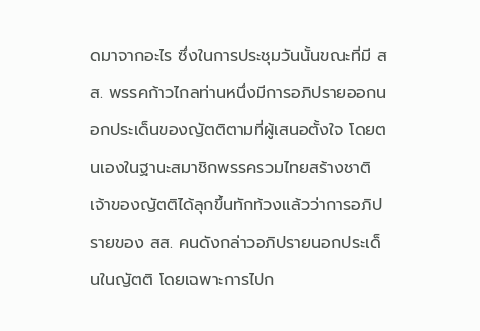ดมาจากอะไร ซึ่งในการประชุมวันนั้นขณะที่มี สส. พรรคก้าวไกลท่านหนึ่งมีการอภิปรายออกนอกประเด็นของญัตติตามที่ผู้เสนอตั้งใจ โดยตนเองในฐานะสมาชิกพรรครวมไทยสร้างชาติเจ้าของญัตติได้ลุกขึ้นทักท้วงแล้วว่าการอภิปรายของ สส. คนดังกล่าวอภิปรายนอกประเด็นในญัตติ โดยเฉพาะการไปก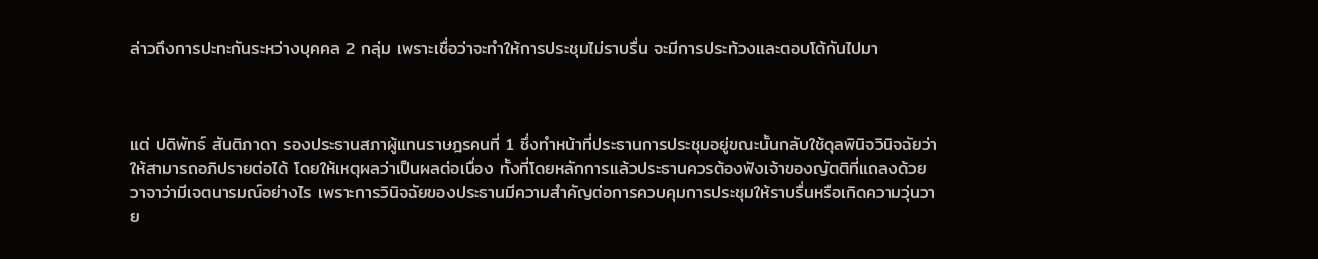ล่าวถึงการปะทะกันระหว่างบุคคล 2 กลุ่ม เพราะเชื่อว่าจะทำให้การประชุมไม่ราบรื่น จะมีการประท้วงและตอบโต้กันไปมา



แต่ ปดิพัทธ์ สันติภาดา รองประธานสภาผู้แทนราษฎรคนที่ 1 ซึ่งทำหน้าที่ประธานการประชุมอยู่ขณะนั้นกลับใช้ดุลพินิจวินิจฉัยว่าให้สามารถอภิปรายต่อได้ โดยให้เหตุผลว่าเป็นผลต่อเนื่อง ทั้งที่โดยหลักการแล้วประธานควรต้องฟังเจ้าของญัตติที่แถลงด้วยวาจาว่ามีเจตนารมณ์อย่างไร เพราะการวินิจฉัยของประธานมีความสำคัญต่อการควบคุมการประชุมให้ราบรื่นหรือเกิดความวุ่นวาย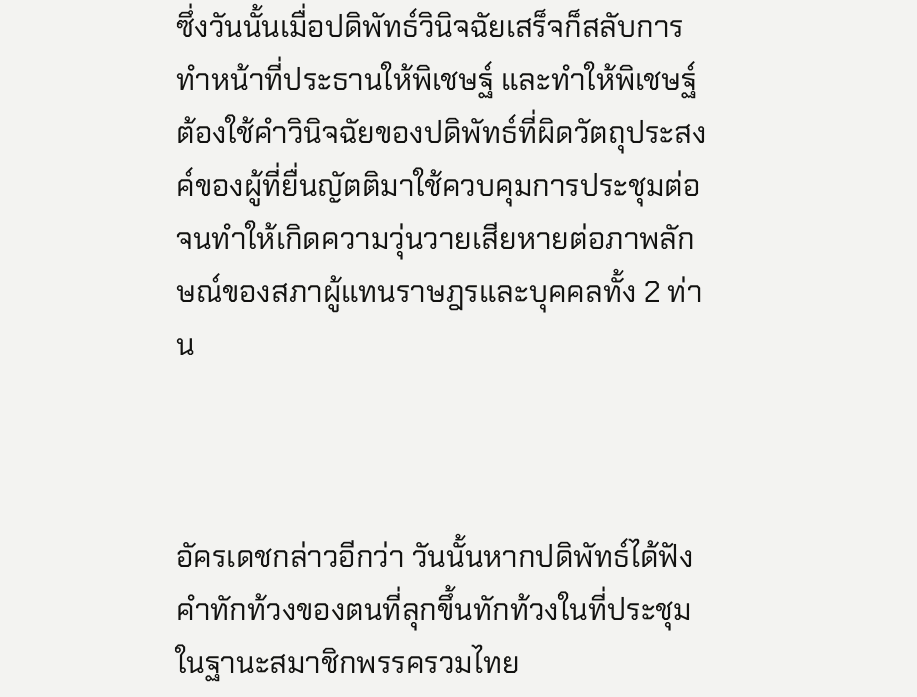ซึ่งวันนั้นเมื่อปดิพัทธ์วินิจฉัยเสร็จก็สลับการทำหน้าที่ประธานให้พิเชษฐ์ และทำให้พิเชษฐ์ต้องใช้คำวินิจฉัยของปดิพัทธ์ที่ผิดวัตถุประสงค์ของผู้ที่ยื่นญัตติมาใช้ควบคุมการประชุมต่อ จนทำให้เกิดความวุ่นวายเสียหายต่อภาพลักษณ์ของสภาผู้แทนราษฎรและบุคคลทั้ง 2 ท่าน



อัครเดชกล่าวอีกว่า วันนั้นหากปดิพัทธ์ได้ฟังคำทักท้วงของตนที่ลุกขึ้นทักท้วงในที่ประชุม ในฐานะสมาชิกพรรครวมไทย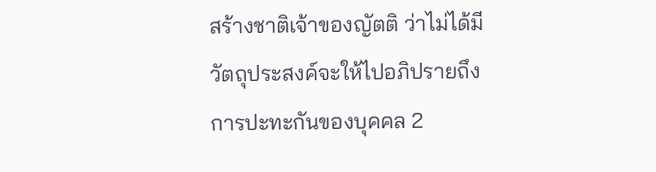สร้างชาติเจ้าของญัตติ ว่าไม่ได้มีวัตถุประสงค์จะให้ไปอภิปรายถึงการปะทะกันของบุคคล 2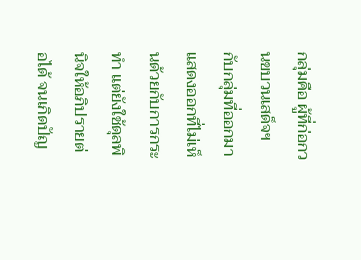กลุ่มคือ ผู้ที่ก่อกวนขบวนเสด็จฯ กับกลุ่มที่ออกมาแสดงออกที่ไม่เห็นด้วยกับการกระทำ แต่ยังใช้ดุลพินิจให้อภิปรายต่อได้ จนเกิดปัญ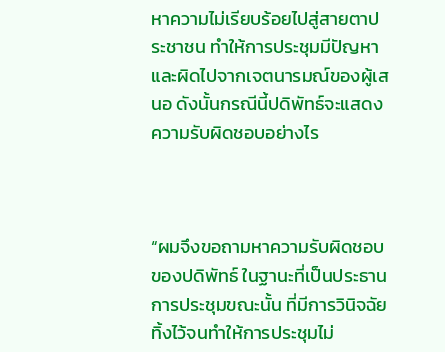หาความไม่เรียบร้อยไปสู่สายตาประชาชน ทำให้การประชุมมีปัญหาและผิดไปจากเจตนารมณ์ของผู้เสนอ ดังนั้นกรณีนี้ปดิพัทธ์จะแสดงความรับผิดชอบอย่างไร



“ผมจึงขอถามหาความรับผิดชอบของปดิพัทธ์ ในฐานะที่เป็นประธานการประชุมขณะนั้น ที่มีการวินิจฉัยทิ้งไว้จนทำให้การประชุมไม่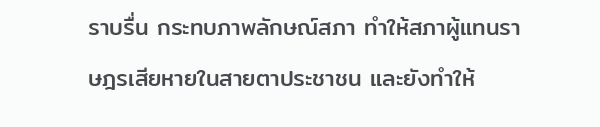ราบรื่น กระทบภาพลักษณ์สภา ทำให้สภาผู้แทนราษฎรเสียหายในสายตาประชาชน และยังทำให้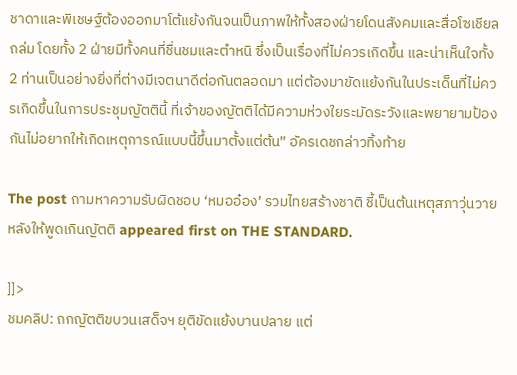ชาดาและพิเชษฐ์ต้องออกมาโต้แย้งกันจนเป็นภาพให้ทั้งสองฝ่ายโดนสังคมและสื่อโซเชียลถล่ม โดยทั้ง 2 ฝ่ายมีทั้งคนที่ชื่นชมและตำหนิ ซึ่งเป็นเรื่องที่ไม่ควรเกิดขึ้น และน่าเห็นใจทั้ง 2 ท่านเป็นอย่างยิ่งที่ต่างมีเจตนาดีต่อกันตลอดมา แต่ต้องมาขัดแย้งกันในประเด็นที่ไม่ควรเกิดขึ้นในการประชุมญัตตินี้ ที่เจ้าของญัตติได้มีความห่วงใยระมัดระวังและพยายามป้องกันไม่อยากให้เกิดเหตุการณ์แบบนี้ขึ้นมาตั้งแต่ต้น” อัครเดชกล่าวทิ้งท้าย

The post ถามหาความรับผิดชอบ ‘หมออ๋อง’ รวมไทยสร้างชาติ ชี้เป็นต้นเหตุสภาวุ่นวาย หลังให้พูดเกินญัตติ appeared first on THE STANDARD.

]]>
ชมคลิป: ถกญัตติขบวนเสด็จฯ ยุติขัดแย้งบานปลาย แต่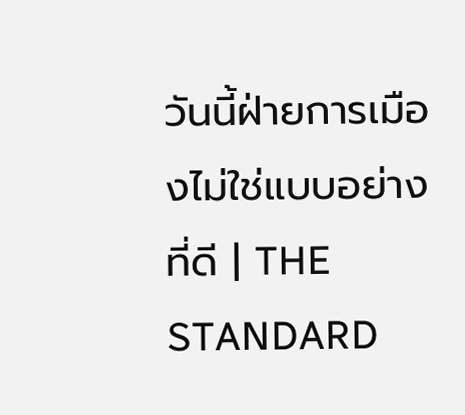วันนี้ฝ่ายการเมืองไม่ใช่แบบอย่างที่ดี | THE STANDARD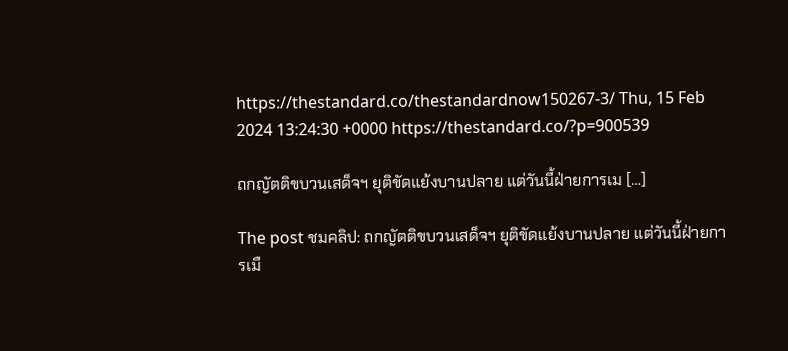https://thestandard.co/thestandardnow150267-3/ Thu, 15 Feb 2024 13:24:30 +0000 https://thestandard.co/?p=900539

ถกญัตติขบวนเสด็จฯ ยุติขัดแย้งบานปลาย แต่วันนี้ฝ่ายการเม […]

The post ชมคลิป: ถกญัตติขบวนเสด็จฯ ยุติขัดแย้งบานปลาย แต่วันนี้ฝ่ายการเมื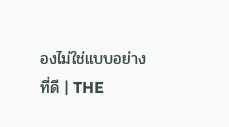องไม่ใช่แบบอย่างที่ดี | THE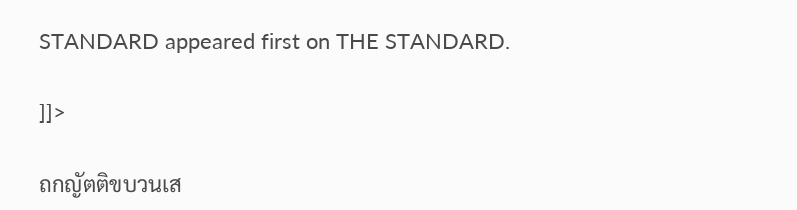STANDARD appeared first on THE STANDARD.

]]>

ถกญัตติขบวนเส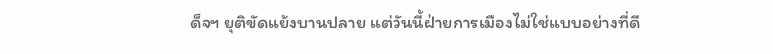ด็จฯ ยุติขัดแย้งบานปลาย แต่วันนี้ฝ่ายการเมืองไม่ใช่แบบอย่างที่ดี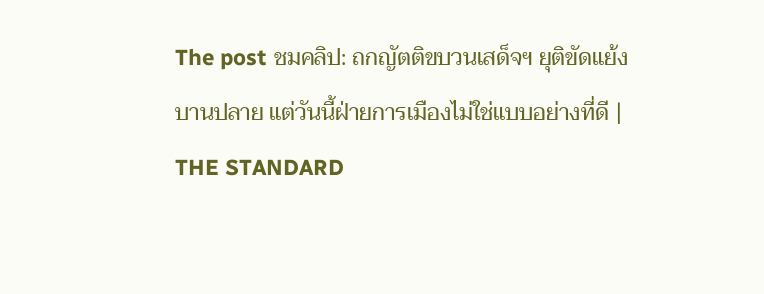The post ชมคลิป: ถกญัตติขบวนเสด็จฯ ยุติขัดแย้งบานปลาย แต่วันนี้ฝ่ายการเมืองไม่ใช่แบบอย่างที่ดี | THE STANDARD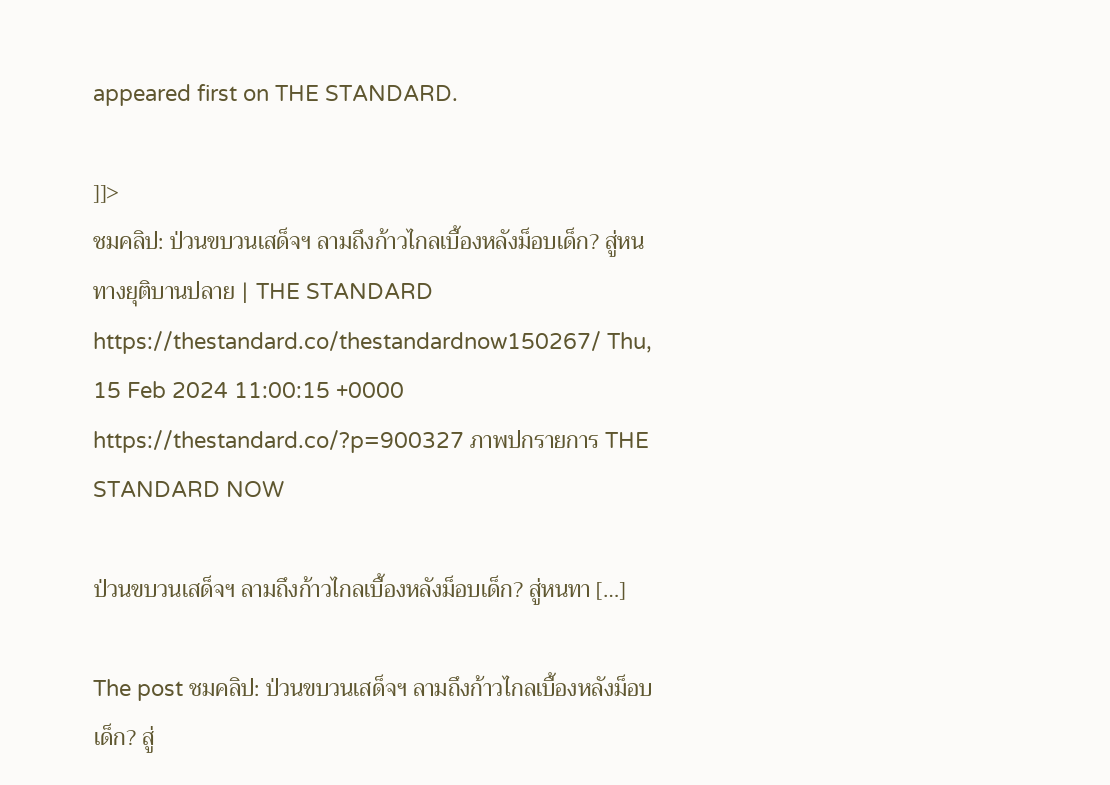appeared first on THE STANDARD.

]]>
ชมคลิป: ป่วนขบวนเสด็จฯ ลามถึงก้าวไกลเบื้องหลังม็อบเด็ก? สู่หนทางยุติบานปลาย | THE STANDARD https://thestandard.co/thestandardnow150267/ Thu, 15 Feb 2024 11:00:15 +0000 https://thestandard.co/?p=900327 ภาพปกรายการ THE STANDARD NOW

ป่วนขบวนเสด็จฯ ลามถึงก้าวไกลเบื้องหลังม็อบเด็ก? สู่หนทา […]

The post ชมคลิป: ป่วนขบวนเสด็จฯ ลามถึงก้าวไกลเบื้องหลังม็อบเด็ก? สู่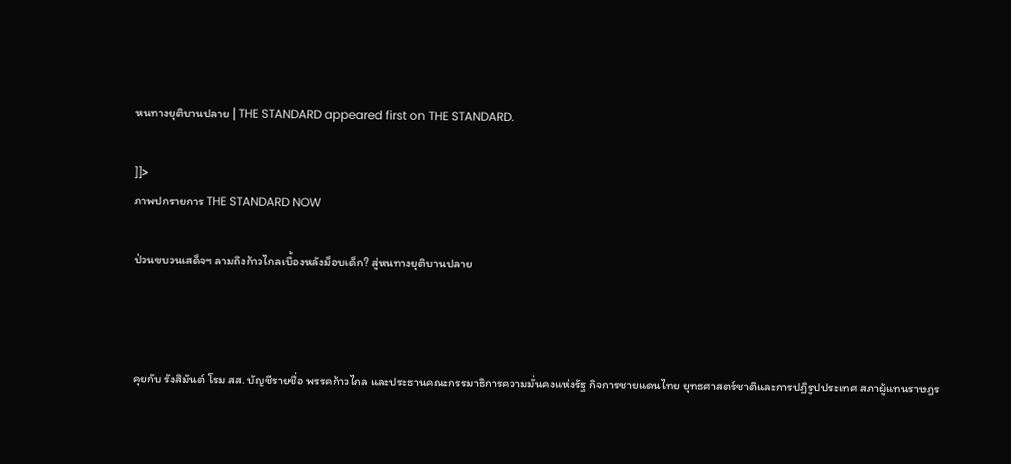หนทางยุติบานปลาย | THE STANDARD appeared first on THE STANDARD.

]]>
ภาพปกรายการ THE STANDARD NOW

ป่วนขบวนเสด็จฯ ลามถึงก้าวไกลเบื้องหลังม็อบเด็ก? สู่หนทางยุติบานปลาย



คุยกับ รังสิมันต์ โรม สส. บัญชีรายชื่อ พรรคก้าวไกล และประธานคณะกรรมาธิการความมั่นคงแห่งรัฐ กิจการชายแดนไทย ยุทธศาสตร์ชาติและการปฏิรูปประเทศ สภาผู้แทนราษฎร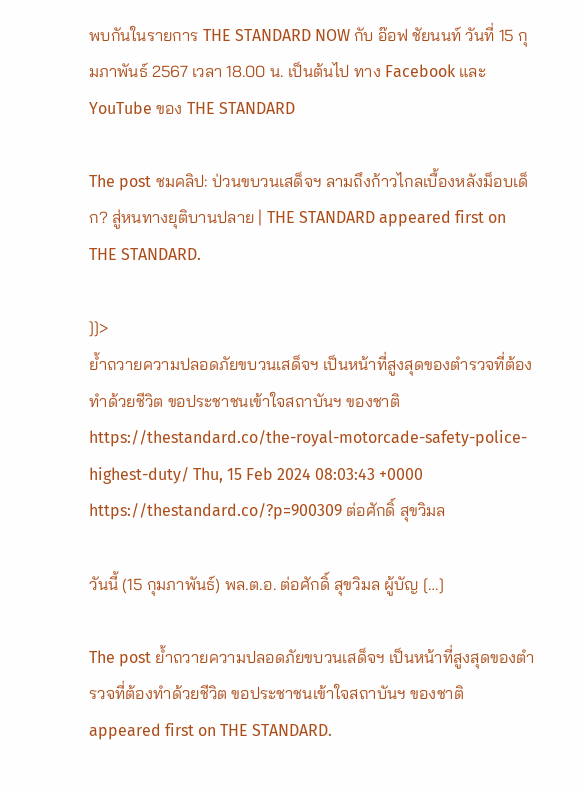พบกันในรายการ THE STANDARD NOW กับ อ๊อฟ ชัยนนท์ วันที่ 15 กุมภาพันธ์ 2567 เวลา 18.00 น. เป็นต้นไป ทาง Facebook และ YouTube ของ THE STANDARD

The post ชมคลิป: ป่วนขบวนเสด็จฯ ลามถึงก้าวไกลเบื้องหลังม็อบเด็ก? สู่หนทางยุติบานปลาย | THE STANDARD appeared first on THE STANDARD.

]]>
ย้ำถวายความปลอดภัยขบวนเสด็จฯ เป็นหน้าที่สูงสุดของตำรวจที่ต้องทำด้วยชีวิต ขอประชาชนเข้าใจสถาบันฯ ของชาติ https://thestandard.co/the-royal-motorcade-safety-police-highest-duty/ Thu, 15 Feb 2024 08:03:43 +0000 https://thestandard.co/?p=900309 ต่อศักดิ์ สุขวิมล

วันนี้ (15 กุมภาพันธ์) พล.ต.อ. ต่อศักดิ์ สุขวิมล ผู้บัญ […]

The post ย้ำถวายความปลอดภัยขบวนเสด็จฯ เป็นหน้าที่สูงสุดของตำรวจที่ต้องทำด้วยชีวิต ขอประชาชนเข้าใจสถาบันฯ ของชาติ appeared first on THE STANDARD.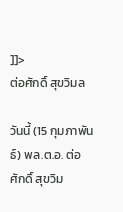]]>
ต่อศักดิ์ สุขวิมล

วันนี้ (15 กุมภาพันธ์) พล.ต.อ. ต่อศักดิ์ สุขวิม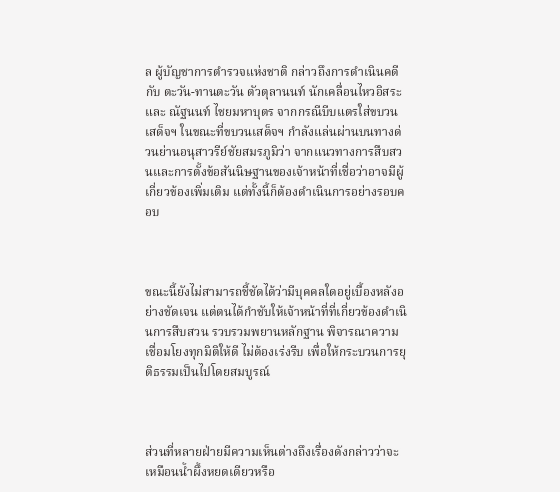ล ผู้บัญชาการตำรวจแห่งชาติ กล่าวถึงการดำเนินคดีกับ ตะวัน-ทานตะวัน ตัวตุลานนท์ นักเคลื่อนไหวอิสระ และ ณัฐนนท์ ไชยมหาบุตร จากกรณีบีบแตรใส่ขบวนเสด็จฯ ในขณะที่ขบวนเสด็จฯ กำลังแล่นผ่านบนทางด่วนย่านอนุสาวรีย์ชัยสมรภูมิว่า จากแนวทางการสืบสวนและการตั้งข้อสันนิษฐานของเจ้าหน้าที่เชื่อว่าอาจมีผู้เกี่ยวข้องเพิ่มเติม แต่ทั้งนี้ก็ต้องดำเนินการอย่างรอบคอบ



ขณะนี้ยังไม่สามารถชี้ชัดได้ว่ามีบุคคลใดอยู่เบื้องหลังอย่างชัดเจน แต่ตนได้กำชับให้เจ้าหน้าที่ที่เกี่ยวข้องดำเนินการสืบสวน รวบรวมพยานหลักฐาน พิจารณาความเชื่อมโยงทุกมิติให้ดี ไม่ต้องเร่งรีบ เพื่อให้กระบวนการยุติธรรมเป็นไปโดยสมบูรณ์



ส่วนที่หลายฝ่ายมีความเห็นต่างถึงเรื่องดังกล่าวว่าจะเหมือนน้ำผึ้งหยดเดียวหรือ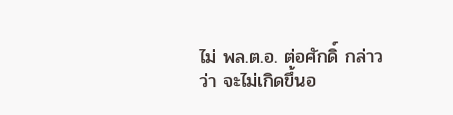ไม่ พล.ต.อ. ต่อศักดิ์ กล่าวว่า จะไม่เกิดขึ้นอ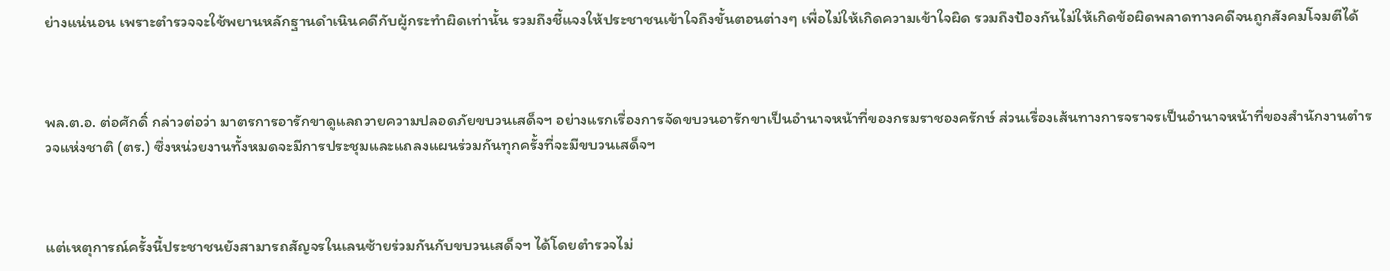ย่างแน่นอน เพราะตำรวจจะใช้พยานหลักฐานดำเนินคดีกับผู้กระทำผิดเท่านั้น รวมถึงชี้แจงให้ประชาชนเข้าใจถึงขั้นตอนต่างๆ เพื่อไม่ให้เกิดความเข้าใจผิด รวมถึงป้องกันไม่ให้เกิดข้อผิดพลาดทางคดีจนถูกสังคมโจมตีได้



พล.ต.อ. ต่อศักดิ์ กล่าวต่อว่า มาตรการอารักขาดูแลถวายความปลอดภัยขบวนเสด็จฯ อย่างแรกเรื่องการจัดขบวนอารักขาเป็นอำนาจหน้าที่ของกรมราชองครักษ์ ส่วนเรื่องเส้นทางการจราจรเป็นอำนาจหน้าที่ของสำนักงานตำรวจแห่งชาติ (ตร.) ซึ่งหน่วยงานทั้งหมดจะมีการประชุมและแถลงแผนร่วมกันทุกครั้งที่จะมีขบวนเสด็จฯ



แต่เหตุการณ์ครั้งนี้ประชาชนยังสามารถสัญจรในเลนซ้ายร่วมกันกับขบวนเสด็จฯ ได้โดยตำรวจไม่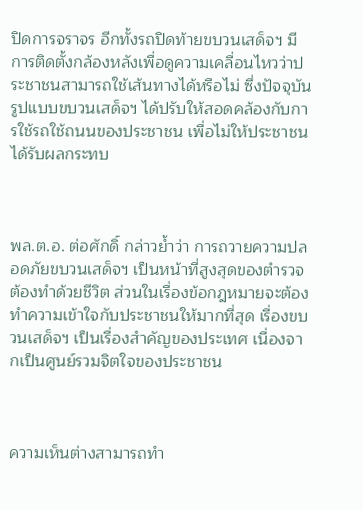ปิดการจราจร อีกทั้งรถปิดท้ายขบวนเสด็จฯ มีการติดตั้งกล้องหลังเพื่อดูความเคลื่อนไหวว่าประชาชนสามารถใช้เส้นทางได้หรือไม่ ซึ่งปัจจุบันรูปแบบขบวนเสด็จฯ ได้ปรับให้สอดคล้องกับการใช้รถใช้ถนนของประชาชน เพื่อไม่ให้ประชาชนได้รับผลกระทบ



พล.ต.อ. ต่อศักดิ์ กล่าวย้ำว่า การถวายความปลอดภัยขบวนเสด็จฯ เป็นหน้าที่สูงสุดของตำรวจ ต้องทำด้วยชีวิต ส่วนในเรื่องข้อกฎหมายจะต้องทำความเข้าใจกับประชาชนให้มากที่สุด เรื่องขบวนเสด็จฯ เป็นเรื่องสำคัญของประเทศ เนื่องจากเป็นศูนย์รวมจิตใจของประชาชน



ความเห็นต่างสามารถทำ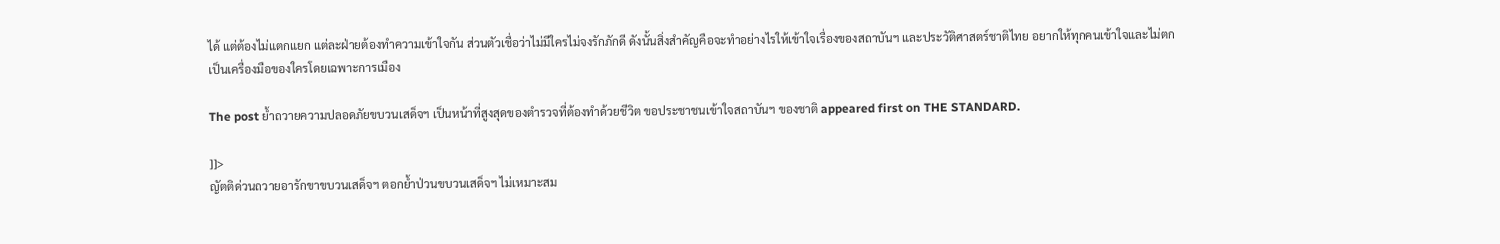ได้ แต่ต้องไม่แตกแยก แต่ละฝ่ายต้องทำความเข้าใจกัน ส่วนตัวเชื่อว่าไม่มีใครไม่จงรักภักดี ดังนั้นสิ่งสำคัญคือจะทำอย่างไรให้เข้าใจเรื่องของสถาบันฯ และประวัติศาสตร์ชาติไทย อยากให้ทุกคนเข้าใจและไม่ตกเป็นเครื่องมือของใครโดยเฉพาะการเมือง

The post ย้ำถวายความปลอดภัยขบวนเสด็จฯ เป็นหน้าที่สูงสุดของตำรวจที่ต้องทำด้วยชีวิต ขอประชาชนเข้าใจสถาบันฯ ของชาติ appeared first on THE STANDARD.

]]>
ญัตติด่วนถวายอารักขาขบวนเสด็จฯ ตอกย้ำป่วนขบวนเสด็จฯ ไม่เหมาะสม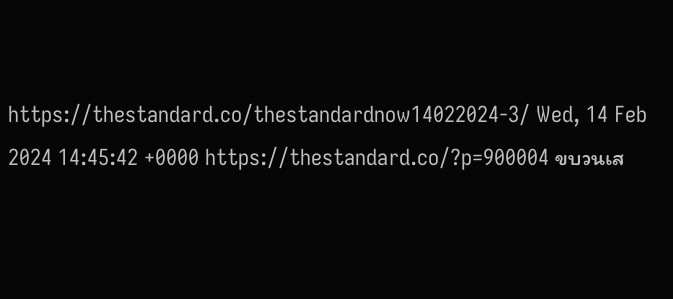https://thestandard.co/thestandardnow14022024-3/ Wed, 14 Feb 2024 14:45:42 +0000 https://thestandard.co/?p=900004 ขบวนเส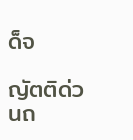ด็จ

ญัตติด่วนถ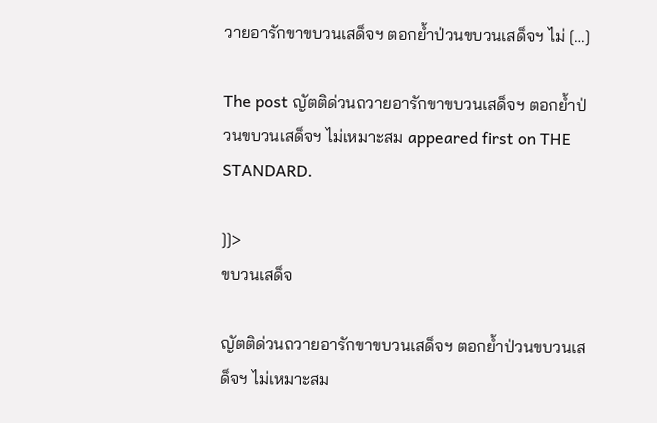วายอารักขาขบวนเสด็จฯ ตอกย้ำป่วนขบวนเสด็จฯ ไม่ […]

The post ญัตติด่วนถวายอารักขาขบวนเสด็จฯ ตอกย้ำป่วนขบวนเสด็จฯ ไม่เหมาะสม appeared first on THE STANDARD.

]]>
ขบวนเสด็จ

ญัตติด่วนถวายอารักขาขบวนเสด็จฯ ตอกย้ำป่วนขบวนเสด็จฯ ไม่เหมาะสม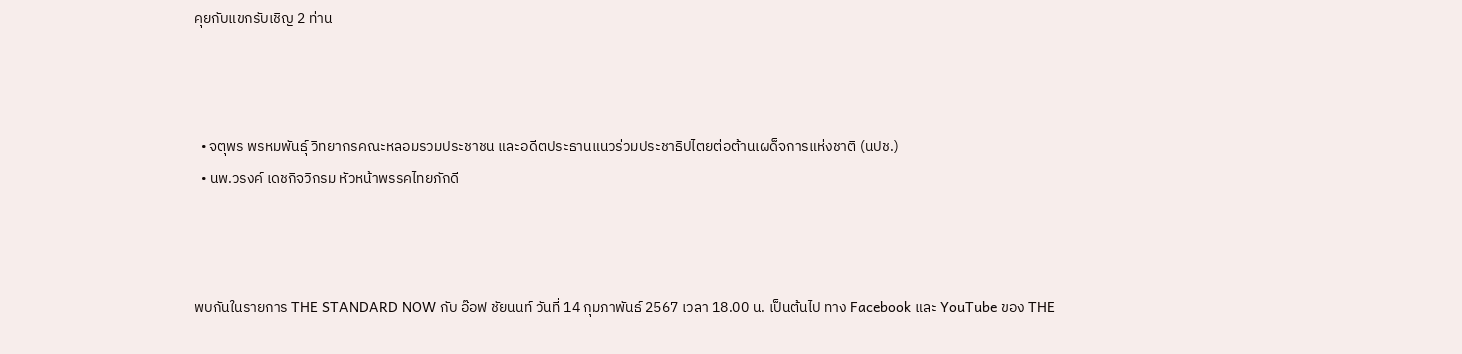คุยกับแขกรับเชิญ 2 ท่าน



  • จตุพร พรหมพันธุ์ วิทยากรคณะหลอมรวมประชาชน และอดีตประธานแนวร่วมประชาธิปไตยต่อต้านเผด็จการแห่งชาติ (นปช.)
  • นพ.วรงค์ เดชกิจวิกรม หัวหน้าพรรคไทยภักดี



พบกันในรายการ THE STANDARD NOW กับ อ๊อฟ ชัยนนท์ วันที่ 14 กุมภาพันธ์ 2567 เวลา 18.00 น. เป็นต้นไป ทาง Facebook และ YouTube ของ THE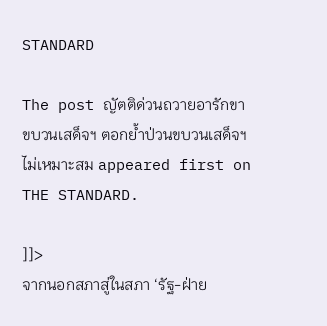STANDARD

The post ญัตติด่วนถวายอารักขาขบวนเสด็จฯ ตอกย้ำป่วนขบวนเสด็จฯ ไม่เหมาะสม appeared first on THE STANDARD.

]]>
จากนอกสภาสู่ในสภา ‘รัฐ-ฝ่าย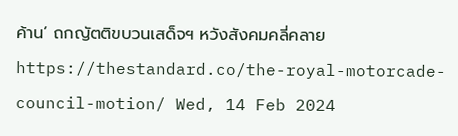ค้าน’ ถกญัตติขบวนเสด็จฯ หวังสังคมคลี่คลาย https://thestandard.co/the-royal-motorcade-council-motion/ Wed, 14 Feb 2024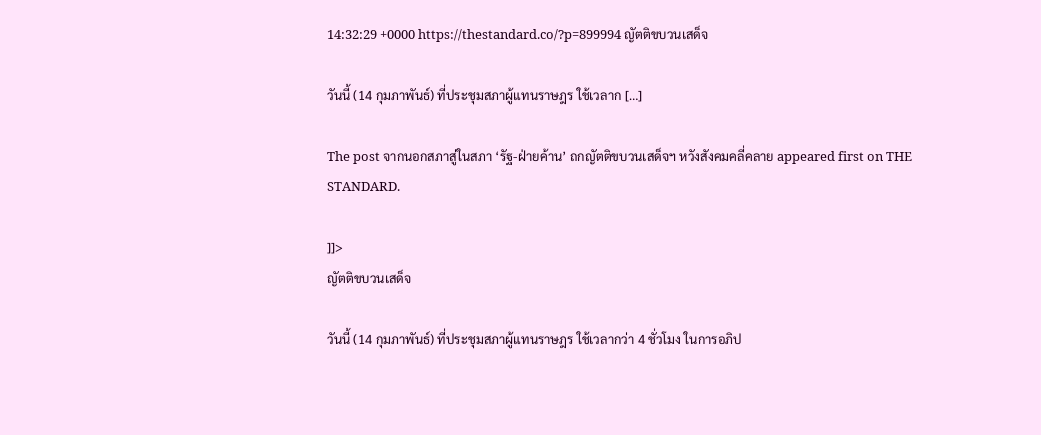14:32:29 +0000 https://thestandard.co/?p=899994 ญัตติขบวนเสด็จ

วันนี้ (14 กุมภาพันธ์) ที่ประชุมสภาผู้แทนราษฎร ใช้เวลาก […]

The post จากนอกสภาสู่ในสภา ‘รัฐ-ฝ่ายค้าน’ ถกญัตติขบวนเสด็จฯ หวังสังคมคลี่คลาย appeared first on THE STANDARD.

]]>
ญัตติขบวนเสด็จ

วันนี้ (14 กุมภาพันธ์) ที่ประชุมสภาผู้แทนราษฎร ใช้เวลากว่า 4 ชั่วโมง ในการอภิป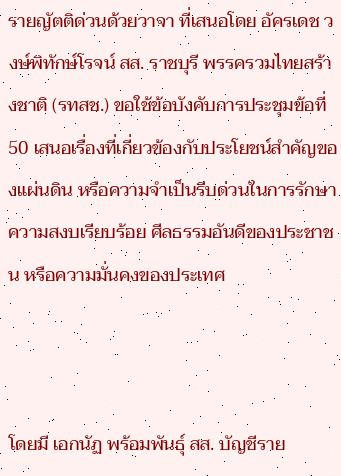รายญัตติด่วนด้วยวาจา ที่เสนอโดย อัครเดช วงษ์พิทักษ์โรจน์ สส. ราชบุรี พรรครวมไทยสร้างชาติ (รทสช.) ขอใช้ข้อบังคับการประชุมข้อที่ 50 เสนอเรื่องที่เกี่ยวข้องกับประโยชน์สำคัญของแผ่นดิน หรือความจำเป็นรีบด่วนในการรักษาความสงบเรียบร้อย ศีลธรรมอันดีของประชาชน หรือความมั่นคงของประเทศ



โดยมี เอกนัฏ พร้อมพันธุ์ สส. บัญชีราย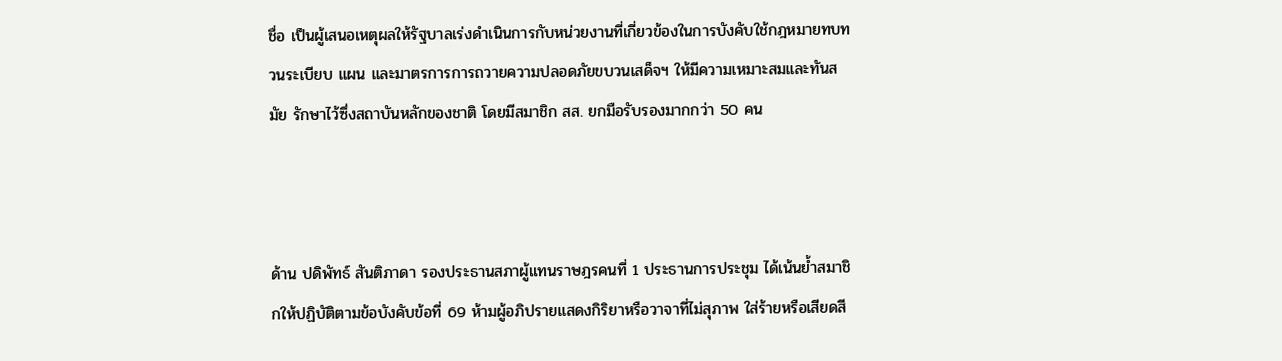ชื่อ เป็นผู้เสนอเหตุผลให้รัฐบาลเร่งดำเนินการกับหน่วยงานที่เกี่ยวข้องในการบังคับใช้กฎหมายทบทวนระเบียบ แผน และมาตรการการถวายความปลอดภัยขบวนเสด็จฯ ให้มีความเหมาะสมและทันสมัย รักษาไว้ซึ่งสถาบันหลักของชาติ โดยมีสมาชิก สส. ยกมือรับรองมากกว่า 50 คน



ด้าน ปดิพัทธ์ สันติภาดา รองประธานสภาผู้แทนราษฎรคนที่ 1 ประธานการประชุม ได้เน้นย้ำสมาชิกให้ปฏิบัติตามข้อบังคับข้อที่ 69 ห้ามผู้อภิปรายแสดงกิริยาหรือวาจาที่ไม่สุภาพ ใส่ร้ายหรือเสียดสี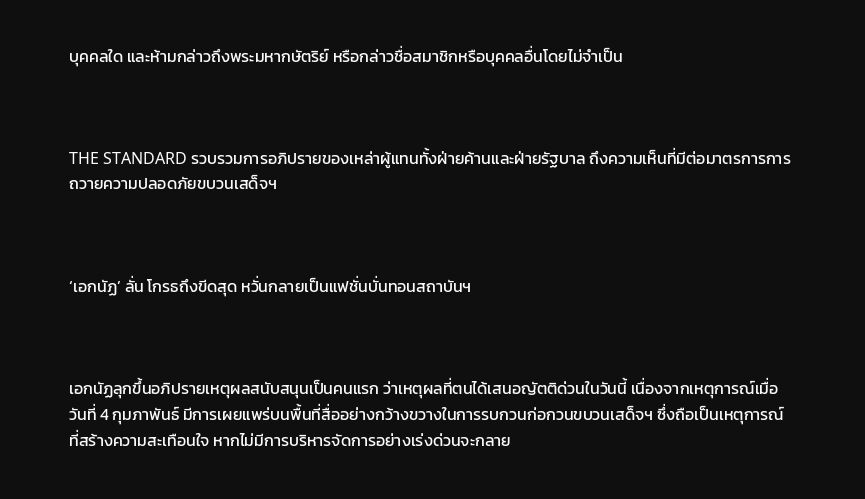บุคคลใด และห้ามกล่าวถึงพระมหากษัตริย์ หรือกล่าวชื่อสมาชิกหรือบุคคลอื่นโดยไม่จำเป็น



THE STANDARD รวบรวมการอภิปรายของเหล่าผู้แทนทั้งฝ่ายค้านและฝ่ายรัฐบาล ถึงความเห็นที่มีต่อมาตรการการถวายความปลอดภัยขบวนเสด็จฯ



‘เอกนัฏ’ ลั่น โกรธถึงขีดสุด หวั่นกลายเป็นแฟชั่นบั่นทอนสถาบันฯ



เอกนัฏลุกขึ้นอภิปรายเหตุผลสนับสนุนเป็นคนแรก ว่าเหตุผลที่ตนได้เสนอญัตติด่วนในวันนี้ เนื่องจากเหตุการณ์เมื่อวันที่ 4 กุมภาพันธ์ มีการเผยแพร่บนพื้นที่สื่ออย่างกว้างขวางในการรบกวนก่อกวนขบวนเสด็จฯ ซึ่งถือเป็นเหตุการณ์ที่สร้างความสะเทือนใจ หากไม่มีการบริหารจัดการอย่างเร่งด่วนจะกลาย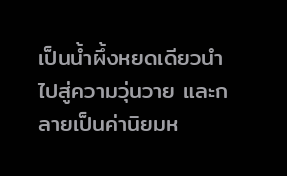เป็นน้ำผึ้งหยดเดียวนำไปสู่ความวุ่นวาย และกลายเป็นค่านิยมห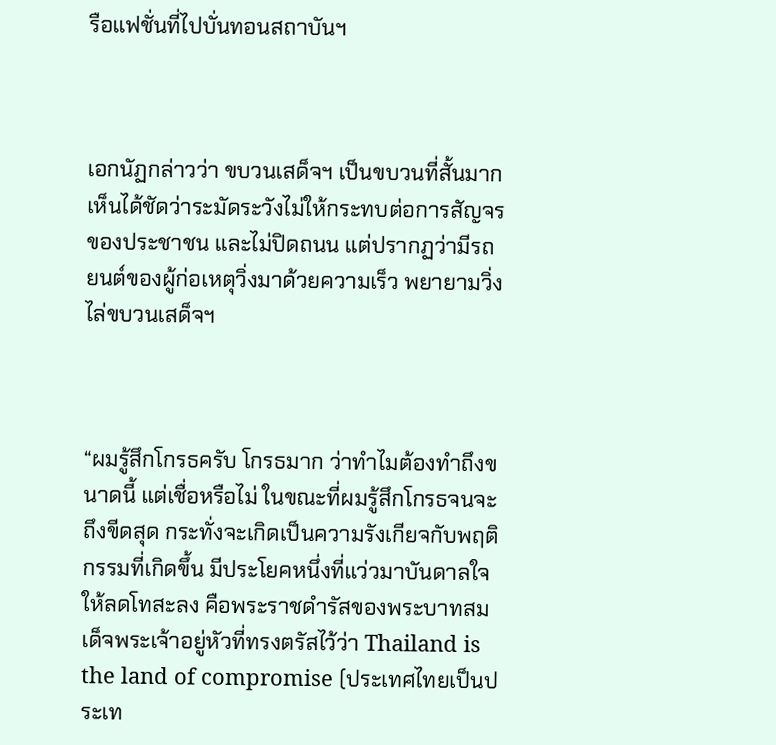รือแฟชั่นที่ไปบั่นทอนสถาบันฯ



เอกนัฏกล่าวว่า ขบวนเสด็จฯ เป็นขบวนที่สั้นมาก เห็นได้ชัดว่าระมัดระวังไม่ให้กระทบต่อการสัญจรของประชาชน และไม่ปิดถนน แต่ปรากฏว่ามีรถยนต์ของผู้ก่อเหตุวิ่งมาด้วยความเร็ว พยายามวิ่งไล่ขบวนเสด็จฯ



“ผมรู้สึกโกรธครับ โกรธมาก ว่าทำไมต้องทำถึงขนาดนี้ แต่เชื่อหรือไม่ ในขณะที่ผมรู้สึกโกรธจนจะถึงขีดสุด กระทั่งจะเกิดเป็นความรังเกียจกับพฤติกรรมที่เกิดขึ้น มีประโยคหนึ่งที่แว่วมาบันดาลใจให้ลดโทสะลง คือพระราชดำรัสของพระบาทสมเด็จพระเจ้าอยู่หัวที่ทรงตรัสไว้ว่า Thailand is the land of compromise (ประเทศไทยเป็นประเท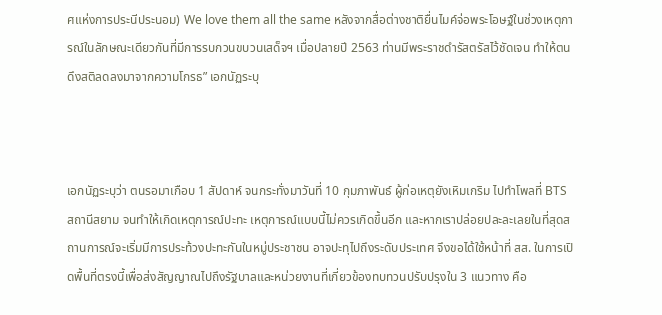ศแห่งการประนีประนอม) We love them all the same หลังจากสื่อต่างชาติยื่นไมค์จ่อพระโอษฐ์ในช่วงเหตุการณ์ในลักษณะเดียวกันที่มีการรบกวนขบวนเสด็จฯ เมื่อปลายปี 2563 ท่านมีพระราชดำรัสตรัสไว้ชัดเจน ทำให้ตนดึงสติลดลงมาจากความโกรธ” เอกนัฏระบุ



เอกนัฏระบุว่า ตนรอมาเกือบ 1 สัปดาห์ จนกระทั่งมาวันที่ 10 กุมภาพันธ์ ผู้ก่อเหตุยังเหิมเกริม ไปทำโพลที่ BTS สถานีสยาม จนทำให้เกิดเหตุการณ์ปะทะ เหตุการณ์แบบนี้ไม่ควรเกิดขึ้นอีก และหากเราปล่อยปละละเลยในที่สุดสถานการณ์จะเริ่มมีการประท้วงปะทะกันในหมู่ประชาชน อาจปะทุไปถึงระดับประเทศ จึงขอได้ใช้หน้าที่ สส. ในการเปิดพื้นที่ตรงนี้เพื่อส่งสัญญาณไปถึงรัฐบาลและหน่วยงานที่เกี่ยวข้องทบทวนปรับปรุงใน 3 แนวทาง คือ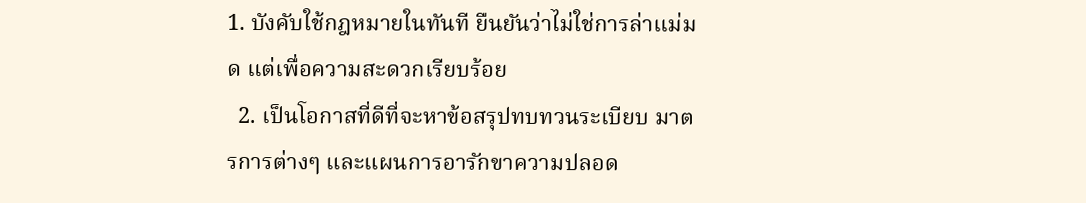1. บังคับใช้กฎหมายในทันที ยืนยันว่าไม่ใช่การล่าแม่มด แต่เพื่อความสะดวกเรียบร้อย
  2. เป็นโอกาสที่ดีที่จะหาข้อสรุปทบทวนระเบียบ มาตรการต่างๆ และแผนการอารักขาความปลอด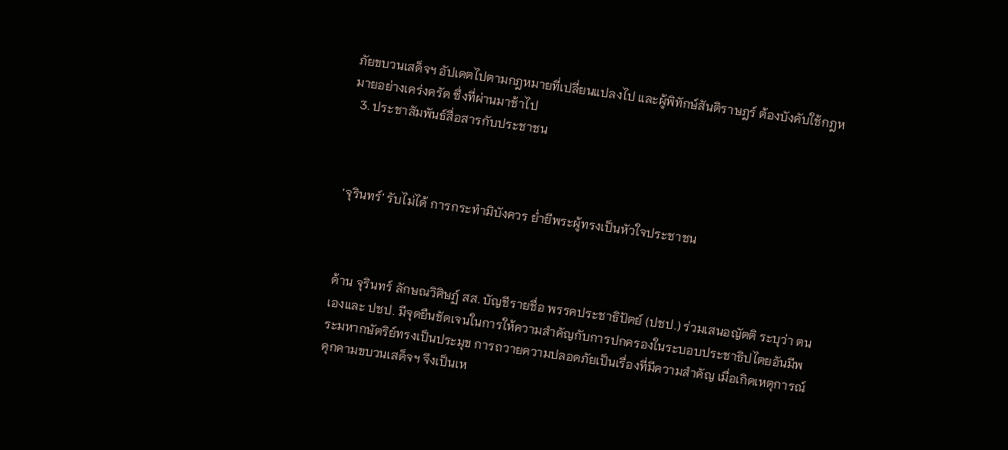ภัยขบวนเสด็จฯ อัปเดตไปตามกฎหมายที่เปลี่ยนแปลงไป และผู้พิทักษ์สันติราษฎร์ ต้องบังคับใช้กฎหมายอย่างเคร่งครัด ซึ่งที่ผ่านมาช้าไป
  3. ประชาสัมพันธ์สื่อสารกับประชาชน



‘จุรินทร์’ รับไม่ได้ การกระทำมิบังควร ย่ำยีพระผู้ทรงเป็นหัวใจประชาชน



ด้าน จุรินทร์ ลักษณวิศิษฏ์ สส. บัญชีรายชื่อ พรรคประชาธิปัตย์ (ปชป.) ร่วมเสนอญัตติ ระบุว่า ตนเองและ ปชป. มีจุดยืนชัดเจนในการให้ความสำคัญกับการปกครองในระบอบประชาธิปไตยอันมีพระมหากษัตริย์ทรงเป็นประมุข การถวายความปลอดภัยเป็นเรื่องที่มีความสำคัญ เมื่อเกิดเหตุการณ์คุกคามขบวนเสด็จฯ จึงเป็นเห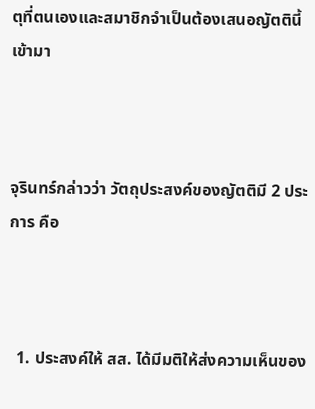ตุที่ตนเองและสมาชิกจำเป็นต้องเสนอญัตตินี้เข้ามา



จุรินทร์กล่าวว่า วัตถุประสงค์ของญัตติมี 2 ประการ คือ



  1. ประสงค์ให้ สส. ได้มีมติให้ส่งความเห็นของ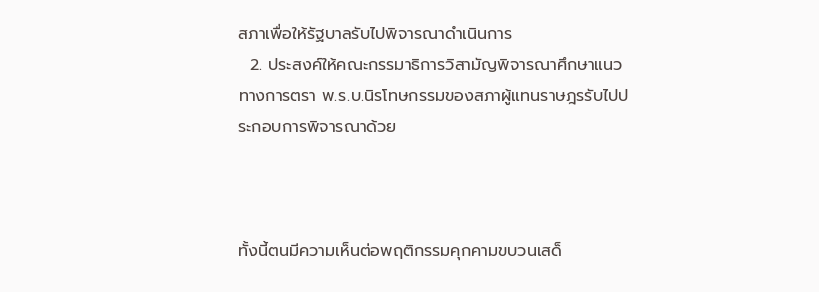สภาเพื่อให้รัฐบาลรับไปพิจารณาดำเนินการ
  2. ประสงค์ให้คณะกรรมาธิการวิสามัญพิจารณาศึกษาแนวทางการตรา พ.ร.บ.นิรโทษกรรมของสภาผู้แทนราษฎรรับไปประกอบการพิจารณาด้วย



ทั้งนี้ตนมีความเห็นต่อพฤติกรรมคุกคามขบวนเสด็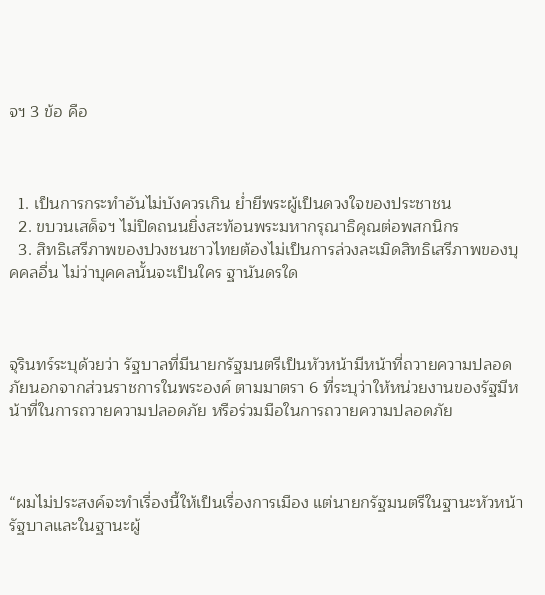จฯ 3 ข้อ คือ



  1. เป็นการกระทำอันไม่บังควรเกิน ย่ำยีพระผู้เป็นดวงใจของประชาชน
  2. ขบวนเสด็จฯ ไม่ปิดถนนยิ่งสะท้อนพระมหากรุณาธิคุณต่อพสกนิกร
  3. สิทธิเสรีภาพของปวงชนชาวไทยต้องไม่เป็นการล่วงละเมิดสิทธิเสรีภาพของบุคคลอื่น ไม่ว่าบุคคลนั้นจะเป็นใคร ฐานันดรใด



จุรินทร์ระบุด้วยว่า รัฐบาลที่มีนายกรัฐมนตรีเป็นหัวหน้ามีหน้าที่ถวายความปลอดภัยนอกจากส่วนราชการในพระองค์ ตามมาตรา 6 ที่ระบุว่าให้หน่วยงานของรัฐมีหน้าที่ในการถวายความปลอดภัย หรือร่วมมือในการถวายความปลอดภัย



“ผมไม่ประสงค์จะทำเรื่องนี้ให้เป็นเรื่องการเมือง แต่นายกรัฐมนตรีในฐานะหัวหน้ารัฐบาลและในฐานะผู้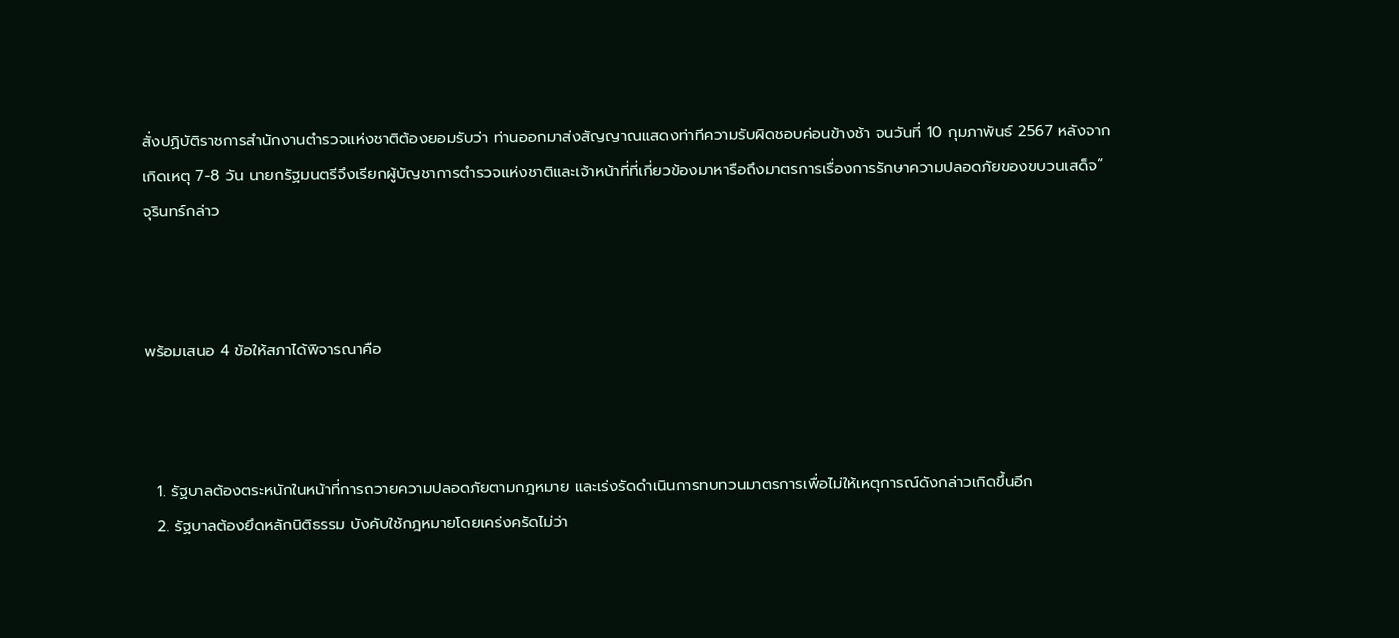สั่งปฏิบัติราชการสำนักงานตำรวจแห่งชาติต้องยอมรับว่า ท่านออกมาส่งสัญญาณแสดงท่าทีความรับผิดชอบค่อนข้างช้า จนวันที่ 10 กุมภาพันธ์ 2567 หลังจากเกิดเหตุ 7-8 วัน นายกรัฐมนตรีจึงเรียกผู้บัญชาการตำรวจแห่งชาติและเจ้าหน้าที่ที่เกี่ยวข้องมาหารือถึงมาตรการเรื่องการรักษาความปลอดภัยของขบวนเสด็จ” จุรินทร์กล่าว



พร้อมเสนอ 4 ข้อให้สภาได้พิจารณาคือ



  1. รัฐบาลต้องตระหนักในหน้าที่การถวายความปลอดภัยตามกฎหมาย และเร่งรัดดำเนินการทบทวนมาตรการเพื่อไม่ให้เหตุการณ์ดังกล่าวเกิดขึ้นอีก
  2. รัฐบาลต้องยึดหลักนิติธรรม บังคับใช้กฎหมายโดยเคร่งครัดไม่ว่า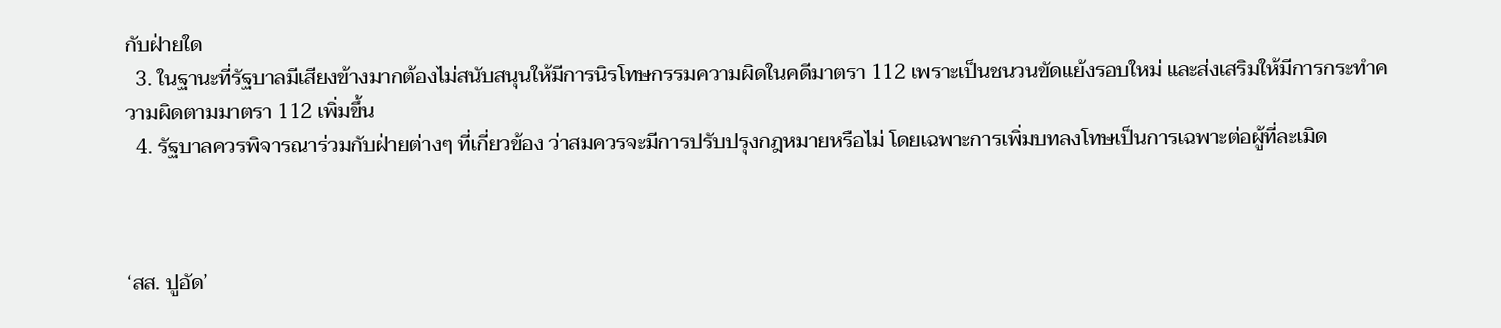กับฝ่ายใด
  3. ในฐานะที่รัฐบาลมีเสียงข้างมากต้องไม่สนับสนุนให้มีการนิรโทษกรรมความผิดในคดีมาตรา 112 เพราะเป็นชนวนขัดแย้งรอบใหม่ และส่งเสริมให้มีการกระทำความผิดตามมาตรา 112 เพิ่มขึ้น
  4. รัฐบาลควรพิจารณาร่วมกับฝ่ายต่างๆ ที่เกี่ยวข้อง ว่าสมควรจะมีการปรับปรุงกฎหมายหรือไม่ โดยเฉพาะการเพิ่มบทลงโทษเป็นการเฉพาะต่อผู้ที่ละเมิด



‘สส. ปูอัด’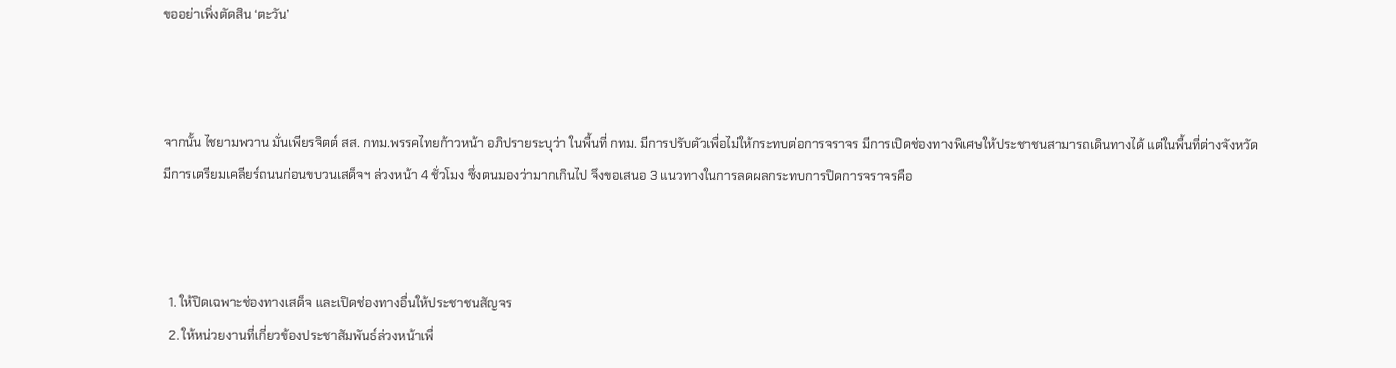ขออย่าเพิ่งตัดสิน ‘ตะวัน’



จากนั้น ไชยามพวาน มั่นเพียรจิตต์ สส. กทม.พรรคไทยก้าวหน้า อภิปรายระบุว่า ในพื้นที่ กทม. มีการปรับตัวเพื่อไม่ให้กระทบต่อการจราจร มีการเปิดช่องทางพิเศษให้ประชาชนสามารถเดินทางได้ แต่ในพื้นที่ต่างจังหวัด มีการเตรียมเคลียร์ถนนก่อนขบวนเสด็จฯ ล่วงหน้า 4 ชั่วโมง ซึ่งตนมองว่ามากเกินไป จึงขอเสนอ 3 แนวทางในการลดผลกระทบการปิดการจราจรคือ



  1. ให้ปิดเฉพาะช่องทางเสด็จ และเปิดช่องทางอื่นให้ประชาชนสัญจร
  2. ให้หน่วยงานที่เกี่ยวข้องประชาสัมพันธ์ล่วงหน้าเพื่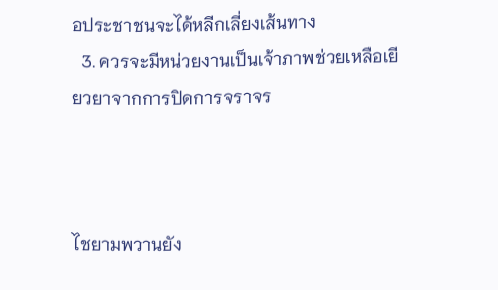อประชาชนจะได้หลีกเลี่ยงเส้นทาง
  3. ควรจะมีหน่วยงานเป็นเจ้าภาพช่วยเหลือเยียวยาจากการปิดการจราจร



ไชยามพวานยัง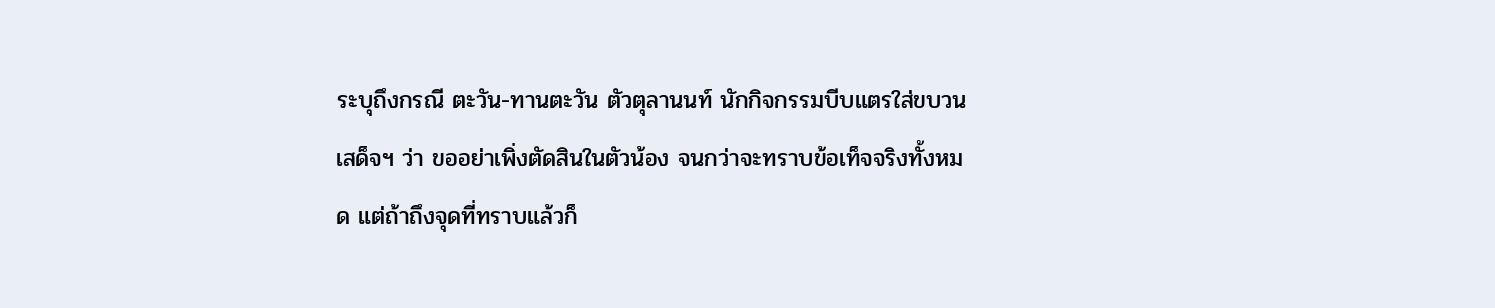ระบุถึงกรณี ตะวัน-ทานตะวัน ตัวตุลานนท์ นักกิจกรรมบีบแตรใส่ขบวนเสด็จฯ ว่า ขออย่าเพิ่งตัดสินในตัวน้อง จนกว่าจะทราบข้อเท็จจริงทั้งหมด แต่ถ้าถึงจุดที่ทราบแล้วก็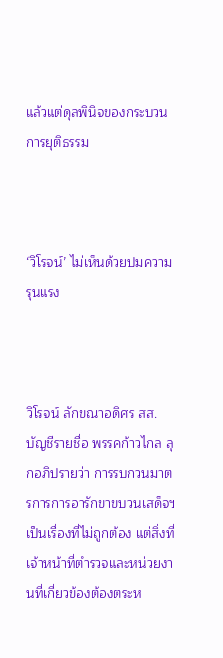แล้วแต่ดุลพินิจของกระบวนการยุติธรรม



‘วิโรจน์’ ไม่เห็นด้วยปมความรุนแรง



วิโรจน์ ลักขณาอดิศร สส. บัญชีรายชื่อ พรรคก้าวไกล ลุกอภิปรายว่า การรบกวนมาตรการการอารักขาขบวนเสด็จฯ เป็นเรื่องที่ไม่ถูกต้อง แต่สิ่งที่เจ้าหน้าที่ตำรวจและหน่วยงานที่เกี่ยวข้องต้องตระห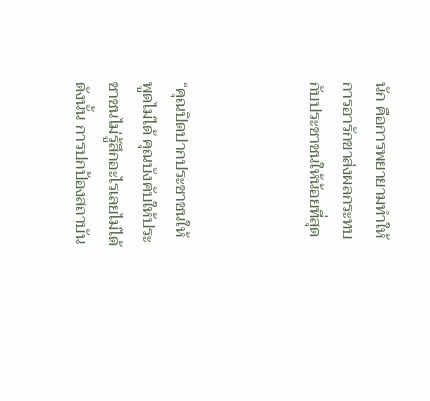นัก คือการพยายามทำให้การอารักขาส่งผลกระทบกับประชาชนให้น้อยที่สุด



“คุณปิดปากประชาชนให้พูดไม่ได้ คุณบังคับให้ประชาชนไม่รู้สึกอะไรเลยไม่ได้ ดังนั้น การปกป้องสถาบัน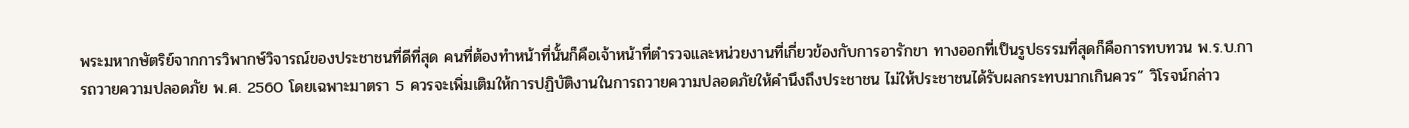พระมหากษัตริย์จากการวิพากษ์วิจารณ์ของประชาชนที่ดีที่สุด คนที่ต้องทำหน้าที่นั้นก็คือเจ้าหน้าที่ตำรวจและหน่วยงานที่เกี่ยวข้องกับการอารักขา ทางออกที่เป็นรูปธรรมที่สุดก็คือการทบทวน พ.ร.บ.การถวายความปลอดภัย พ.ศ. 2560 โดยเฉพาะมาตรา 5 ควรจะเพิ่มเติมให้การปฏิบัติงานในการถวายความปลอดภัยให้คำนึงถึงประชาชน ไม่ให้ประชาชนได้รับผลกระทบมากเกินควร” วิโรจน์กล่าว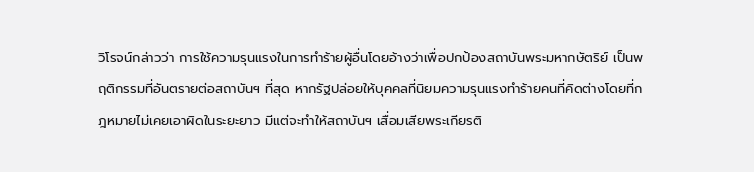วิโรจน์กล่าวว่า การใช้ความรุนแรงในการทำร้ายผู้อื่นโดยอ้างว่าเพื่อปกป้องสถาบันพระมหากษัตริย์ เป็นพฤติกรรมที่อันตรายต่อสถาบันฯ ที่สุด หากรัฐปล่อยให้บุคคลที่นิยมความรุนแรงทำร้ายคนที่คิดต่างโดยที่กฎหมายไม่เคยเอาผิดในระยะยาว มีแต่จะทำให้สถาบันฯ เสื่อมเสียพระเกียรติ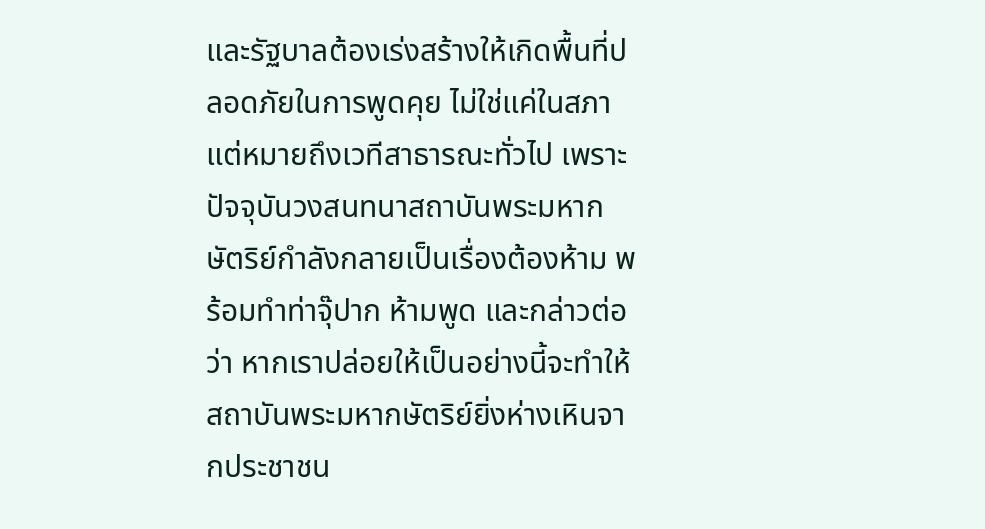และรัฐบาลต้องเร่งสร้างให้เกิดพื้นที่ปลอดภัยในการพูดคุย ไม่ใช่แค่ในสภา แต่หมายถึงเวทีสาธารณะทั่วไป เพราะปัจจุบันวงสนทนาสถาบันพระมหากษัตริย์กำลังกลายเป็นเรื่องต้องห้าม พร้อมทำท่าจุ๊ปาก ห้ามพูด และกล่าวต่อว่า หากเราปล่อยให้เป็นอย่างนี้จะทำให้สถาบันพระมหากษัตริย์ยิ่งห่างเหินจากประชาชน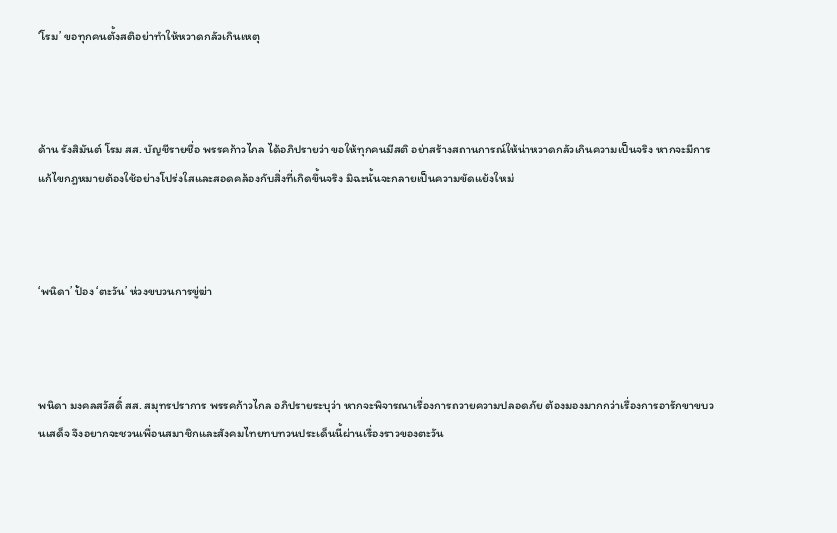‘โรม’ ขอทุกคนตั้งสติอย่าทำให้หวาดกลัวเกินเหตุ



ด้าน รังสิมันต์ โรม สส. บัญชีรายชื่อ พรรคก้าวไกล ได้อภิปรายว่า ขอให้ทุกคนมีสติ อย่าสร้างสถานการณ์ให้น่าหวาดกลัวเกินความเป็นจริง หากจะมีการแก้ไขกฎหมายต้องใช้อย่างโปร่งใสและสอดคล้องกับสิ่งที่เกิดขึ้นจริง มิฉะนั้นจะกลายเป็นความขัดแย้งใหม่



‘พนิดา’ ป้อง ‘ตะวัน’ ห่วงขบวนการขู่ฆ่า



พนิดา มงคลสวัสดิ์ สส. สมุทรปราการ พรรคก้าวไกล อภิปรายระบุว่า หากจะพิจารณาเรื่องการถวายความปลอดภัย ต้องมองมากกว่าเรื่องการอารักขาขบวนเสด็จ จึงอยากจะชวนเพื่อนสมาชิกและสังคมไทยทบทวนประเด็นนี้ผ่านเรื่องราวของตะวัน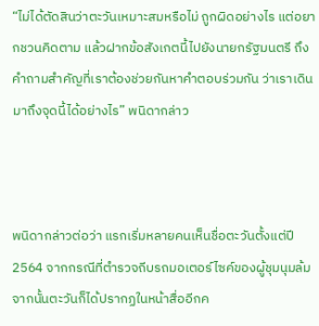“ไม่ได้ตัดสินว่าตะวันเหมาะสมหรือไม่ ถูกผิดอย่างไร แต่อยากชวนคิดตาม แล้วฝากข้อสังเกตนี้ไปยังนายกรัฐมนตรี ถึงคำถามสำคัญที่เราต้องช่วยกันหาคำตอบร่วมกัน ว่าเราเดินมาถึงจุดนี้ได้อย่างไร” พนิดากล่าว



พนิดากล่าวต่อว่า แรกเริ่มหลายคนเห็นชื่อตะวันตั้งแต่ปี 2564 จากกรณีที่ตำรวจถีบรถมอเตอร์ไซค์ของผู้ชุมนุมล้ม จากนั้นตะวันก็ได้ปรากฏในหน้าสื่ออีกค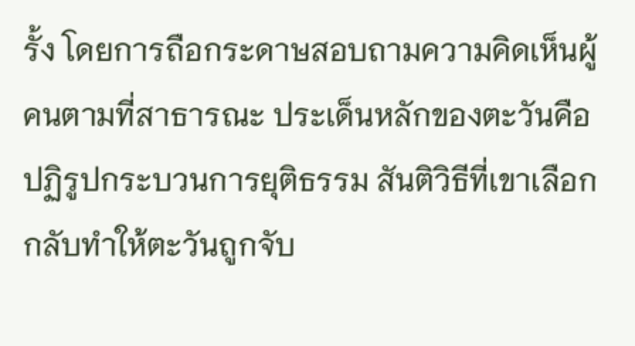รั้ง โดยการถือกระดาษสอบถามความคิดเห็นผู้คนตามที่สาธารณะ ประเด็นหลักของตะวันคือปฏิรูปกระบวนการยุติธรรม สันติวิธีที่เขาเลือกกลับทำให้ตะวันถูกจับ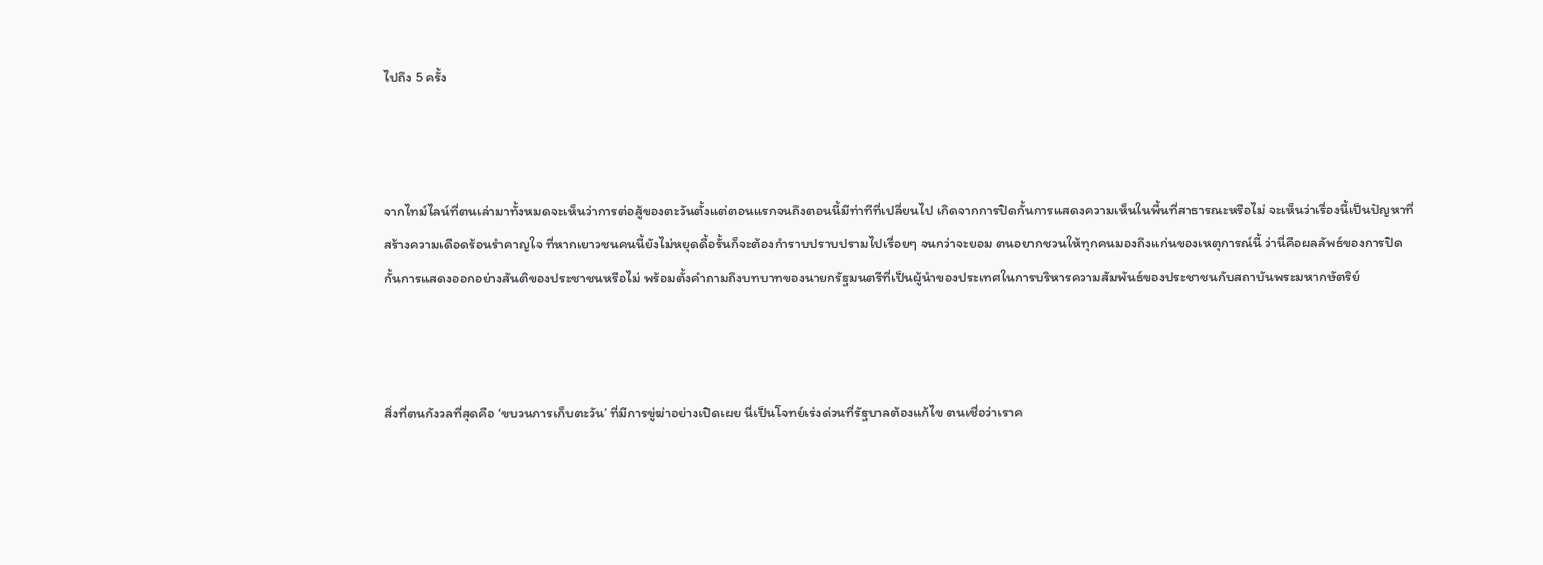ไปถึง 5 ครั้ง



จากไทม์ไลน์ที่ตนเล่ามาทั้งหมดจะเห็นว่าการต่อสู้ของตะวันตั้งแต่ตอนแรกจนถึงตอนนี้มีท่าทีที่เปลี่ยนไป เกิดจากการปิดกั้นการแสดงความเห็นในพื้นที่สาธารณะหรือไม่ จะเห็นว่าเรื่องนี้เป็นปัญหาที่สร้างความเดือดร้อนรำคาญใจ ที่หากเยาวชนคนนี้ยังไม่หยุดดื้อรั้นก็จะต้องกำราบปราบปรามไปเรื่อยๆ จนกว่าจะยอม ตนอยากชวนให้ทุกคนมองถึงแก่นของเหตุการณ์นี้ ว่านี่คือผลลัพธ์ของการปิดกั้นการแสดงออกอย่างสันติของประชาชนหรือไม่ พร้อมตั้งคำถามถึงบทบาทของนายกรัฐมนตรีที่เป็นผู้นำของประเทศในการบริหารความสัมพันธ์ของประชาชนกับสถาบันพระมหากษัตริย์



สิ่งที่ตนกังวลที่สุดคือ ‘ขบวนการเก็บตะวัน’ ที่มีการขู่ฆ่าอย่างเปิดเผย นี่เป็นโจทย์เร่งด่วนที่รัฐบาลต้องแก้ไข ตนเชื่อว่าเราค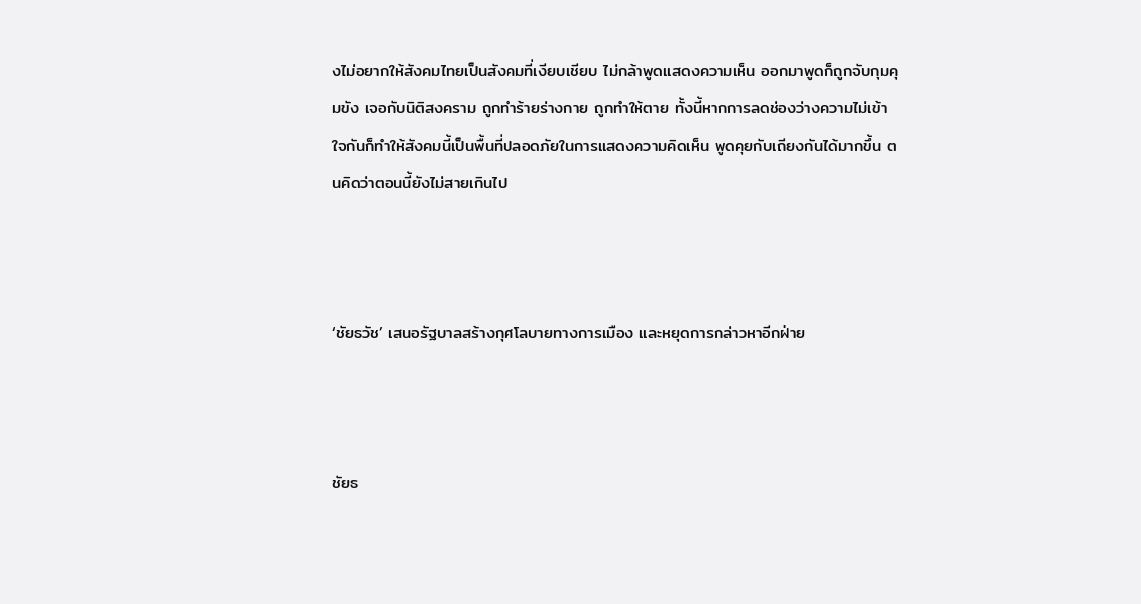งไม่อยากให้สังคมไทยเป็นสังคมที่เงียบเชียบ ไม่กล้าพูดแสดงความเห็น ออกมาพูดก็ถูกจับกุมคุมขัง เจอกับนิติสงคราม ถูกทำร้ายร่างกาย ถูกทำให้ตาย ทั้งนี้หากการลดช่องว่างความไม่เข้าใจกันก็ทำให้สังคมนี้เป็นพื้นที่ปลอดภัยในการแสดงความคิดเห็น พูดคุยกับเถียงกันได้มากขึ้น ตนคิดว่าตอนนี้ยังไม่สายเกินไป



‘ชัยธวัช’ เสนอรัฐบาลสร้างกุศโลบายทางการเมือง และหยุดการกล่าวหาอีกฝ่าย



ชัยธ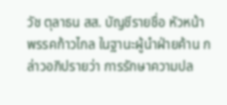วัช ตุลาธน สส. บัญชีรายชื่อ หัวหน้าพรรคก้าวไกล ในฐานะผู้นำฝ่ายค้าน กล่าวอภิปรายว่า การรักษาความปล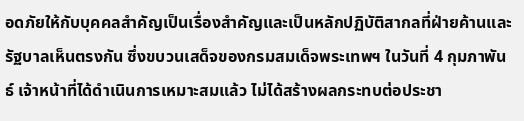อดภัยให้กับบุคคลสำคัญเป็นเรื่องสำคัญและเป็นหลักปฏิบัติสากลที่ฝ่ายค้านและรัฐบาลเห็นตรงกัน ซึ่งขบวนเสด็จของกรมสมเด็จพระเทพฯ ในวันที่ 4 กุมภาพันธ์ เจ้าหน้าที่ได้ดำเนินการเหมาะสมแล้ว ไม่ได้สร้างผลกระทบต่อประชา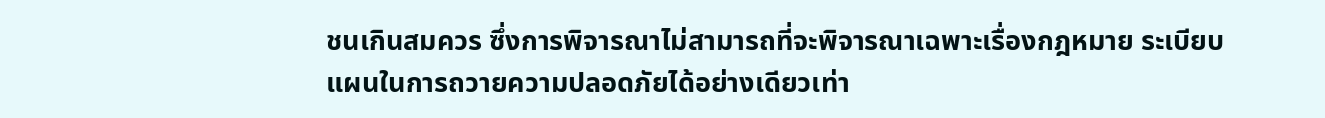ชนเกินสมควร ซึ่งการพิจารณาไม่สามารถที่จะพิจารณาเฉพาะเรื่องกฎหมาย ระเบียบ แผนในการถวายความปลอดภัยได้อย่างเดียวเท่า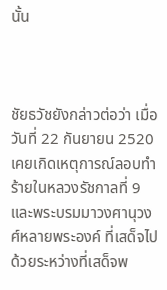นั้น



ชัยธวัชยังกล่าวต่อว่า เมื่อวันที่ 22 กันยายน 2520 เคยเกิดเหตุการณ์ลอบทำร้ายในหลวงรัชกาลที่ 9 และพระบรมมาวงศานุวงศ์หลายพระองค์ ที่เสด็จไปด้วยระหว่างที่เสด็จพ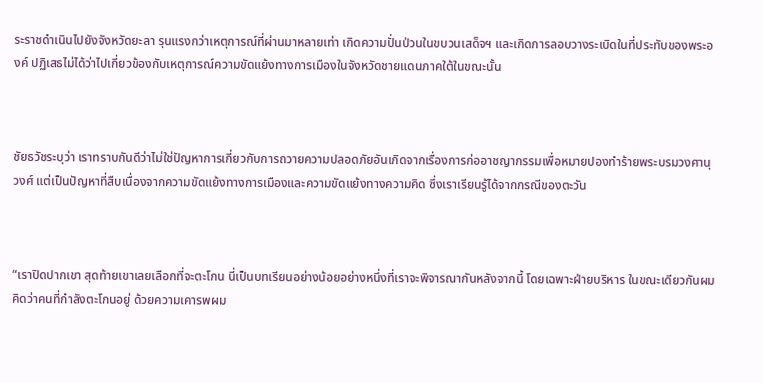ระราชดำเนินไปยังจังหวัดยะลา รุนแรงกว่าเหตุการณ์ที่ผ่านมาหลายเท่า เกิดความปั่นป่วนในขบวนเสด็จฯ และเกิดการลอบวางระเบิดในที่ประทับของพระองค์ ปฏิเสธไม่ได้ว่าไปเกี่ยวข้องกับเหตุการณ์ความขัดแย้งทางการเมืองในจังหวัดชายแดนภาคใต้ในขณะนั้น



ชัยธวัชระบุว่า เราทราบกันดีว่าไม่ใช่ปัญหาการเกี่ยวกับการถวายความปลอดภัยอันเกิดจากเรื่องการก่ออาชญากรรมเพื่อหมายปองทำร้ายพระบรมวงศานุวงศ์ แต่เป็นปัญหาที่สืบเนื่องจากความขัดแย้งทางการเมืองและความขัดแย้งทางความคิด ซึ่งเราเรียนรู้ได้จากกรณีของตะวัน



“เราปิดปากเขา สุดท้ายเขาเลยเลือกที่จะตะโกน นี่เป็นบทเรียนอย่างน้อยอย่างหนึ่งที่เราจะพิจารณากันหลังจากนี้ โดยเฉพาะฝ่ายบริหาร ในขณะเดียวกันผมคิดว่าคนที่กำลังตะโกนอยู่ ด้วยความเคารพผม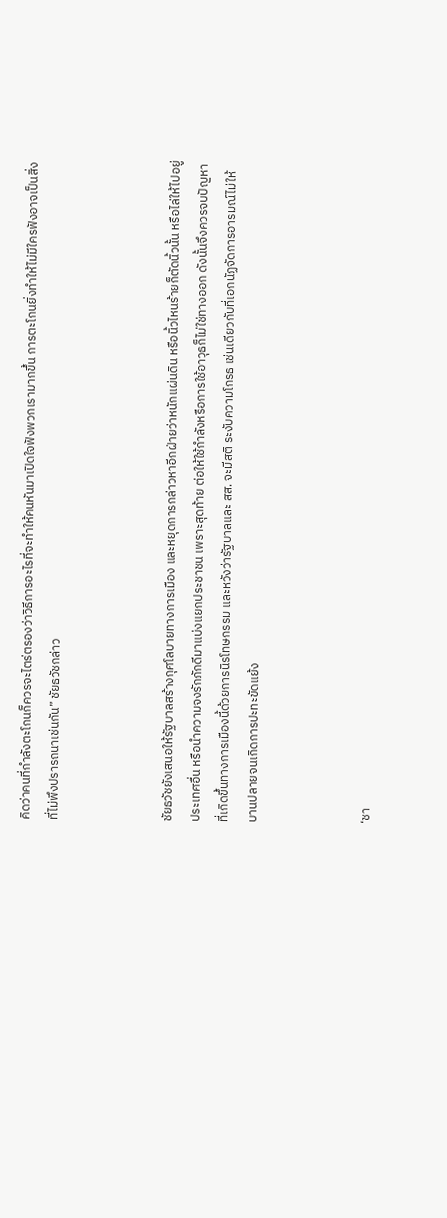คิดว่าคนที่กำลังตะโกนก็ควรจะไตร่ตรองว่าวิธีการอะไรที่จะทำให้คนหันมาเปิดใจฟังพวกเรามากขึ้น การตะโกนยิ่งทำให้ไม่มีใครฟังอาจเป็นสิ่งที่ไม่พึงปรารถนาเช่นกัน” ชัยธวัชกล่าว



ชัยธวัชยังเสนอให้รัฐบาลสร้างกุศโลบายทางการเมือง และหยุดการกล่าวหาอีกฝ่ายว่าหนักแผ่นดิน หรือนิ้วไหนร้ายก็ตัดนิ้วนั้น หรือไล่ให้ไปอยู่ประเทศอื่น หรือนำความจงรักภักดีมาแบ่งแยกประชาชน เพราะสุดท้าย ต่อให้ใช้กำลังหรือการใช้อาวุธก็ไม่ใช่ทางออก ดังนั้นจึงควรจบปัญหาที่เกิดขึ้นทางการเมืองนี้ด้วยการนิรโทษกรรม และหวังว่ารัฐบาลและ สส. จะมีสติ ระงับความโกรธ เช่นเดียวกับที่เอกนัฏจัดการอารมณ์ไม่ให้บานปลายจนเกิดการปะทะขัดแย้ง



‘ชา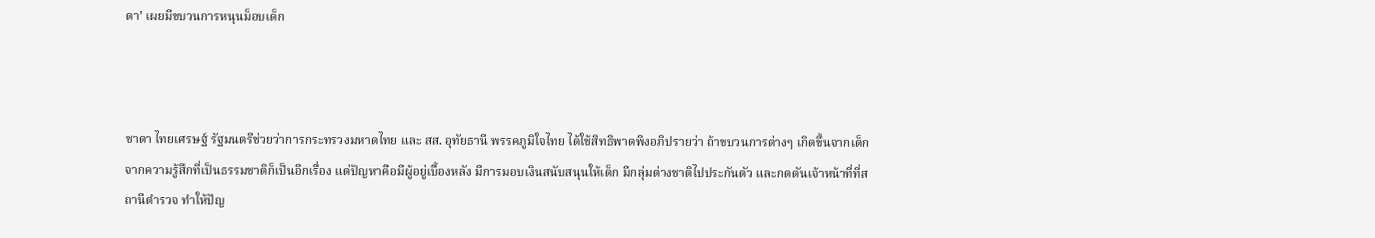ดา’ เผยมีขบวนการหนุนม็อบเด็ก



ชาดา ไทยเศรษฐ์ รัฐมนตรีช่วยว่าการกระทรวงมหาดไทย และ สส. อุทัยธานี พรรคภูมิใจไทย ได้ใช้สิทธิพาดพิงอภิปรายว่า ถ้าขบวนการต่างๆ เกิดขึ้นจากเด็ก จากความรู้สึกที่เป็นธรรมชาติก็เป็นอีกเรื่อง แต่ปัญหาคือมีผู้อยู่เบื้องหลัง มีการมอบเงินสนับสนุนให้เด็ก มีกลุ่มต่างชาติไปประกันตัว และกดดันเจ้าหน้าที่ที่สถานีตำรวจ ทำให้ปัญ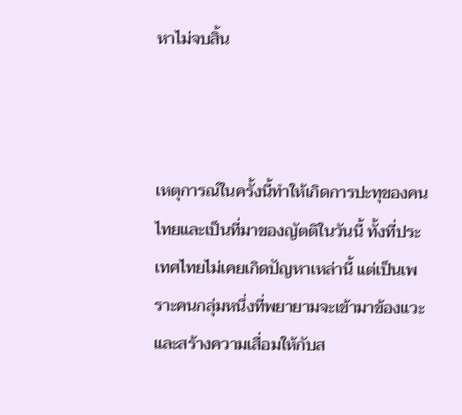หาไม่จบสิ้น



เหตุการณ์ในครั้งนี้ทำให้เกิดการปะทุของคนไทยและเป็นที่มาของญัตติในวันนี้ ทั้งที่ประเทศไทยไม่เคยเกิดปัญหาเหล่านี้ แต่เป็นเพราะคนกลุ่มหนึ่งที่พยายามจะเข้ามาข้องแวะและสร้างความเสื่อมให้กับส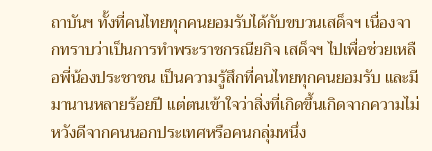ถาบันฯ ทั้งที่คนไทยทุกคนยอมรับได้กับขบวนเสด็จฯ เนื่องจากทราบว่าเป็นการทำพระราชกรณียกิจ เสด็จฯ ไปเพื่อช่วยเหลือพี่น้องประชาชน เป็นความรู้สึกที่คนไทยทุกคนยอมรับ และมีมานานหลายร้อยปี แต่ตนเข้าใจว่าสิ่งที่เกิดขึ้นเกิดจากความไม่หวังดีจากคนนอกประเทศหรือคนกลุ่มหนึ่ง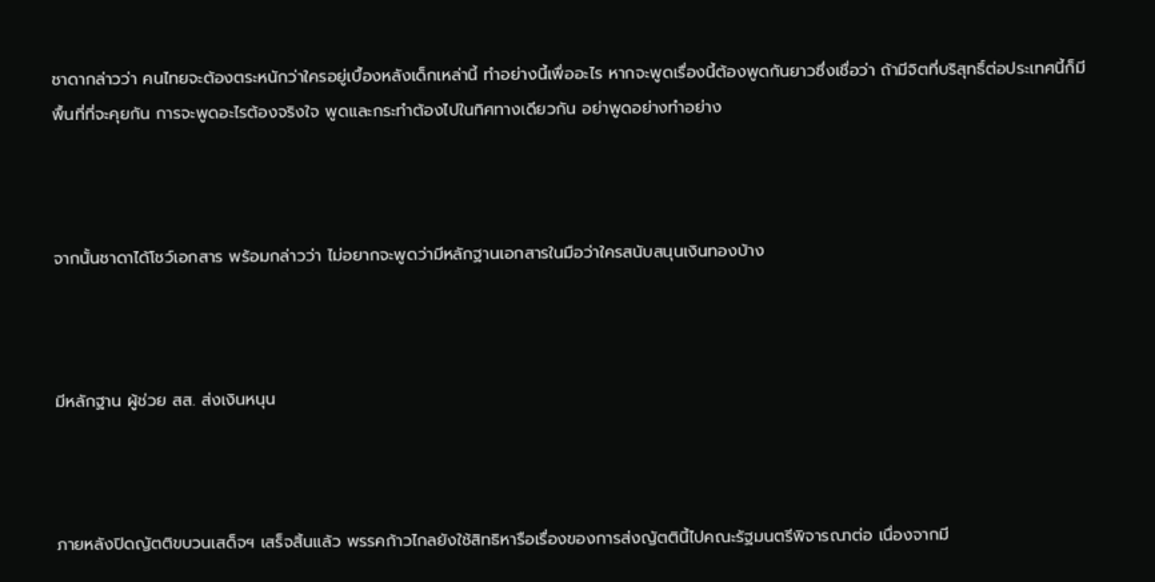ชาดากล่าวว่า คนไทยจะต้องตระหนักว่าใครอยู่เบื้องหลังเด็กเหล่านี้ ทำอย่างนี้เพื่ออะไร หากจะพูดเรื่องนี้ต้องพูดกันยาวซึ่งเชื่อว่า ถ้ามีจิตที่บริสุทธิ์ต่อประเทศนี้ก็มีพื้นที่ที่จะคุยกัน การจะพูดอะไรต้องจริงใจ พูดและกระทำต้องไปในทิศทางเดียวกัน อย่าพูดอย่างทำอย่าง



จากนั้นชาดาได้โชว์เอกสาร พร้อมกล่าวว่า ไม่อยากจะพูดว่ามีหลักฐานเอกสารในมือว่าใครสนับสนุนเงินทองบ้าง



มีหลักฐาน ผู้ช่วย สส. ส่งเงินหนุน



ภายหลังปิดญัตติขบวนเสด็จฯ เสร็จสิ้นแล้ว พรรคก้าวไกลยังใช้สิทธิหารือเรื่องของการส่งญัตตินี้ไปคณะรัฐมนตรีพิจารณาต่อ เนื่องจากมี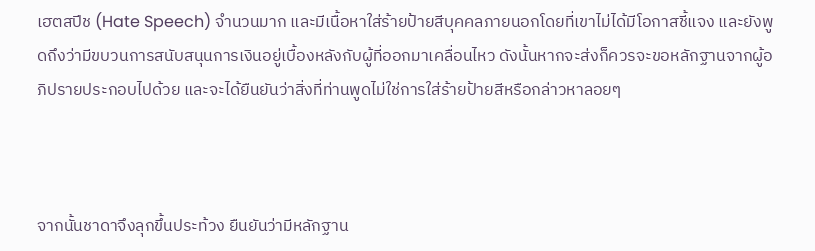เฮตสปีช (Hate Speech) จำนวนมาก และมีเนื้อหาใส่ร้ายป้ายสีบุคคลภายนอกโดยที่เขาไม่ได้มีโอกาสชี้แจง และยังพูดถึงว่ามีขบวนการสนับสนุนการเงินอยู่เบื้องหลังกับผู้ที่ออกมาเคลื่อนไหว ดังนั้นหากจะส่งก็ควรจะขอหลักฐานจากผู้อภิปรายประกอบไปด้วย และจะได้ยืนยันว่าสิ่งที่ท่านพูดไม่ใช่การใส่ร้ายป้ายสีหรือกล่าวหาลอยๆ



จากนั้นชาดาจึงลุกขึ้นประท้วง ยืนยันว่ามีหลักฐาน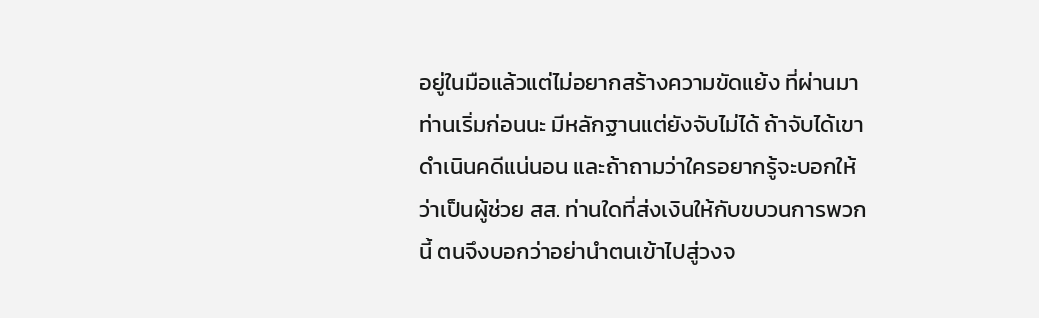อยู่ในมือแล้วแต่ไม่อยากสร้างความขัดแย้ง ที่ผ่านมาท่านเริ่มก่อนนะ มีหลักฐานแต่ยังจับไม่ได้ ถ้าจับได้เขาดำเนินคดีแน่นอน และถ้าถามว่าใครอยากรู้จะบอกให้ว่าเป็นผู้ช่วย สส. ท่านใดที่ส่งเงินให้กับขบวนการพวกนี้ ตนจึงบอกว่าอย่านำตนเข้าไปสู่วงจ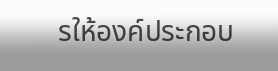รให้องค์ประกอบ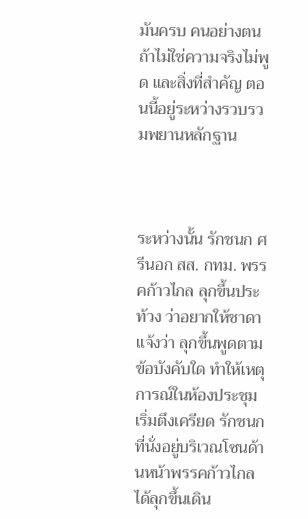มันครบ คนอย่างตนถ้าไม่ใช่ความจริงไม่พูด และสิ่งที่สำคัญ ตอนนี้อยู่ระหว่างรวบรวมพยานหลักฐาน



ระหว่างนั้น รักชนก ศรีนอก สส. กทม. พรรคก้าวไกล ลุกขึ้นประท้วง ว่าอยากให้ชาดาแจ้งว่า ลุกขึ้นพูดตามข้อบังคับใด ทำให้เหตุการณ์ในห้องประชุมเริ่มตึงเครียด รักชนกที่นั่งอยู่บริเวณโซนด้านหน้าพรรคก้าวไกลได้ลุกขึ้นเดิน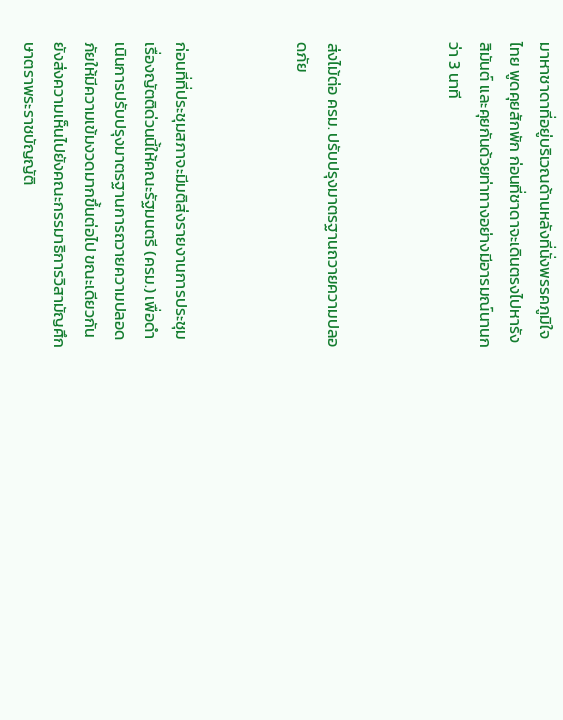มาหาชาดาที่อยู่บริเวณด้านหลังที่นั่งพรรคภูมิใจไทย พูดคุยสักพัก ก่อนที่ชาดาจะเดินตรงไปหารังสิมันต์ และคุยกันด้วยท่าทางอย่างมีอารมณ์นานกว่า 3 นาที



ส่งไม้ต่อ ครม. ปรับปรุงมาตรฐานถวายความปลอดภัย



ก่อนที่ที่ประชุมสภาจะมีมติส่งรายงานการประชุมเรื่องญัตติด่วนนี้ให้คณะรัฐมนตรี (ครม.) เพื่อดำเนินการปรับปรุงมาตรฐานการถวายความปลอดภัยให้มีความเข้มงวดมากขึ้นต่อไป ขณะเดียวกันยังส่งความเห็นไปยังคณะกรรมาธิการวิสามัญศึกษาตราพระราชบัญญัติ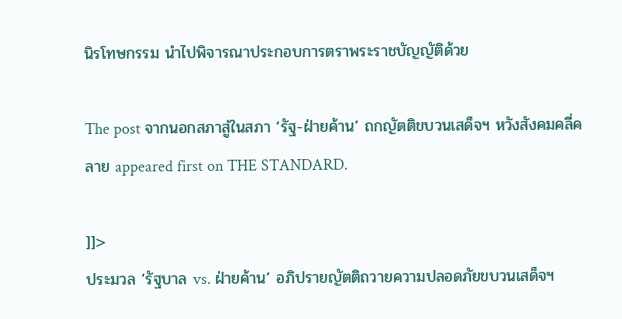นิรโทษกรรม นำไปพิจารณาประกอบการตราพระราชบัญญัติด้วย

The post จากนอกสภาสู่ในสภา ‘รัฐ-ฝ่ายค้าน’ ถกญัตติขบวนเสด็จฯ หวังสังคมคลี่คลาย appeared first on THE STANDARD.

]]>
ประมวล ‘รัฐบาล vs. ฝ่ายค้าน’ อภิปรายญัตติถวายความปลอดภัยขบวนเสด็จฯ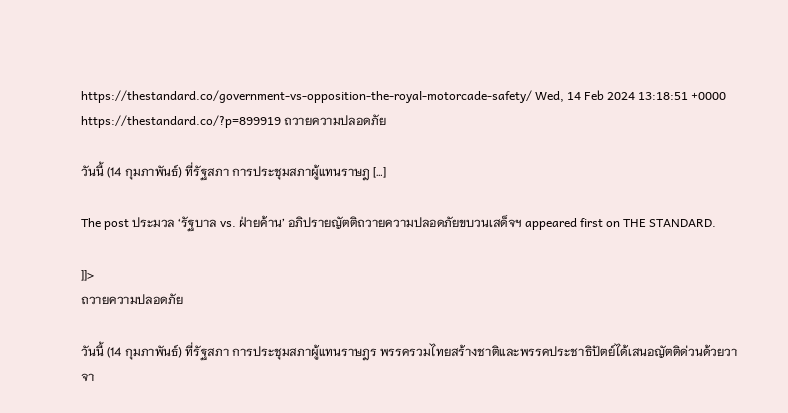https://thestandard.co/government-vs-opposition-the-royal-motorcade-safety/ Wed, 14 Feb 2024 13:18:51 +0000 https://thestandard.co/?p=899919 ถวายความปลอดภัย

วันนี้ (14 กุมภาพันธ์) ที่รัฐสภา การประชุมสภาผู้แทนราษฎ […]

The post ประมวล ‘รัฐบาล vs. ฝ่ายค้าน’ อภิปรายญัตติถวายความปลอดภัยขบวนเสด็จฯ appeared first on THE STANDARD.

]]>
ถวายความปลอดภัย

วันนี้ (14 กุมภาพันธ์) ที่รัฐสภา การประชุมสภาผู้แทนราษฎร พรรครวมไทยสร้างชาติและพรรคประชาธิปัตย์ได้เสนอญัตติด่วนด้วยวาจา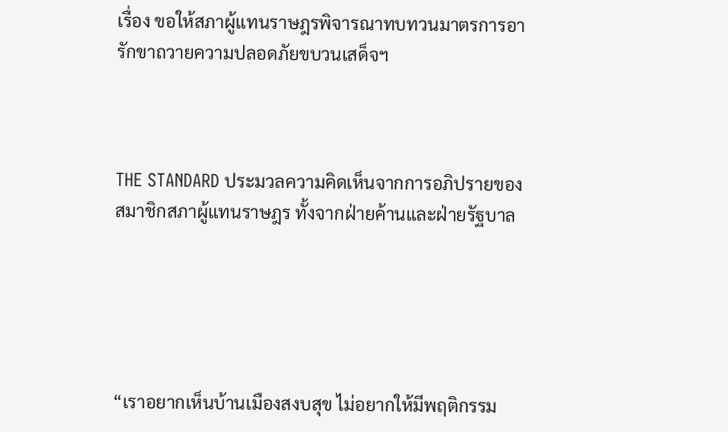เรื่อง ขอให้สภาผู้แทนราษฎรพิจารณาทบทวนมาตรการอารักขาถวายความปลอดภัยขบวนเสด็จฯ



THE STANDARD ประมวลความคิดเห็นจากการอภิปรายของสมาชิกสภาผู้แทนราษฎร ทั้งจากฝ่ายค้านและฝ่ายรัฐบาล





“เราอยากเห็นบ้านเมืองสงบสุข ไม่อยากให้มีพฤติกรรม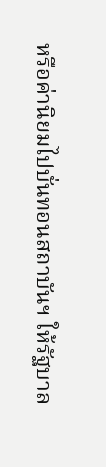หรือค่านิยมไปบั่นทอนสถาบันฯ ให้รัฐบาล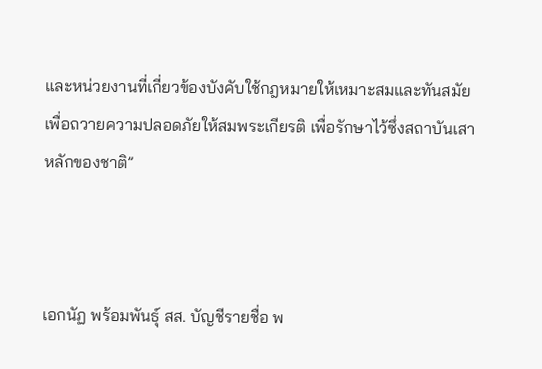และหน่วยงานที่เกี่ยวข้องบังคับใช้กฎหมายให้เหมาะสมและทันสมัย เพื่อถวายความปลอดภัยให้สมพระเกียรติ เพื่อรักษาไว้ซึ่งสถาบันเสาหลักของชาติ”



เอกนัฏ พร้อมพันธุ์ สส. บัญชีรายชื่อ พ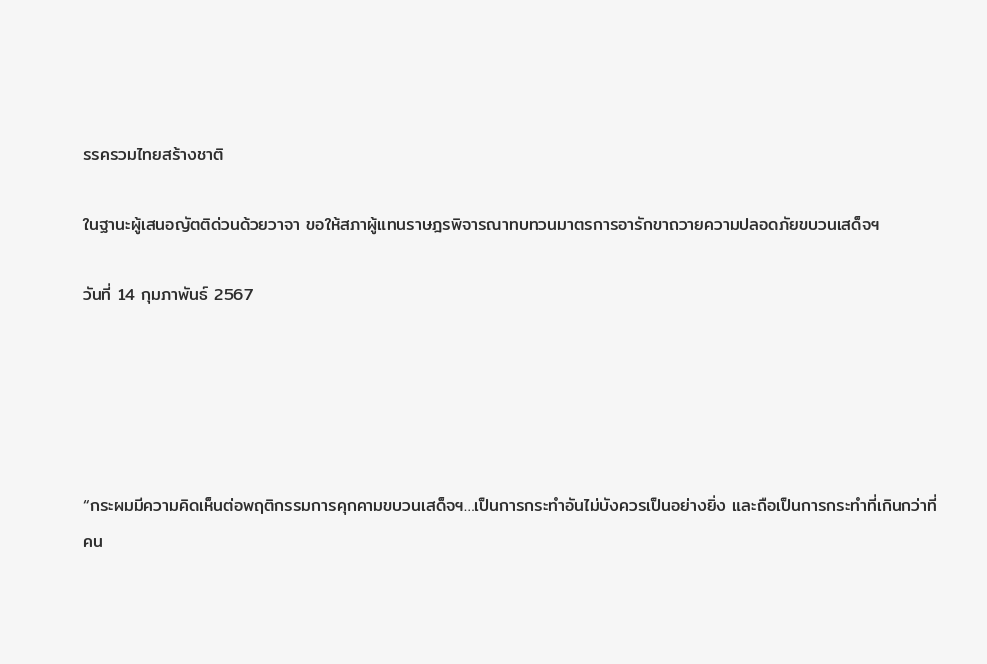รรครวมไทยสร้างชาติ

ในฐานะผู้เสนอญัตติด่วนด้วยวาจา ขอให้สภาผู้แทนราษฎรพิจารณาทบทวนมาตรการอารักขาถวายความปลอดภัยขบวนเสด็จฯ

วันที่ 14 กุมภาพันธ์ 2567





“กระผมมีความคิดเห็นต่อพฤติกรรมการคุกคามขบวนเสด็จฯ…เป็นการกระทำอันไม่บังควรเป็นอย่างยิ่ง และถือเป็นการกระทำที่เกินกว่าที่คน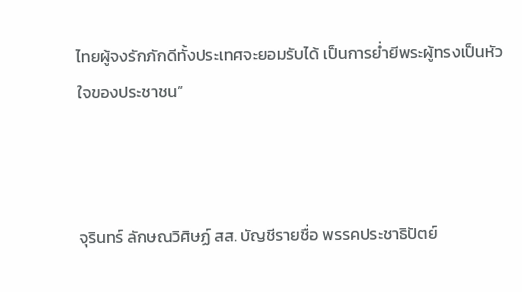ไทยผู้จงรักภักดีทั้งประเทศจะยอมรับได้ เป็นการย่ำยีพระผู้ทรงเป็นหัวใจของประชาชน”



จุรินทร์ ลักษณวิศิษฏ์ สส. บัญชีรายชื่อ พรรคประชาธิปัตย์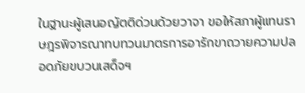ในฐานะผู้เสนอญัตติด่วนด้วยวาจา ขอให้สภาผู้แทนราษฎรพิจารณาทบทวนมาตรการอารักขาถวายความปลอดภัยขบวนเสด็จฯ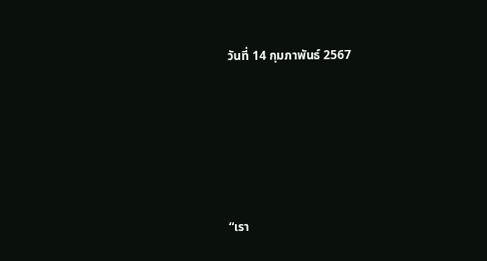วันที่ 14 กุมภาพันธ์ 2567





“เรา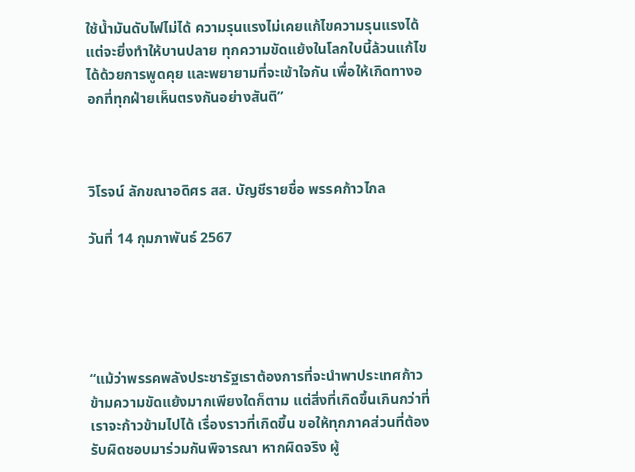ใช้น้ำมันดับไฟไม่ได้ ความรุนแรงไม่เคยแก้ไขความรุนแรงได้ แต่จะยิ่งทำให้บานปลาย ทุกความขัดแย้งในโลกใบนี้ล้วนแก้ไขได้ด้วยการพูดคุย และพยายามที่จะเข้าใจกัน เพื่อให้เกิดทางออกที่ทุกฝ่ายเห็นตรงกันอย่างสันติ”



วิโรจน์ ลักขณาอดิศร สส. บัญชีรายชื่อ พรรคก้าวไกล

วันที่ 14 กุมภาพันธ์ 2567





“แม้ว่าพรรคพลังประชารัฐเราต้องการที่จะนำพาประเทศก้าวข้ามความขัดแย้งมากเพียงใดก็ตาม แต่สิ่งที่เกิดขึ้นเกินกว่าที่เราจะก้าวข้ามไปได้ เรื่องราวที่เกิดขึ้น ขอให้ทุกภาคส่วนที่ต้องรับผิดชอบมาร่วมกันพิจารณา หากผิดจริง ผู้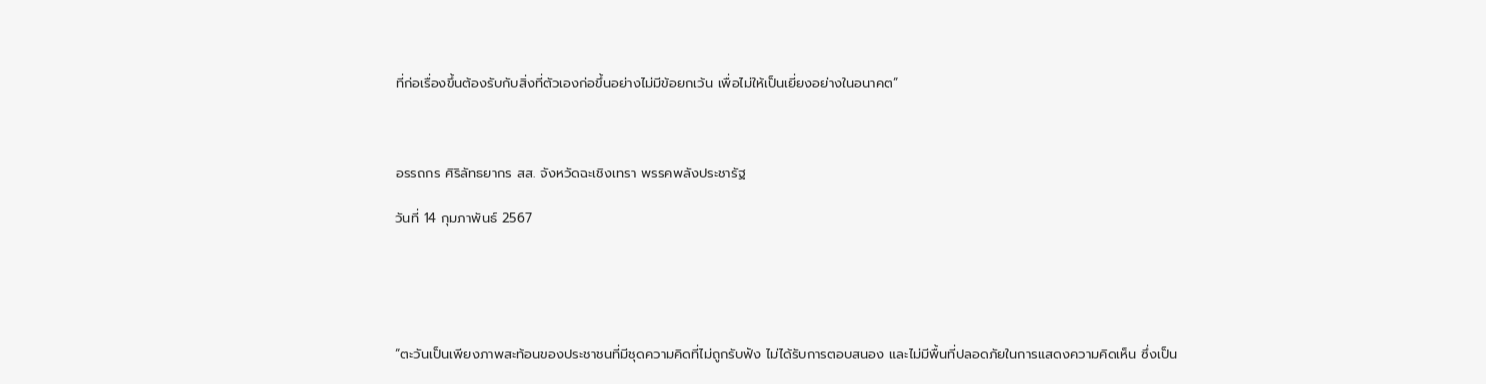ที่ก่อเรื่องขึ้นต้องรับกับสิ่งที่ตัวเองก่อขึ้นอย่างไม่มีข้อยกเว้น เพื่อไม่ให้เป็นเยี่ยงอย่างในอนาคต”



อรรถกร ศิริลัทธยากร สส. จังหวัดฉะเชิงเทรา พรรคพลังประชารัฐ

วันที่ 14 กุมภาพันธ์ 2567





“ตะวันเป็นเพียงภาพสะท้อนของประชาชนที่มีชุดความคิดที่ไม่ถูกรับฟัง ไม่ได้รับการตอบสนอง และไม่มีพื้นที่ปลอดภัยในการแสดงความคิดเห็น ซึ่งเป็น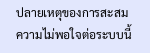ปลายเหตุของการสะสมความไม่พอใจต่อระบบนี้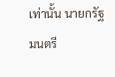เท่านั้น นายกรัฐมนตรี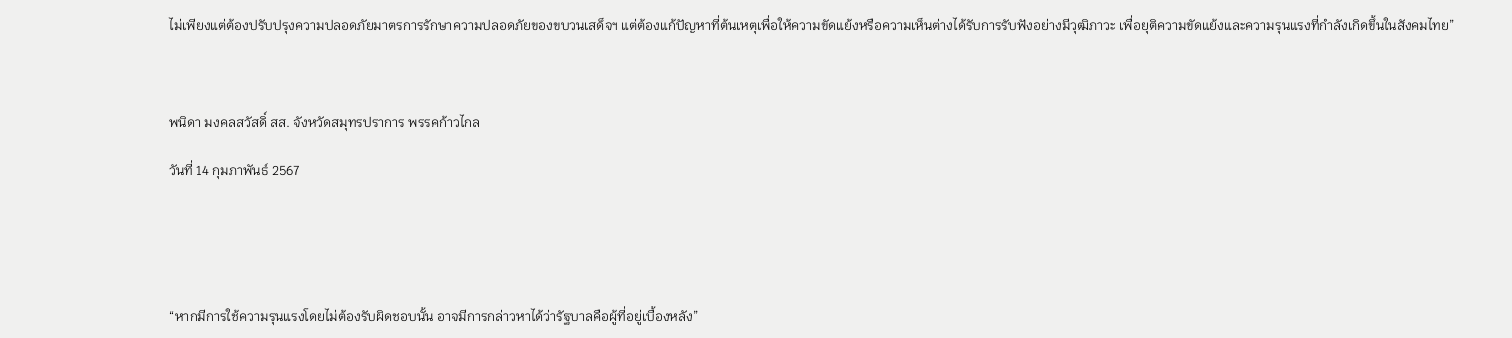ไม่เพียงแต่ต้องปรับปรุงความปลอดภัยมาตรการรักษาความปลอดภัยของขบวนเสด็จฯ แต่ต้องแก้ปัญหาที่ต้นเหตุเพื่อให้ความขัดแย้งหรือความเห็นต่างได้รับการรับฟังอย่างมีวุฒิภาวะ เพื่อยุติความขัดแย้งและความรุนแรงที่กำลังเกิดขึ้นในสังคมไทย”



พนิดา มงคลสวัสดิ์ สส. จังหวัดสมุทรปราการ พรรคก้าวไกล

วันที่ 14 กุมภาพันธ์ 2567





“หากมีการใช้ความรุนแรงโดยไม่ต้องรับผิดชอบนั้น อาจมีการกล่าวหาได้ว่ารัฐบาลคือผู้ที่อยู่เบื้องหลัง”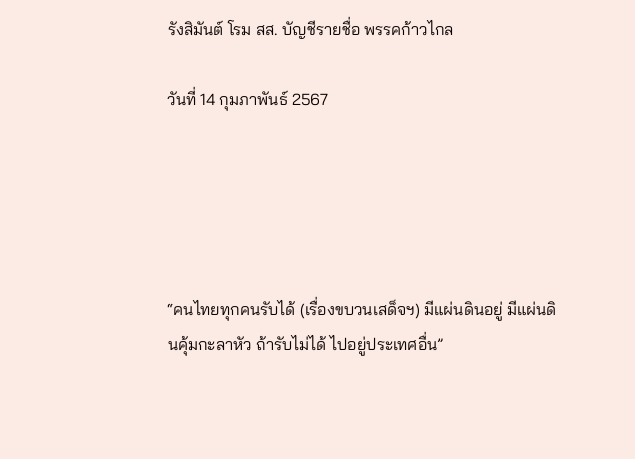รังสิมันต์ โรม สส. บัญชีรายชื่อ พรรคก้าวไกล

วันที่ 14 กุมภาพันธ์ 2567





“คนไทยทุกคนรับได้ (เรื่องขบวนเสด็จฯ) มีแผ่นดินอยู่ มีแผ่นดินคุ้มกะลาหัว ถ้ารับไม่ได้ ไปอยู่ประเทศอื่น”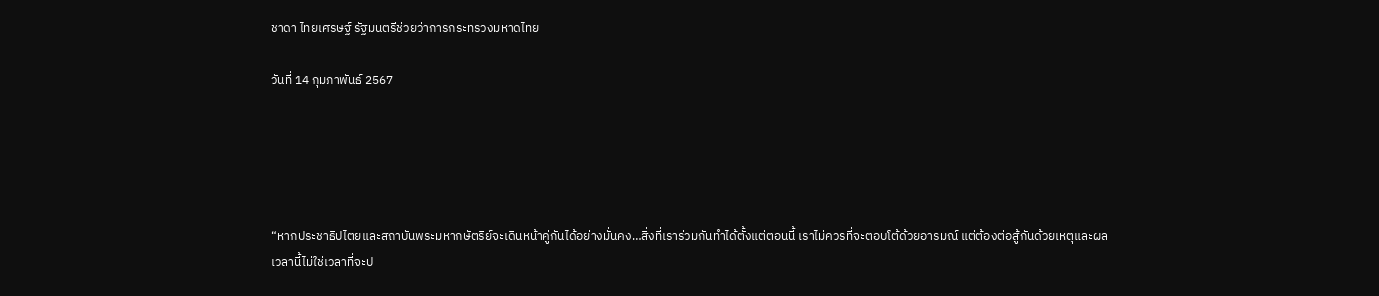ชาดา ไทยเศรษฐ์ รัฐมนตรีช่วยว่าการกระทรวงมหาดไทย

วันที่ 14 กุมภาพันธ์ 2567





“หากประชาธิปไตยและสถาบันพระมหากษัตริย์จะเดินหน้าคู่กันได้อย่างมั่นคง…สิ่งที่เราร่วมกันทำได้ตั้งแต่ตอนนี้ เราไม่ควรที่จะตอบโต้ด้วยอารมณ์ แต่ต้องต่อสู้กันด้วยเหตุและผล เวลานี้ไม่ใช่เวลาที่จะป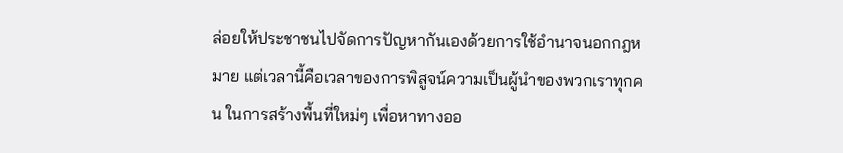ล่อยให้ประชาชนไปจัดการปัญหากันเองด้วยการใช้อำนาจนอกกฎหมาย แต่เวลานี้คือเวลาของการพิสูจน์ความเป็นผู้นำของพวกเราทุกคน ในการสร้างพื้นที่ใหม่ๆ เพื่อหาทางออ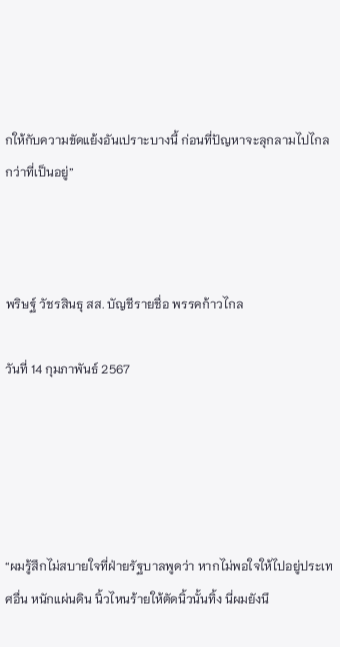กให้กับความขัดแย้งอันเปราะบางนี้ ก่อนที่ปัญหาจะลุกลามไปไกลกว่าที่เป็นอยู่”



พริษฐ์ วัชรสินธุ สส. บัญชีรายชื่อ พรรคก้าวไกล

วันที่ 14 กุมภาพันธ์ 2567





“ผมรู้สึกไม่สบายใจที่ฝ่ายรัฐบาลพูดว่า หากไม่พอใจให้ไปอยู่ประเทศอื่น หนักแผ่นดิน นิ้วไหนร้ายให้ตัดนิ้วนั้นทิ้ง นี่ผมยังนึ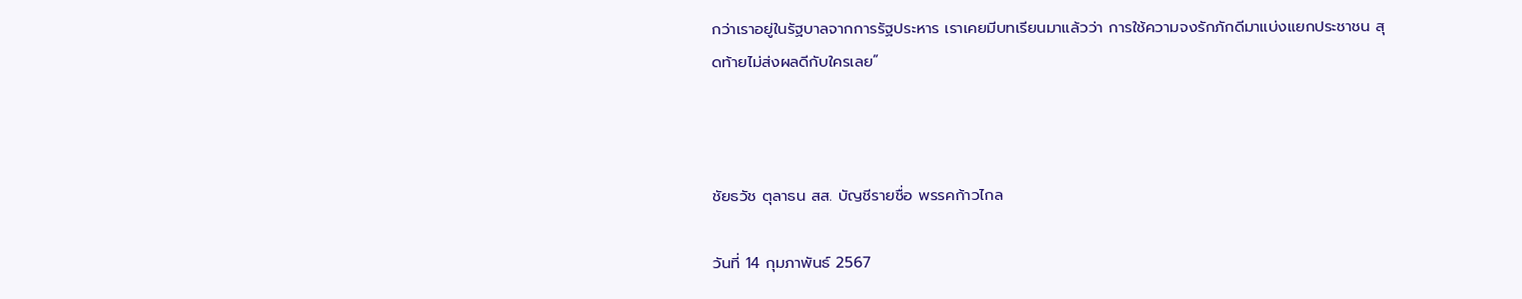กว่าเราอยู่ในรัฐบาลจากการรัฐประหาร เราเคยมีบทเรียนมาแล้วว่า การใช้ความจงรักภักดีมาแบ่งแยกประชาชน สุดท้ายไม่ส่งผลดีกับใครเลย”



ชัยธวัช ตุลาธน สส. บัญชีรายชื่อ พรรคก้าวไกล

วันที่ 14 กุมภาพันธ์ 2567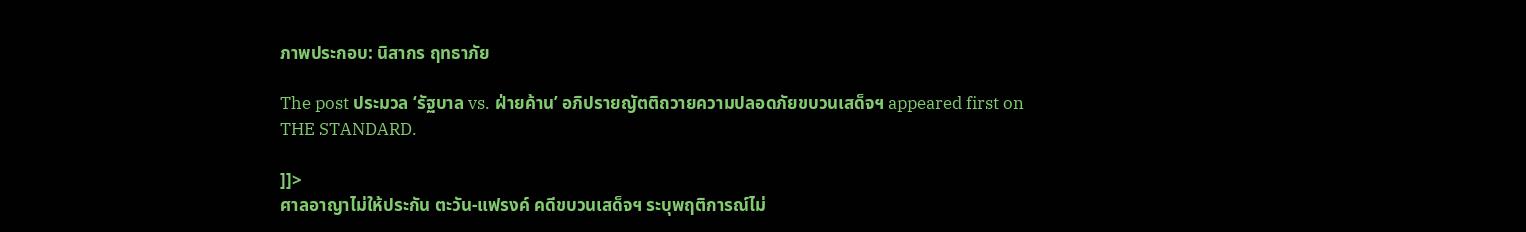ภาพประกอบ: นิสากร ฤทธาภัย

The post ประมวล ‘รัฐบาล vs. ฝ่ายค้าน’ อภิปรายญัตติถวายความปลอดภัยขบวนเสด็จฯ appeared first on THE STANDARD.

]]>
ศาลอาญาไม่ให้ประกัน ตะวัน-แฟรงค์ คดีขบวนเสด็จฯ ระบุพฤติการณ์ไม่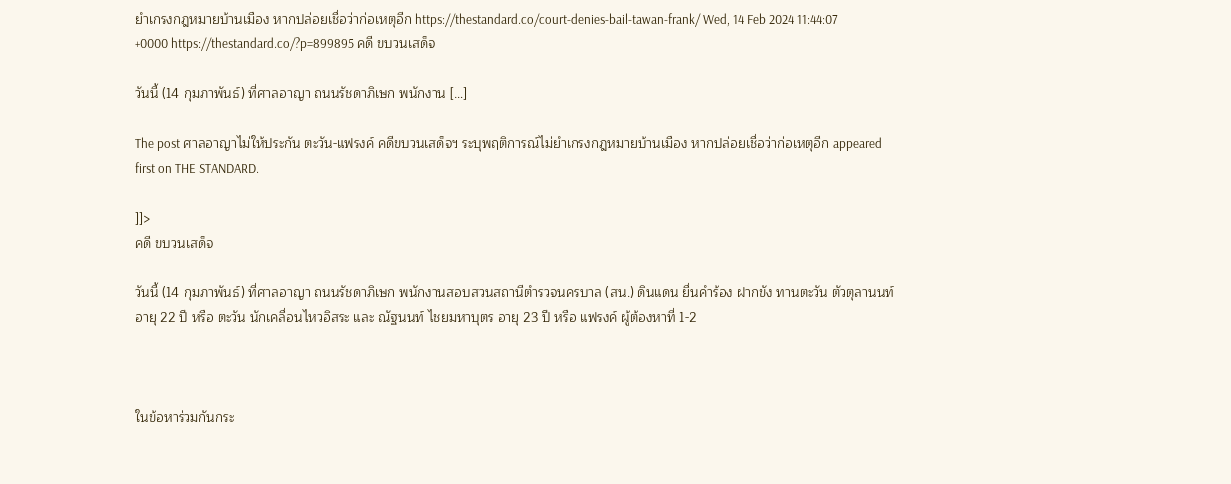ยำเกรงกฎหมายบ้านเมือง หากปล่อยเชื่อว่าก่อเหตุอีก https://thestandard.co/court-denies-bail-tawan-frank/ Wed, 14 Feb 2024 11:44:07 +0000 https://thestandard.co/?p=899895 คดี ขบวนเสด็จ

วันนี้ (14 กุมภาพันธ์) ที่ศาลอาญา ถนนรัชดาภิเษก พนักงาน […]

The post ศาลอาญาไม่ให้ประกัน ตะวัน-แฟรงค์ คดีขบวนเสด็จฯ ระบุพฤติการณ์ไม่ยำเกรงกฎหมายบ้านเมือง หากปล่อยเชื่อว่าก่อเหตุอีก appeared first on THE STANDARD.

]]>
คดี ขบวนเสด็จ

วันนี้ (14 กุมภาพันธ์) ที่ศาลอาญา ถนนรัชดาภิเษก พนักงานสอบสวนสถานีตำรวจนครบาล (สน.) ดินแดน ยื่นคำร้อง ฝากขัง ทานตะวัน ตัวตุลานนท์ อายุ 22 ปี หรือ ตะวัน นักเคลื่อนไหวอิสระ และ ณัฐนนท์ ไชยมหาบุตร อายุ 23 ปี หรือ แฟรงค์ ผู้ต้องหาที่ 1-2



ในข้อหาร่วมกันกระ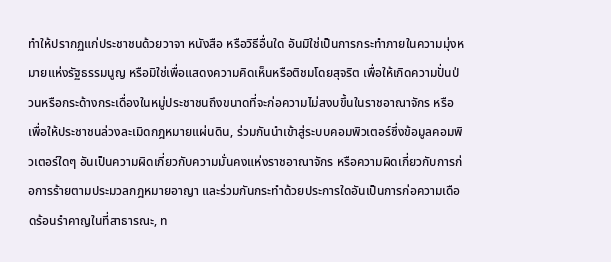ทำให้ปรากฏแก่ประชาชนด้วยวาจา หนังสือ หรือวิธีอื่นใด อันมิใช่เป็นการกระทำภายในความมุ่งหมายแห่งรัฐธรรมนูญ หรือมิใช่เพื่อแสดงความคิดเห็นหรือติชมโดยสุจริต เพื่อให้เกิดความปั่นป่วนหรือกระด้างกระเดื่องในหมู่ประชาชนถึงขนาดที่จะก่อความไม่สงบขึ้นในราชอาณาจักร หรือเพื่อให้ประชาชนล่วงละเมิดกฎหมายแผ่นดิน, ร่วมกันนำเข้าสู่ระบบคอมพิวเตอร์ซึ่งข้อมูลคอมพิวเตอร์ใดๆ อันเป็นความผิดเกี่ยวกับความมั่นคงแห่งราชอาณาจักร หรือความผิดเกี่ยวกับการก่อการร้ายตามประมวลกฎหมายอาญา และร่วมกันกระทำด้วยประการใดอันเป็นการก่อความเดือดร้อนรำคาญในที่สาธารณะ, ท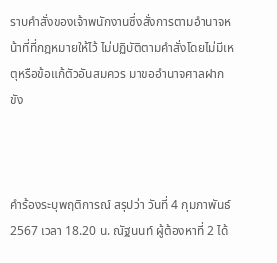ราบคำสั่งของเจ้าพนักงานซึ่งสั่งการตามอำนาจหน้าที่ที่กฎหมายให้ไว้ ไม่ปฏิบัติตามคำสั่งโดยไม่มีเหตุหรือข้อแก้ตัวอันสมควร มาขออำนาจศาลฝากขัง



คำร้องระบุพฤติการณ์ สรุปว่า วันที่ 4 กุมภาพันธ์ 2567 เวลา 18.20 น. ณัฐนนท์ ผู้ต้องหาที่ 2 ได้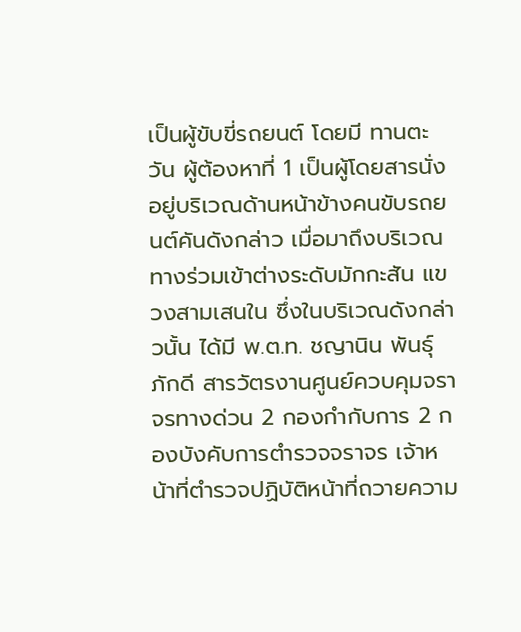เป็นผู้ขับขี่รถยนต์ โดยมี ทานตะวัน ผู้ต้องหาที่ 1 เป็นผู้โดยสารนั่งอยู่บริเวณด้านหน้าข้างคนขับรถยนต์คันดังกล่าว เมื่อมาถึงบริเวณทางร่วมเข้าต่างระดับมักกะสัน แขวงสามเสนใน ซึ่งในบริเวณดังกล่าวนั้น ได้มี พ.ต.ท. ชญานิน พันธุ์ภักดี สารวัตรงานศูนย์ควบคุมจราจรทางด่วน 2 กองกำกับการ 2 กองบังคับการตำรวจจราจร เจ้าหน้าที่ตำรวจปฏิบัติหน้าที่ถวายความ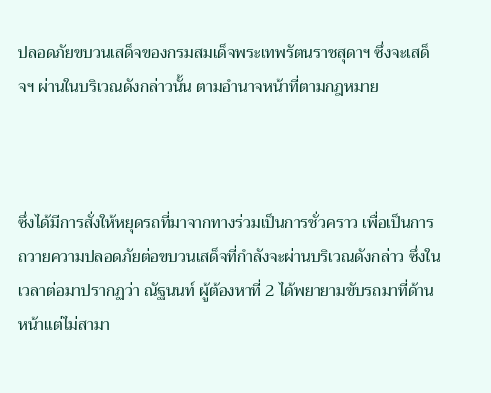ปลอดภัยขบวนเสด็จของกรมสมเด็จพระเทพรัตนราชสุดาฯ ซึ่งจะเสด็จฯ ผ่านในบริเวณดังกล่าวนั้น ตามอำนาจหน้าที่ตามกฎหมาย



ซึ่งได้มีการสั่งให้หยุดรถที่มาจากทางร่วมเป็นการชั่วคราว เพื่อเป็นการถวายความปลอดภัยต่อขบวนเสด็จที่กำลังจะผ่านบริเวณดังกล่าว ซึ่งในเวลาต่อมาปรากฏว่า ณัฐนนท์ ผู้ต้องหาที่ 2 ได้พยายามขับรถมาที่ด้านหน้าแต่ไม่สามา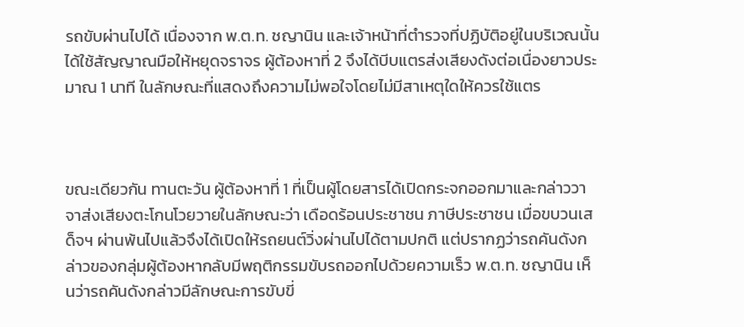รถขับผ่านไปได้ เนื่องจาก พ.ต.ท. ชญานิน และเจ้าหน้าที่ตำรวจที่ปฏิบัติอยู่ในบริเวณนั้น ได้ใช้สัญญาณมือให้หยุดจราจร ผู้ต้องหาที่ 2 จึงได้บีบแตรส่งเสียงดังต่อเนื่องยาวประมาณ 1 นาที ในลักษณะที่แสดงถึงความไม่พอใจโดยไม่มีสาเหตุใดให้ควรใช้แตร



ขณะเดียวกัน ทานตะวัน ผู้ต้องหาที่ 1 ที่เป็นผู้โดยสารได้เปิดกระจกออกมาและกล่าววาจาส่งเสียงตะโกนโวยวายในลักษณะว่า เดือดร้อนประชาชน ภาษีประชาชน เมื่อขบวนเสด็จฯ ผ่านพ้นไปแล้วจึงได้เปิดให้รถยนต์วิ่งผ่านไปได้ตามปกติ แต่ปรากฏว่ารถคันดังกล่าวของกลุ่มผู้ต้องหากลับมีพฤติกรรมขับรถออกไปด้วยความเร็ว พ.ต.ท. ชญานิน เห็นว่ารถคันดังกล่าวมีลักษณะการขับขี่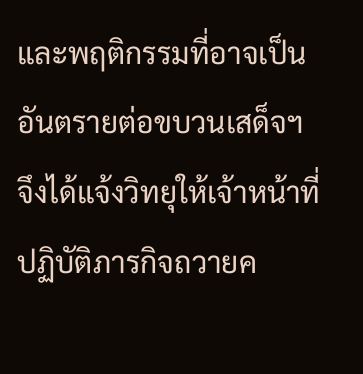และพฤติกรรมที่อาจเป็นอันตรายต่อขบวนเสด็จฯ จึงได้แจ้งวิทยุให้เจ้าหน้าที่ปฏิบัติภารกิจถวายค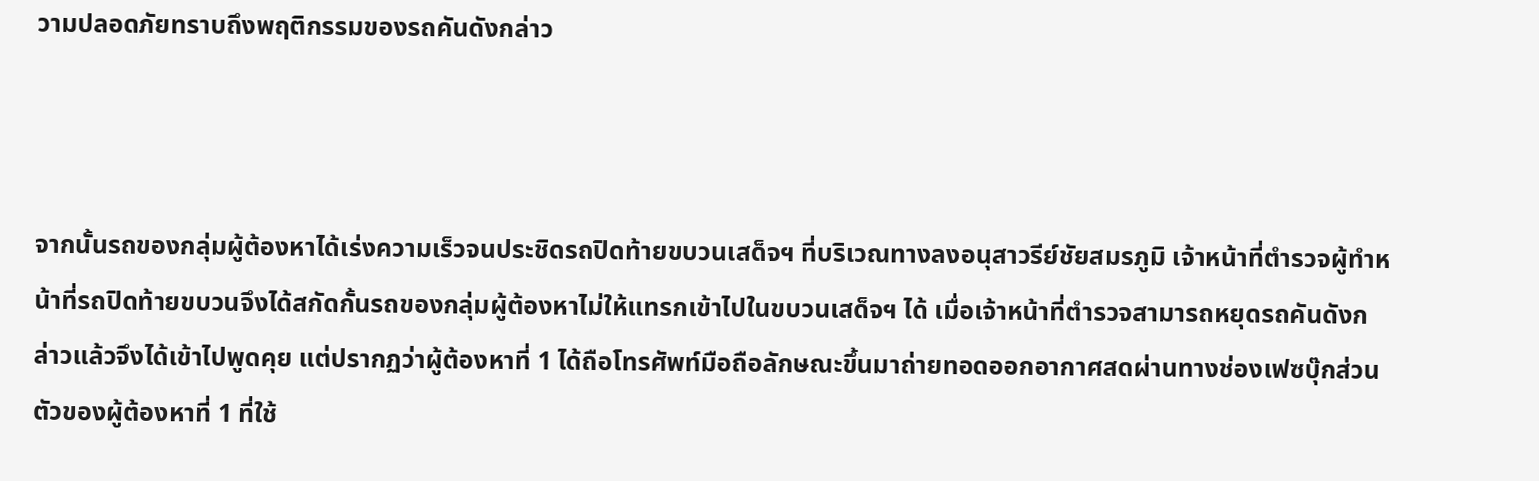วามปลอดภัยทราบถึงพฤติกรรมของรถคันดังกล่าว



จากนั้นรถของกลุ่มผู้ต้องหาได้เร่งความเร็วจนประชิดรถปิดท้ายขบวนเสด็จฯ ที่บริเวณทางลงอนุสาวรีย์ชัยสมรภูมิ เจ้าหน้าที่ตำรวจผู้ทำหน้าที่รถปิดท้ายขบวนจึงได้สกัดกั้นรถของกลุ่มผู้ต้องหาไม่ให้แทรกเข้าไปในขบวนเสด็จฯ ได้ เมื่อเจ้าหน้าที่ตำรวจสามารถหยุดรถคันดังกล่าวแล้วจึงได้เข้าไปพูดคุย แต่ปรากฏว่าผู้ต้องหาที่ 1 ได้ถือโทรศัพท์มือถือลักษณะขึ้นมาถ่ายทอดออกอากาศสดผ่านทางช่องเฟซบุ๊กส่วนตัวของผู้ต้องหาที่ 1 ที่ใช้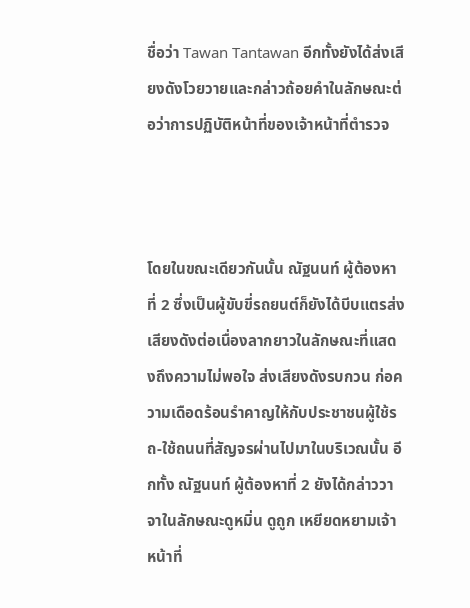ชื่อว่า Tawan Tantawan อีกทั้งยังได้ส่งเสียงดังโวยวายและกล่าวถ้อยคำในลักษณะต่อว่าการปฏิบัติหน้าที่ของเจ้าหน้าที่ตำรวจ



โดยในขณะเดียวกันนั้น ณัฐนนท์ ผู้ต้องหาที่ 2 ซึ่งเป็นผู้ขับขี่รถยนต์ก็ยังได้บีบแตรส่งเสียงดังต่อเนื่องลากยาวในลักษณะที่แสดงถึงความไม่พอใจ ส่งเสียงดังรบกวน ก่อความเดือดร้อนรำคาญให้กับประชาชนผู้ใช้รถ-ใช้ถนนที่สัญจรผ่านไปมาในบริเวณนั้น อีกทั้ง ณัฐนนท์ ผู้ต้องหาที่ 2 ยังได้กล่าววาจาในลักษณะดูหมิ่น ดูถูก เหยียดหยามเจ้าหน้าที่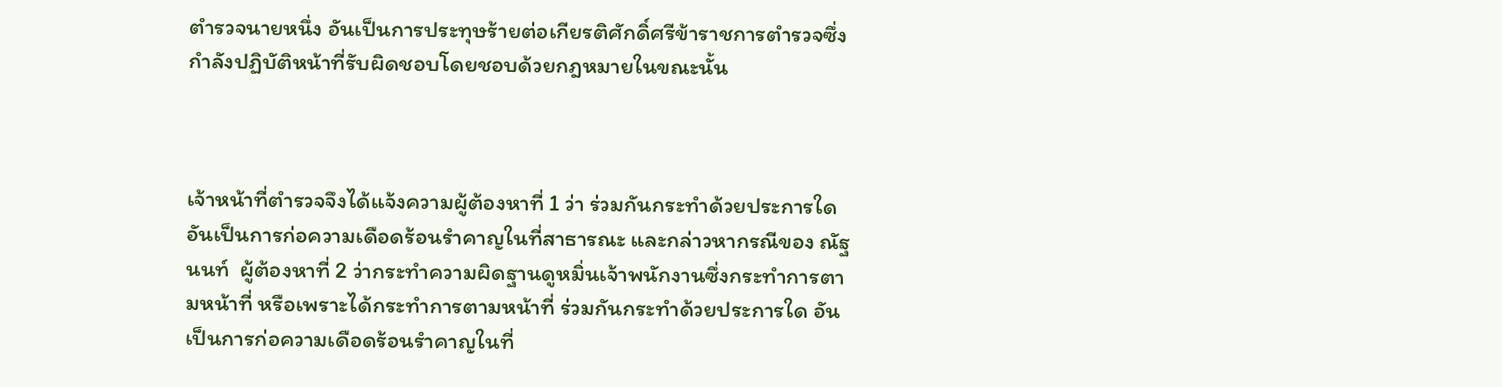ตำรวจนายหนึ่ง อันเป็นการประทุษร้ายต่อเกียรติศักดิ์ศรีข้าราชการตำรวจซึ่งกำลังปฏิบัติหน้าที่รับผิดชอบโดยชอบด้วยกฎหมายในขณะนั้น



เจ้าหน้าที่ตำรวจจึงได้แจ้งความผู้ต้องหาที่ 1 ว่า ร่วมกันกระทำด้วยประการใดอันเป็นการก่อความเดือดร้อนรำคาญในที่สาธารณะ และกล่าวหากรณีของ ณัฐนนท์  ผู้ต้องหาที่ 2 ว่ากระทำความผิดฐานดูหมิ่นเจ้าพนักงานซึ่งกระทำการตามหน้าที่ หรือเพราะได้กระทำการตามหน้าที่ ร่วมกันกระทำด้วยประการใด อันเป็นการก่อความเดือดร้อนรำคาญในที่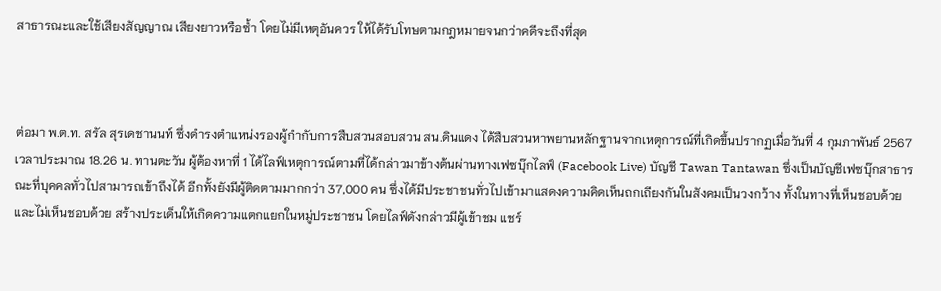สาธารณะและใช้เสียงสัญญาณ เสียงยาวหรือซ้ำ โดยไม่มีเหตุอันควร ให้ได้รับโทษตามกฎหมายจนกว่าคดีจะถึงที่สุด



ต่อมา พ.ต.ท. สรัล สุรเดชานนท์ ซึ่งดำรงตำแหน่งรองผู้กำกับการสืบสวนสอบสวน สน.ดินแดง ได้สืบสวนหาพยานหลักฐานจากเหตุการณ์ที่เกิดขึ้นปรากฏเมื่อวันที่ 4 กุมภาพันธ์ 2567 เวลาประมาณ 18.26 น. ทานตะวัน ผู้ต้องหาที่ 1 ได้ไลฟ์เหตุการณ์ตามที่ได้กล่าวมาข้างต้นผ่านทางเฟซบุ๊กไลฟ์ (Facebook Live) บัญชี Tawan Tantawan ซึ่งเป็นบัญชีเฟซบุ๊กสาธารณะที่บุคคลทั่วไปสามารถเข้าถึงได้ อีกทั้งยังมีผู้ติดตามมากกว่า 37,000 คน ซึ่งได้มีประชาชนทั่วไปเข้ามาแสดงความคิดเห็นถกเถียงกันในสังคมเป็นวงกว้าง ทั้งในทางที่เห็นชอบด้วยและไม่เห็นชอบด้วย สร้างประเด็นให้เกิดความแตกแยกในหมู่ประชาชน โดยไลฟ์ดังกล่าวมีผู้เข้าชม แชร์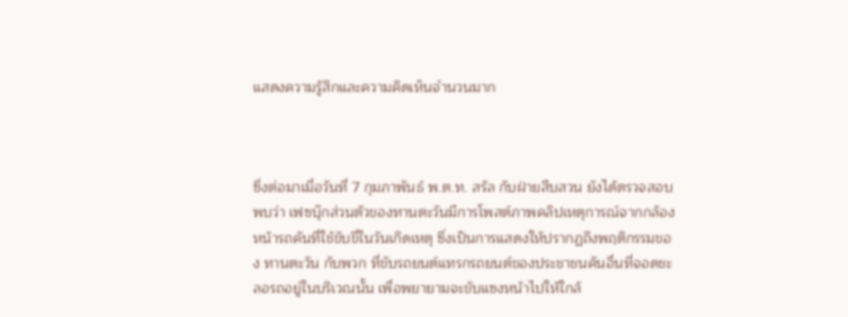แสดงความรู้สึกและความคิดเห็นจำนวนมาก



ซึ่งต่อมาเมื่อวันที่ 7 กุมภาพันธ์ พ.ต.ท. สรัล กับฝ่ายสืบสวน ยังได้ตรวจสอบพบว่า เฟซบุ๊กส่วนตัวของทานตะวันมีการโพสต์ภาพคลิปเหตุการณ์จากกล้องหน้ารถคันที่ใช้ขับขี่ในวันเกิดเหตุ ซึ่งเป็นการแสดงให้ปรากฏถึงพฤติกรรมของ ทานตะวัน กับพวก ที่ขับรถยนต์แทรกรถยนต์ของประชาชนคันอื่นที่จอดชะลอรถอยู่ในบริเวณนั้น เพื่อพยายามจะขับแซงหน้าไปให้ใกล้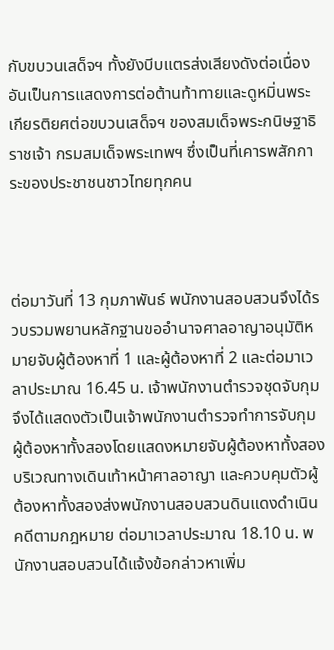กับขบวนเสด็จฯ ทั้งยังบีบแตรส่งเสียงดังต่อเนื่อง อันเป็นการแสดงการต่อต้านท้าทายและดูหมิ่นพระเกียรติยศต่อขบวนเสด็จฯ ของสมเด็จพระกนิษฐาธิราชเจ้า กรมสมเด็จพระเทพฯ ซึ่งเป็นที่เคารพสักการะของประชาชนชาวไทยทุกคน



ต่อมาวันที่ 13 กุมภาพันธ์ พนักงานสอบสวนจึงได้รวบรวมพยานหลักฐานขออำนาจศาลอาญาอนุมัติหมายจับผู้ต้องหาที่ 1 และผู้ต้องหาที่ 2 และต่อมาเวลาประมาณ 16.45 น. เจ้าพนักงานตำรวจชุดจับกุมจึงได้แสดงตัวเป็นเจ้าพนักงานตำรวจทำการจับกุมผู้ต้องหาทั้งสองโดยแสดงหมายจับผู้ต้องหาทั้งสองบริเวณทางเดินเท้าหน้าศาลอาญา และควบคุมตัวผู้ต้องหาทั้งสองส่งพนักงานสอบสวนดินแดงดำเนินคดีตามกฎหมาย ต่อมาเวลาประมาณ 18.10 น. พนักงานสอบสวนได้แจ้งข้อกล่าวหาเพิ่ม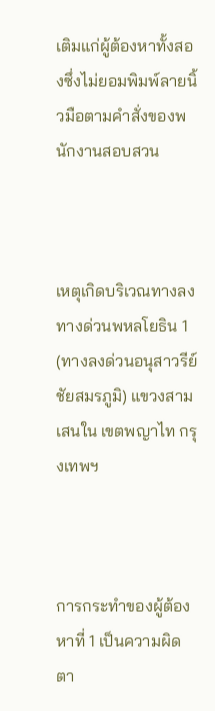เติมแก่ผู้ต้องหาทั้งสองซึ่งไม่ยอมพิมพ์ลายนิ้วมือตามคำสั่งของพนักงานสอบสวน



เหตุเกิดบริเวณทางลงทางด่วนพหลโยธิน 1 (ทางลงด่วนอนุสาวรีย์ชัยสมรภูมิ) แขวงสามเสนใน เขตพญาไท กรุงเทพฯ



การกระทำของผู้ต้องหาที่ 1 เป็นความผิดตา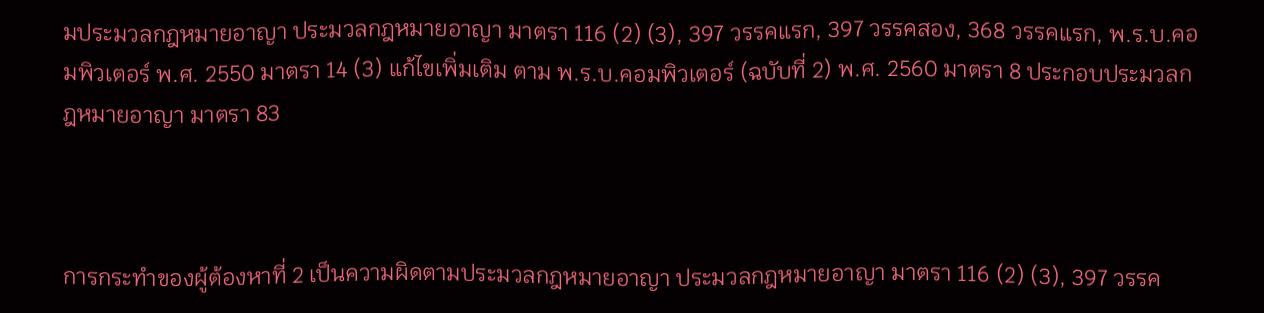มประมวลกฎหมายอาญา ประมวลกฎหมายอาญา มาตรา 116 (2) (3), 397 วรรคแรก, 397 วรรคสอง, 368 วรรคแรก, พ.ร.บ.คอมพิวเตอร์ พ.ศ. 2550 มาตรา 14 (3) แก้ไขเพิ่มเติม ตาม พ.ร.บ.คอมพิวเตอร์ (ฉบับที่ 2) พ.ศ. 2560 มาตรา 8 ประกอบประมวลกฎหมายอาญา มาตรา 83



การกระทำของผู้ต้องหาที่ 2 เป็นความผิดตามประมวลกฎหมายอาญา ประมวลกฎหมายอาญา มาตรา 116 (2) (3), 397 วรรค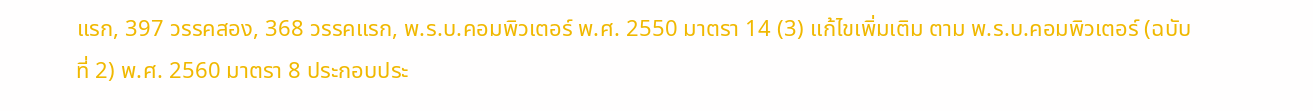แรก, 397 วรรคสอง, 368 วรรคแรก, พ.ร.บ.คอมพิวเตอร์ พ.ศ. 2550 มาตรา 14 (3) แก้ไขเพิ่มเติม ตาม พ.ร.บ.คอมพิวเตอร์ (ฉบับที่ 2) พ.ศ. 2560 มาตรา 8 ประกอบประ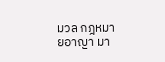มวล กฎหมายอาญา มา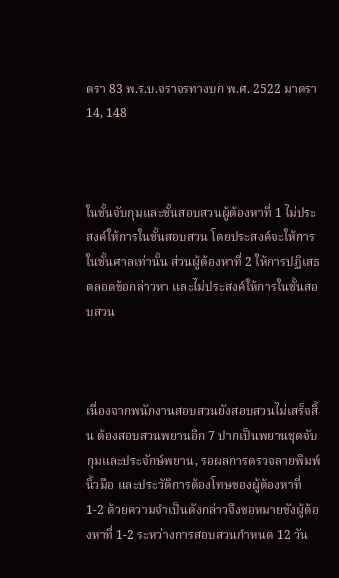ตรา 83 พ.ร.บ.จราจรทางบก พ.ศ. 2522 มาตรา 14, 148



ในชั้นจับกุมและชั้นสอบสวนผู้ต้องหาที่ 1 ไม่ประสงค์ให้การในชั้นสอบสวน โดยประสงค์จะให้การในชั้นศาลเท่านั้น ส่วนผู้ต้องหาที่ 2 ให้การปฏิเสธตลอดข้อกล่าวหา และไม่ประสงค์ให้การในชั้นสอบสวน



เนื่องจากพนักงานสอบสวนยังสอบสวนไม่เสร็จสิ้น ต้องสอบสวนพยานอีก 7 ปากเป็นพยานชุดจับกุมและประจักษ์พยาน, รอผลการตรวจลายพิมพ์นิ้วมือ และประวัติการต้องโทษของผู้ต้องหาที่ 1-2 ด้วยความจำเป็นดังกล่าวจึงขอหมายขังผู้ต้องหาที่ 1-2 ระหว่างการสอบสวนกำหนด 12 วัน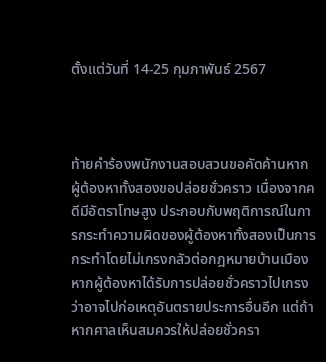ตั้งแต่วันที่ 14-25 กุมภาพันธ์ 2567



ท้ายคำร้องพนักงานสอบสวนขอคัดค้านหากผู้ต้องหาทั้งสองขอปล่อยชั่วคราว เนื่องจากคดีมีอัตราโทษสูง ประกอบกับพฤติการณ์ในการกระทำความผิดของผู้ต้องหาทั้งสองเป็นการกระทำโดยไม่เกรงกลัวต่อกฎหมายบ้านเมือง หากผู้ต้องหาได้รับการปล่อยชั่วคราวไปเกรงว่าอาจไปก่อเหตุอันตรายประการอื่นอีก แต่ถ้าหากศาลเห็นสมควรให้ปล่อยชั่วครา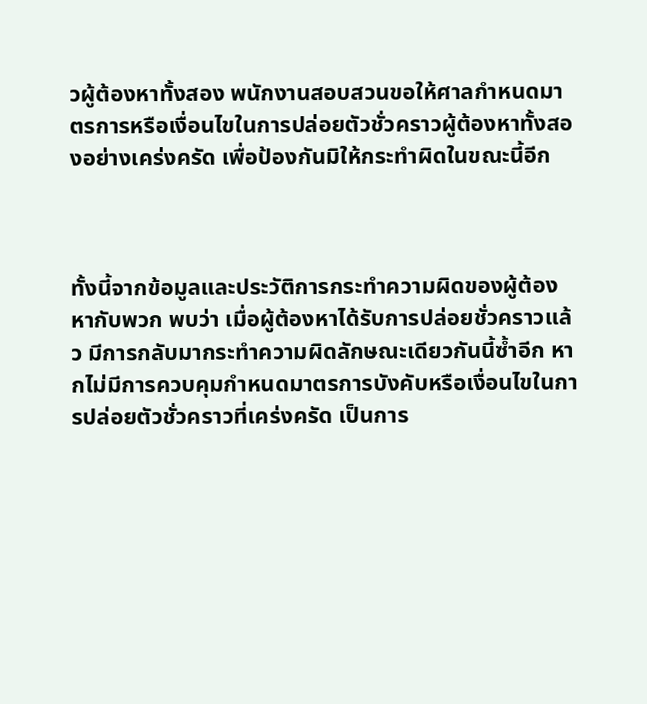วผู้ต้องหาทั้งสอง พนักงานสอบสวนขอให้ศาลกำหนดมาตรการหรือเงื่อนไขในการปล่อยตัวชั่วคราวผู้ต้องหาทั้งสองอย่างเคร่งครัด เพื่อป้องกันมิให้กระทำผิดในขณะนี้อีก



ทั้งนี้จากข้อมูลและประวัติการกระทำความผิดของผู้ต้องหากับพวก พบว่า เมื่อผู้ต้องหาได้รับการปล่อยชั่วคราวแล้ว มีการกลับมากระทำความผิดลักษณะเดียวกันนี้ซ้ำอีก หากไม่มีการควบคุมกำหนดมาตรการบังคับหรือเงื่อนไขในการปล่อยตัวชั่วคราวที่เคร่งครัด เป็นการ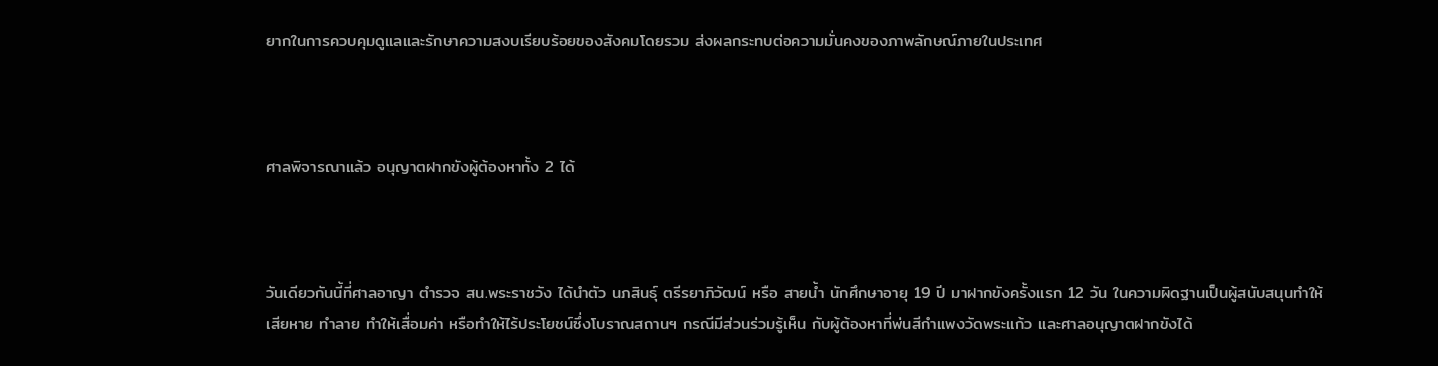ยากในการควบคุมดูแลและรักษาความสงบเรียบร้อยของสังคมโดยรวม ส่งผลกระทบต่อความมั่นคงของภาพลักษณ์ภายในประเทศ



ศาลพิจารณาแล้ว อนุญาตฝากขังผู้ต้องหาทั้ง 2 ได้



วันเดียวกันนี้ที่ศาลอาญา ตำรวจ สน.พระราชวัง ได้นำตัว นภสินธุ์ ตรีรยาภิวัฒน์ หรือ สายน้ำ นักศึกษาอายุ 19 ปี มาฝากขังครั้งแรก 12 วัน ในความผิดฐานเป็นผู้สนับสนุนทำให้เสียหาย ทำลาย ทำให้เสื่อมค่า หรือทำให้ไร้ประโยชน์ซึ่งโบราณสถานฯ กรณีมีส่วนร่วมรู้เห็น กับผู้ต้องหาที่พ่นสีกำแพงวัดพระแก้ว และศาลอนุญาตฝากขังได้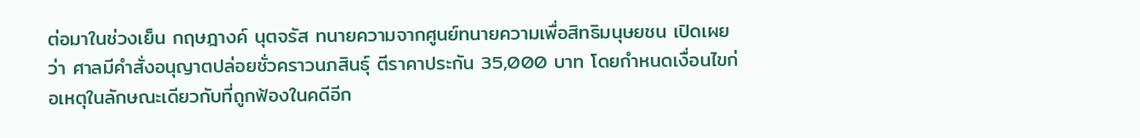ต่อมาในช่วงเย็น กฤษฎางค์ นุตจรัส ทนายความจากศูนย์ทนายความเพื่อสิทธิมนุษยชน เปิดเผยว่า ศาลมีคำสั่งอนุญาตปล่อยชั่วคราวนภสินธุ์ ตีราคาประกัน 35,000 บาท โดยกำหนดเงื่อนไขก่อเหตุในลักษณะเดียวกับที่ถูกฟ้องในคดีอีก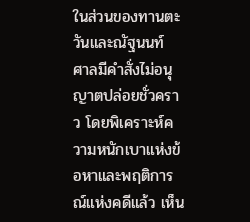ในส่วนของทานตะวันและณัฐนนท์ ศาลมีคำสั่งไม่อนุญาตปล่อยชั่วคราว โดยพิเคราะห์ความหนักเบาแห่งข้อหาและพฤติการณ์แห่งคดีแล้ว เห็น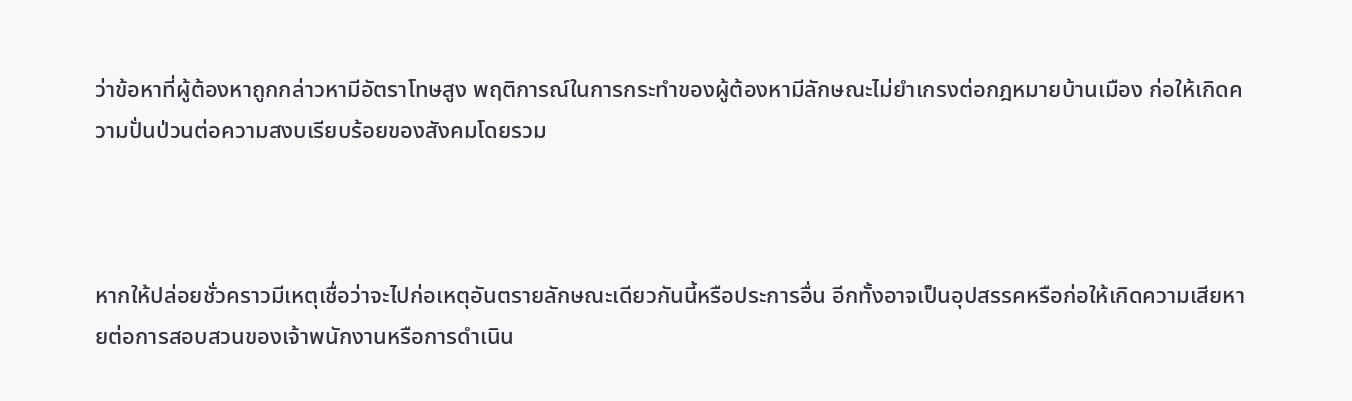ว่าข้อหาที่ผู้ต้องหาถูกกล่าวหามีอัตราโทษสูง พฤติการณ์ในการกระทำของผู้ต้องหามีลักษณะไม่ยำเกรงต่อกฎหมายบ้านเมือง ก่อให้เกิดความปั่นป่วนต่อความสงบเรียบร้อยของสังคมโดยรวม



หากให้ปล่อยชั่วคราวมีเหตุเชื่อว่าจะไปก่อเหตุอันตรายลักษณะเดียวกันนี้หรือประการอื่น อีกทั้งอาจเป็นอุปสรรคหรือก่อให้เกิดความเสียหายต่อการสอบสวนของเจ้าพนักงานหรือการดำเนิน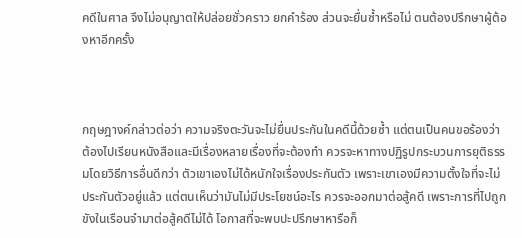คดีในศาล จึงไม่อนุญาตให้ปล่อยชั่วคราว ยกคำร้อง ส่วนจะยื่นซ้ำหรือไม่ ตนต้องปรึกษาผู้ต้องหาอีกครั้ง



กฤษฎางค์กล่าวต่อว่า ความจริงตะวันจะไม่ยื่นประกันในคดีนี้ด้วยซ้ำ แต่ตนเป็นคนขอร้องว่าต้องไปเรียนหนังสือและมีเรื่องหลายเรื่องที่จะต้องทำ ควรจะหาทางปฏิรูปกระบวนการยุติธรรมโดยวิธีการอื่นดีกว่า ตัวเขาเองไม่ได้หนักใจเรื่องประกันตัว เพราะเขาเองมีความตั้งใจที่จะไม่ประกันตัวอยู่แล้ว แต่ตนเห็นว่ามันไม่มีประโยชน์อะไร ควรจะออกมาต่อสู้คดี เพราะการที่ไปถูกขังในเรือนจำมาต่อสู้คดีไม่ได้ โอกาสที่จะพบปะปรึกษาหารือก็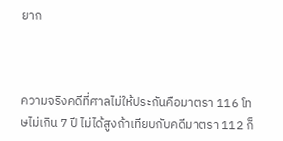ยาก



ความจริงคดีที่ศาลไม่ให้ประกันคือมาตรา 116 โทษไม่เกิน 7 ปี ไม่ได้สูงถ้าเทียบกับคดีมาตรา 112 ก็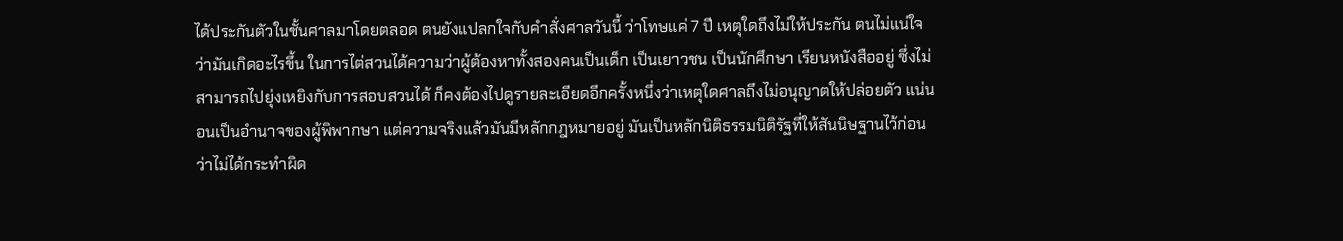ได้ประกันตัวในชั้นศาลมาโดยตลอด ตนยังแปลกใจกับคำสั่งศาลวันนี้ ว่าโทษแค่ 7 ปี เหตุใดถึงไม่ให้ประกัน ตนไม่แน่ใจว่ามันเกิดอะไรขึ้น ในการไต่สวนได้ความว่าผู้ต้องหาทั้งสองคนเป็นเด็ก เป็นเยาวชน เป็นนักศึกษา เรียนหนังสืออยู่ ซึ่งไม่สามารถไปยุ่งเหยิงกับการสอบสวนได้ ก็คงต้องไปดูรายละเอียดอีกครั้งหนึ่งว่าเหตุใดศาลถึงไม่อนุญาตให้ปล่อยตัว แน่นอนเป็นอำนาจของผู้พิพากษา แต่ความจริงแล้วมันมีหลักกฎหมายอยู่ มันเป็นหลักนิติธรรมนิติรัฐที่ให้สันนิษฐานไว้ก่อนว่าไม่ได้กระทำผิด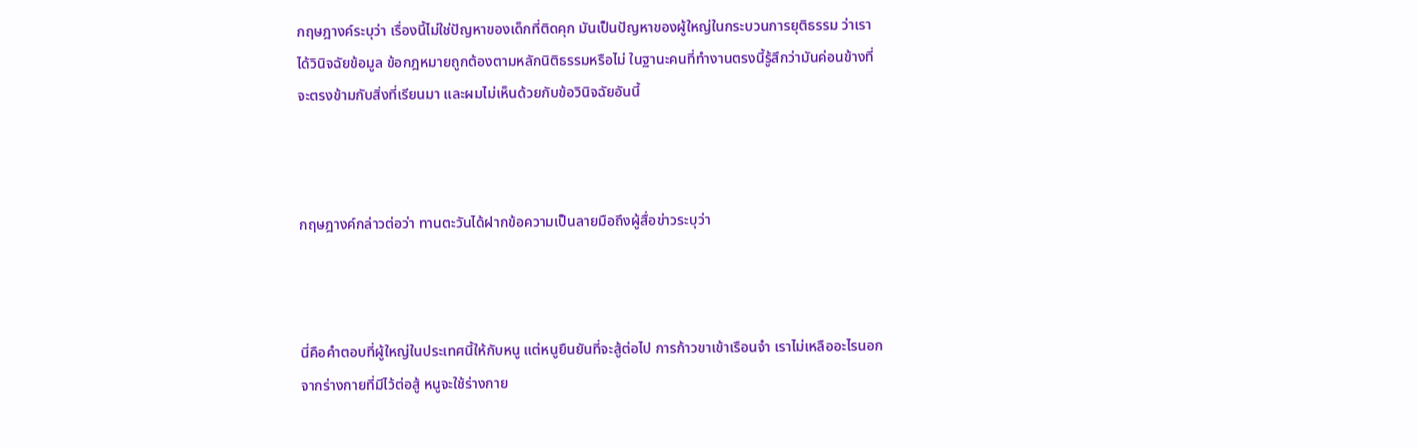กฤษฎางค์ระบุว่า เรื่องนี้ไม่ใช่ปัญหาของเด็กที่ติดคุก มันเป็นปัญหาของผู้ใหญ่ในกระบวนการยุติธรรม ว่าเราได้วินิจฉัยข้อมูล ข้อกฎหมายถูกต้องตามหลักนิติธรรมหรือไม่ ในฐานะคนที่ทำงานตรงนี้รู้สึกว่ามันค่อนข้างที่จะตรงข้ามกับสิ่งที่เรียนมา และผมไม่เห็นด้วยกับข้อวินิจฉัยอันนี้



กฤษฎางค์กล่าวต่อว่า ทานตะวันได้ฝากข้อความเป็นลายมือถึงผู้สื่อข่าวระบุว่า



นี่คือคำตอบที่ผู้ใหญ่ในประเทศนี้ให้กับหนู แต่หนูยืนยันที่จะสู้ต่อไป การก้าวขาเข้าเรือนจำ เราไม่เหลืออะไรนอกจากร่างกายที่มีไว้ต่อสู้ หนูจะใช้ร่างกาย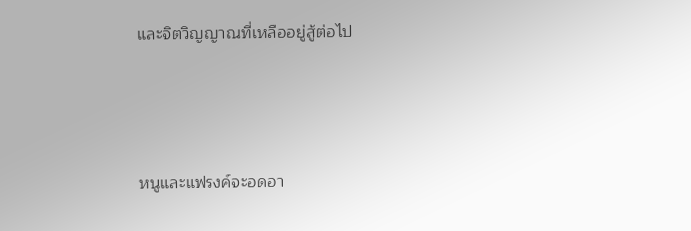และจิตวิญญาณที่เหลืออยู่สู้ต่อไป



หนูและแฟรงค์จะอดอา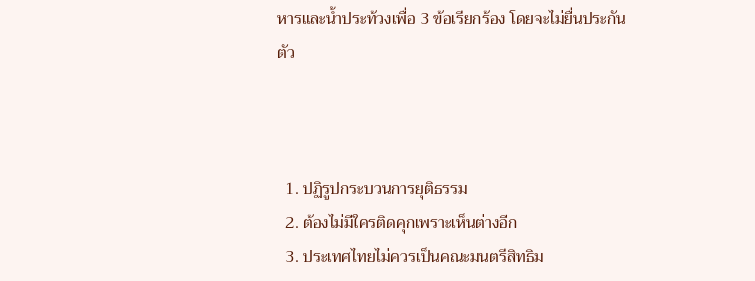หารและน้ำประท้วงเพื่อ 3 ข้อเรียกร้อง โดยจะไม่ยื่นประกันตัว



  1. ปฏิรูปกระบวนการยุติธรรม
  2. ต้องไม่มีใครติดคุกเพราะเห็นต่างอีก
  3. ประเทศไทยไม่ควรเป็นคณะมนตรีสิทธิม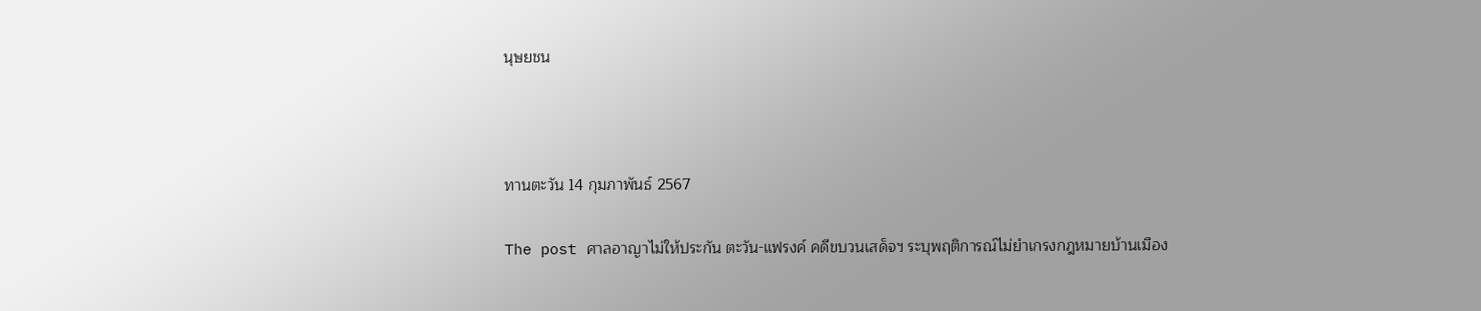นุษยชน



ทานตะวัน 14 กุมภาพันธ์ 2567

The post ศาลอาญาไม่ให้ประกัน ตะวัน-แฟรงค์ คดีขบวนเสด็จฯ ระบุพฤติการณ์ไม่ยำเกรงกฎหมายบ้านเมือง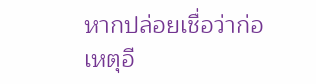หากปล่อยเชื่อว่าก่อเหตุอี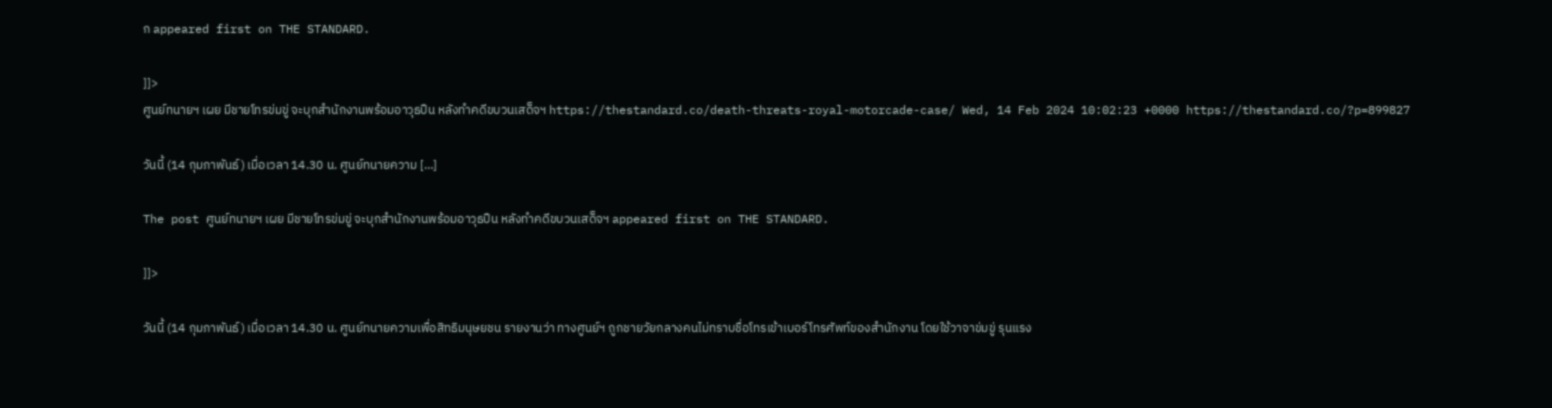ก appeared first on THE STANDARD.

]]>
ศูนย์ทนายฯ เผย มีชายโทรข่มขู่ จะบุกสำนักงานพร้อมอาวุธปืน หลังทำคดีขบวนเสด็จฯ https://thestandard.co/death-threats-royal-motorcade-case/ Wed, 14 Feb 2024 10:02:23 +0000 https://thestandard.co/?p=899827

วันนี้ (14 กุมภาพันธ์) เมื่อเวลา 14.30 น. ศูนย์ทนายความ […]

The post ศูนย์ทนายฯ เผย มีชายโทรข่มขู่ จะบุกสำนักงานพร้อมอาวุธปืน หลังทำคดีขบวนเสด็จฯ appeared first on THE STANDARD.

]]>

วันนี้ (14 กุมภาพันธ์) เมื่อเวลา 14.30 น. ศูนย์ทนายความเพื่อสิทธิมนุษยชน รายงานว่า ทางศูนย์ฯ ถูกชายวัยกลางคนไม่ทราบชื่อโทรเข้าเบอร์โทรศัพท์ของสำนักงาน โดยใช้วาจาข่มขู่ รุนแรง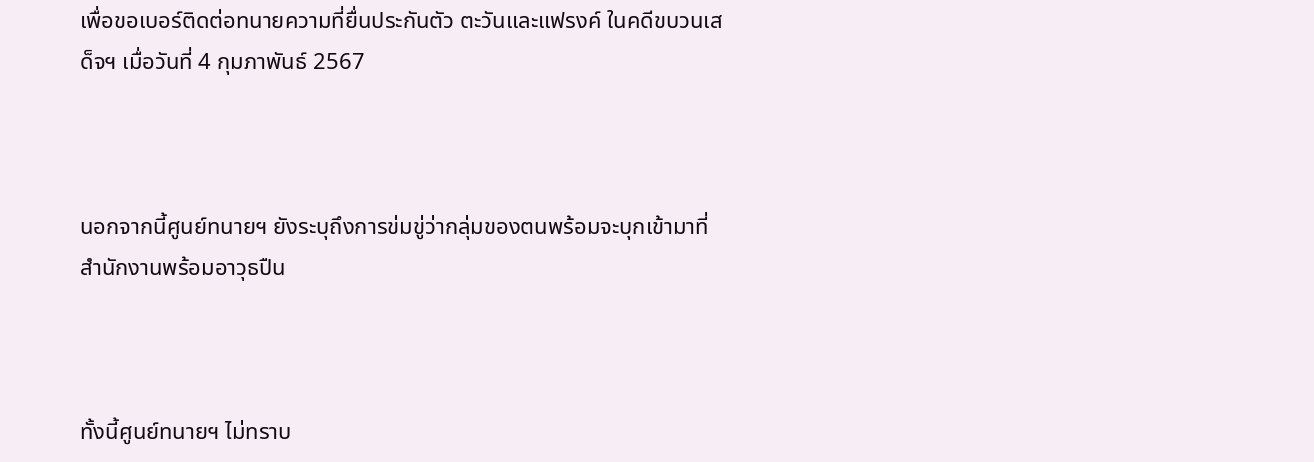เพื่อขอเบอร์ติดต่อทนายความที่ยื่นประกันตัว ตะวันและแฟรงค์ ในคดีขบวนเสด็จฯ เมื่อวันที่ 4 กุมภาพันธ์ 2567



นอกจากนี้ศูนย์ทนายฯ ยังระบุถึงการข่มขู่ว่ากลุ่มของตนพร้อมจะบุกเข้ามาที่สำนักงานพร้อมอาวุธปืน



ทั้งนี้ศูนย์ทนายฯ ไม่ทราบ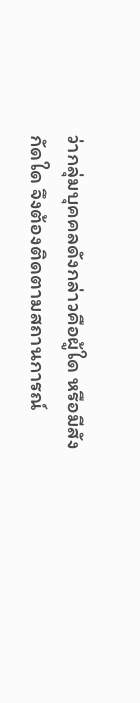ว่ากลุ่มบุคคลดังกล่าวคือผู้ใด หรือมีสังกัดใด จึงต้องติดตามสถานการณ์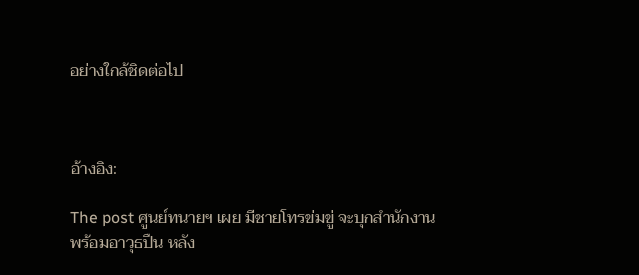อย่างใกล้ชิดต่อไป



อ้างอิง:

The post ศูนย์ทนายฯ เผย มีชายโทรข่มขู่ จะบุกสำนักงานพร้อมอาวุธปืน หลัง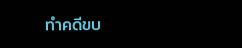ทำคดีขบ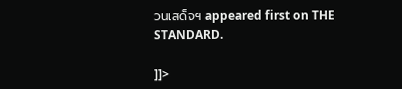วนเสด็จฯ appeared first on THE STANDARD.

]]>